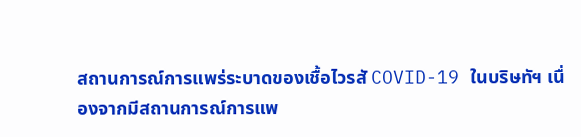สถานการณ์การแพร่ระบาดของเชื้อไวรสั COVID-19 ในบริษทัฯ เนื่องจากมีสถานการณ์การแพ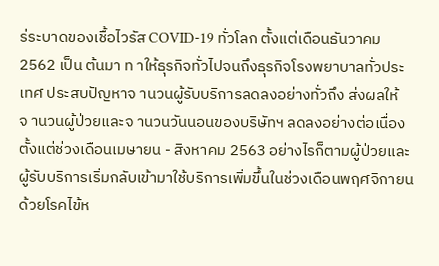ร่ระบาดของเชื้อไวรัส COVID-19 ทั่วโลก ตั้งแต่เดือนธันวาคม 2562 เป็น ต้นมา ท าให้ธุรกิจทั่วไปจนถึงธุรกิจโรงพยาบาลทั่วประเทศ ประสบปัญหาจ านวนผู้รับบริการลดลงอย่างทั่วถึง ส่งผลให้จ านวนผู้ป่วยและจ านวนวันนอนของบริษัทฯ ลดลงอย่างต่อเนื่องตั้งแต่ช่วงเดือนเมษายน - สิงหาคม 2563 อย่างไรก็ตามผู้ป่วยและผู้รับบริการเริ่มกลับเข้ามาใช้บริการเพิ่มขึ้นในช่วงเดือนพฤศจิกายน ด้วยโรคไข้ห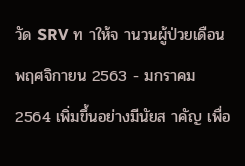วัด SRV ท าให้จ านวนผู้ป่วยเดือนพฤศจิกายน 2563 - มกราคม 2564 เพิ่มขึ้นอย่างมีนัยส าคัญ เพื่อ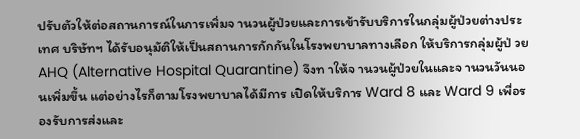ปรับตัวให้ต่อสถานการณ์ในการเพิ่มจ านวนผู้ป่วยและการเข้ารับบริการในกลุ่มผู้ป่วยต่างประเทศ บริษัทฯ ได้รับอนุมัติให้เป็นสถานการกักกันในโรงพยาบาลทางเลือก ให้บริการกลุ่มผู้ป่ วย AHQ (Alternative Hospital Quarantine) จึงท าให้จ านวนผู้ป่วยในและจ านวนวันนอนเพิ่มขึ้น แต่อย่างไรก็ตามโรงพยาบาลได้มีการ เปิดให้บริการ Ward 8 และ Ward 9 เพื่อรองรับการส่งและ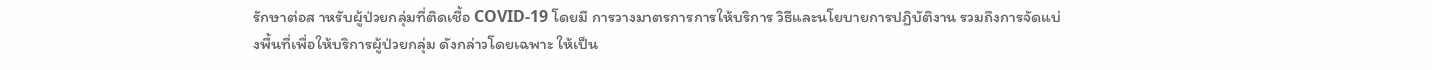รักษาต่อส าหรับผู้ป่วยกลุ่มที่ติดเชื้อ COVID-19 โดยมี การวางมาตรการการให้บริการ วิธีและนโยบายการปฏิบัติงาน รวมถึงการจัดแบ่งพื้นที่เพื่อให้บริการผู้ป่วยกลุ่ม ดังกล่าวโดยเฉพาะ ให้เป็น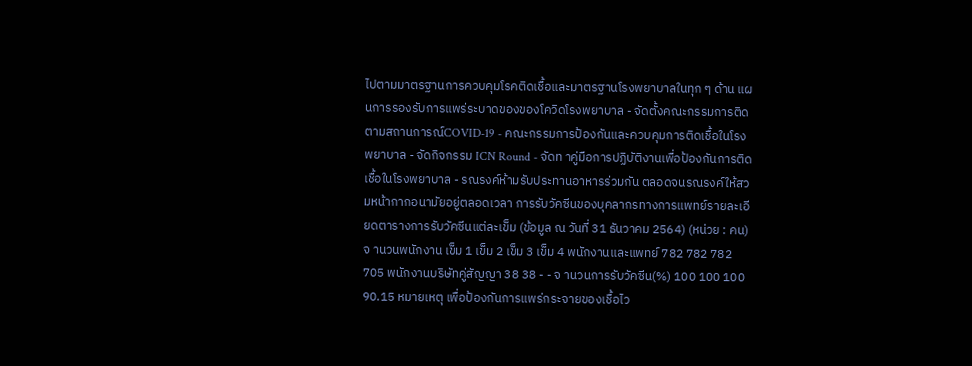ไปตามมาตรฐานการควบคุมโรคติดเชื้อและมาตรฐานโรงพยาบาลในทุก ๆ ด้าน แผนการรองรับการแพร่ระบาดของของโควิดโรงพยาบาล - จัดตั้งคณะกรรมการติดตามสถานการณ์COVID-19 - คณะกรรมการป้องกันและควบคุมการติดเชื้อในโรงพยาบาล - จัดกิจกรรม ICN Round - จัดท าคู่มือการปฏิบัติงานเพื่อป้องกันการติดเชื้อในโรงพยาบาล - รณรงค์ห้ามรับประทานอาหารร่วมกัน ตลอดจนรณรงค์ให้สวมหน้ากากอนามัยอยู่ตลอดเวลา การรับวัคซีนของบุคลากรทางการแพทย์รายละเอียดตารางการรับวัคซีนแต่ละเข็ม (ข้อมูล ณ วันที่ 31 ธันวาคม 2564) (หน่วย : คน) จ านวนพนักงาน เข็ม 1 เข็ม 2 เข็ม 3 เข็ม 4 พนักงานและแพทย์ 782 782 782 705 พนักงานบริษัทคู่สัญญา 38 38 - - จ านวนการรับวัคซีน(%) 100 100 100 90.15 หมายเหตุ เพื่อป้องกันการแพร่กระจายของเชื้อไว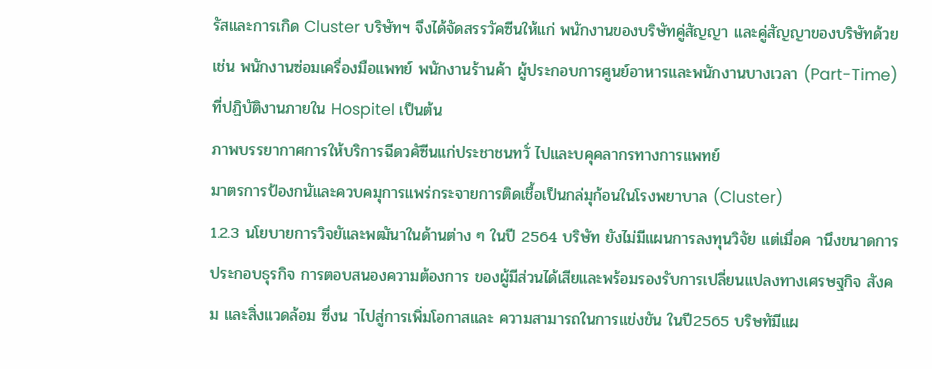รัสและการเกิด Cluster บริษัทฯ จึงได้จัดสรรวัคซีนให้แก่ พนักงานของบริษัทคู่สัญญา และคู่สัญญาของบริษัทด้วย เช่น พนักงานซ่อมเครื่องมือแพทย์ พนักงานร้านค้า ผู้ประกอบการศูนย์อาหารและพนักงานบางเวลา (Part-Time) ที่ปฏิบัติงานภายใน Hospitel เป็นต้น
ภาพบรรยากาศการให้บริการฉีดวคัซีนแก่ประชาชนทวั่ ไปและบคุคลากรทางการแพทย์
มาตรการป้องกนัและควบคมุการแพร่กระจายการติดเชื้อเป็นกล่มุก้อนในโรงพยาบาล (Cluster)
1.2.3 นโยบายการวิจยัและพฒันาในด้านต่าง ๆ ในปี 2564 บริษัท ยังไม่มีแผนการลงทุนวิจัย แต่เมื่อค านึงขนาดการประกอบธุรกิจ การตอบสนองความต้องการ ของผู้มีส่วนได้เสียและพร้อมรองรับการเปลี่ยนแปลงทางเศรษฐกิจ สังคม และสิ่งแวดล้อม ซึ่งน าไปสู่การเพิ่มโอกาสและ ความสามารถในการแข่งขัน ในปี2565 บริษทัมีแผ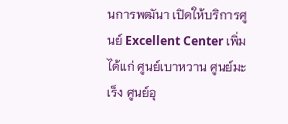นการพฒันา เปิดให้บริการศูนย์ Excellent Center เพิ่ม ได้แก่ ศูนย์เบาหวาน ศูนย์มะเร็ง ศูนย์อุ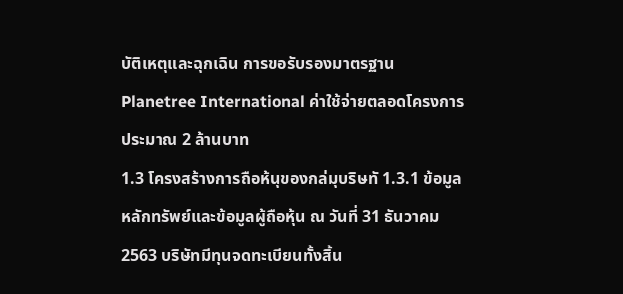บัติเหตุและฉุกเฉิน การขอรับรองมาตรฐาน Planetree International ค่าใช้จ่ายตลอดโครงการประมาณ 2 ล้านบาท
1.3 โครงสร้างการถือห้นุของกล่มุบริษทั 1.3.1 ข้อมูลหลักทรัพย์และข้อมูลผู้ถือหุ้น ณ วันที่ 31 ธันวาคม 2563 บริษัทมีทุนจดทะเบียนทั้งสิ้น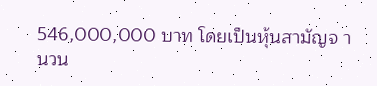546,000,000 บาท โดยเป็นหุ้นสามัญจ านวน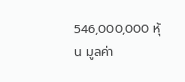546,000,000 หุ้น มูลค่า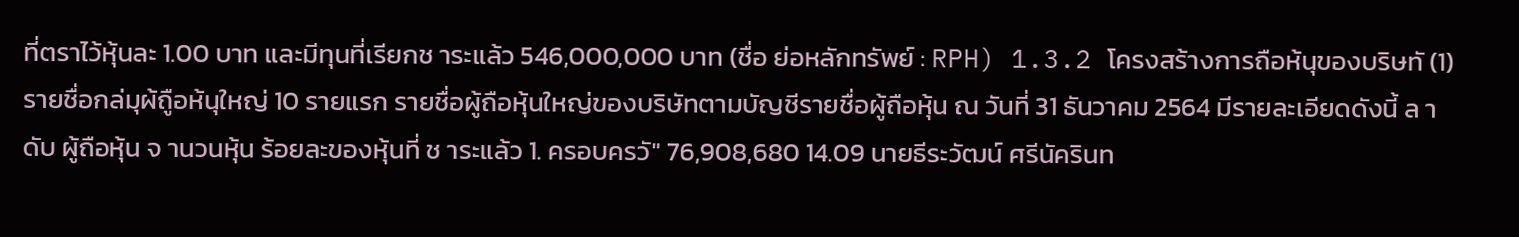ที่ตราไว้หุ้นละ 1.00 บาท และมีทุนที่เรียกช าระแล้ว 546,000,000 บาท (ชื่อ ย่อหลักทรัพย์ : RPH) 1.3.2 โครงสร้างการถือห้นุของบริษทั (1)รายชื่อกล่มุผ้ถูือห้นุใหญ่ 10 รายแรก รายชื่อผู้ถือหุ้นใหญ่ของบริษัทตามบัญชีรายชื่อผู้ถือหุ้น ณ วันที่ 31 ธันวาคม 2564 มีรายละเอียดดังนี้ ล าดับ ผู้ถือหุ้น จ านวนหุ้น ร้อยละของหุ้นที่ ช าระแล้ว 1. ครอบครวั" 76,908,680 14.09 นายธีระวัฒน์ ศรีนัครินท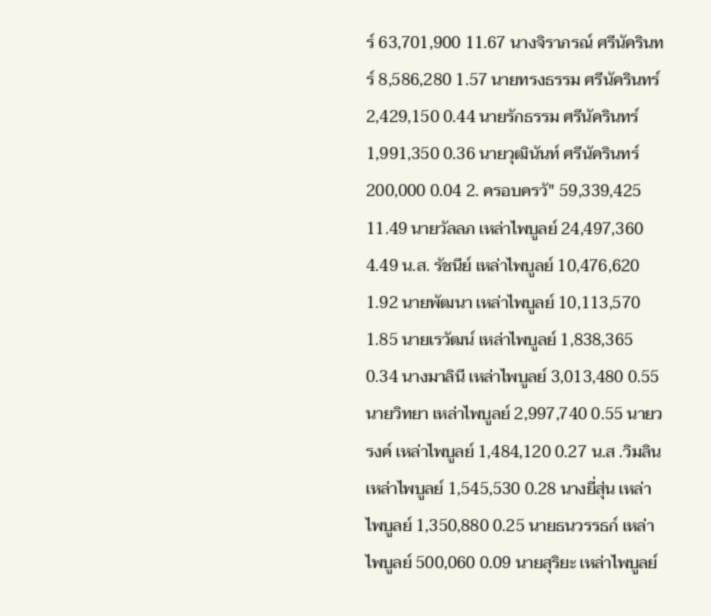ร์ 63,701,900 11.67 นางจิราภรณ์ ศรีนัครินทร์ 8,586,280 1.57 นายทรงธรรม ศรีนัครินทร์ 2,429,150 0.44 นายรักธรรม ศรีนัครินทร์ 1,991,350 0.36 นายวุฒินันท์ ศรีนัครินทร์ 200,000 0.04 2. ครอบครวั" 59,339,425 11.49 นายวัลลภ เหล่าไพบูลย์ 24,497,360 4.49 น.ส. รัชนีย์ เหล่าไพบูลย์ 10,476,620 1.92 นายพัฒนา เหล่าไพบูลย์ 10,113,570 1.85 นายเรวัฒน์ เหล่าไพบูลย์ 1,838,365 0.34 นางมาลินี เหล่าไพบูลย์ 3,013,480 0.55 นายวิทยา เหล่าไพบูลย์ 2,997,740 0.55 นายวรงค์ เหล่าไพบูลย์ 1,484,120 0.27 น.ส .วิมลิน เหล่าไพบูลย์ 1,545,530 0.28 นางยี่สุ่น เหล่าไพบูลย์ 1,350,880 0.25 นายธนวรรธก์ เหล่าไพบูลย์ 500,060 0.09 นายสุริยะ เหล่าไพบูลย์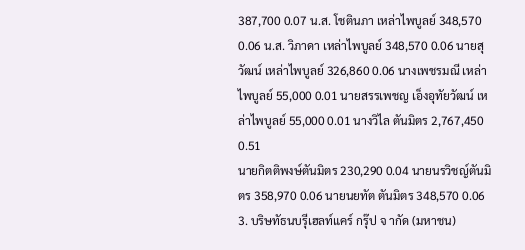387,700 0.07 น.ส. โชตินภา เหล่าไพบูลย์ 348,570 0.06 น.ส. วิภาดา เหล่าไพบูลย์ 348,570 0.06 นายสุวัฒน์ เหล่าไพบูลย์ 326,860 0.06 นางเพชรมณี เหล่าไพบูลย์ 55,000 0.01 นายสรรเพชญ เอ็งอุทัยวัฒน์ เหล่าไพบูลย์ 55,000 0.01 นางวิไล ตันมิตร 2,767,450 0.51
นายกิตติพงษ์ตันมิตร 230,290 0.04 นายนรวิชญ์ตันมิตร 358,970 0.06 นายนยทัต ตันมิตร 348,570 0.06 3. บริษทัธนบรุีเฮลท์แคร์ กรุ๊ป จ ากัด (มหาชน)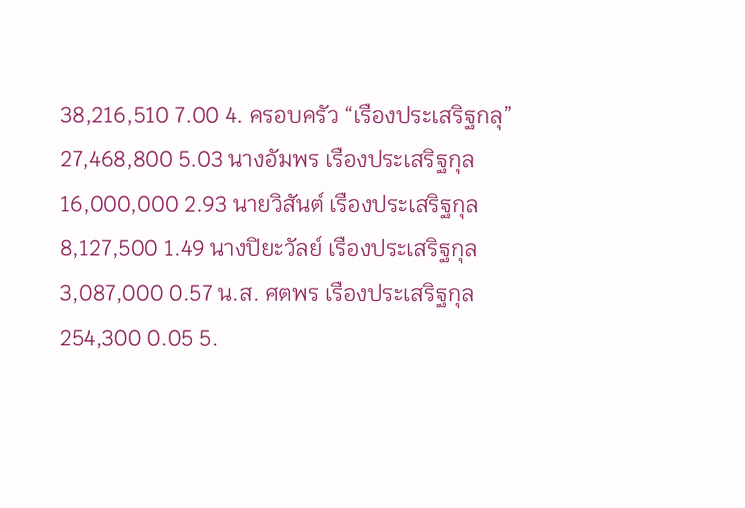38,216,510 7.00 4. ครอบครัว “เรืองประเสริฐกลุ” 27,468,800 5.03 นางอัมพร เรืองประเสริฐกุล 16,000,000 2.93 นายวิสันต์ เรืองประเสริฐกุล 8,127,500 1.49 นางปิยะวัลย์ เรืองประเสริฐกุล 3,087,000 0.57 น.ส. ศตพร เรืองประเสริฐกุล 254,300 0.05 5.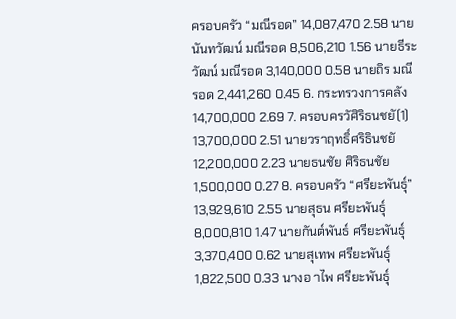ครอบครัว “มณีรอด” 14,087,470 2.58 นายนันทวัฒน์ มณีรอด 8,506,210 1.56 นายธีระวัฒน์ มณีรอด 3,140,000 0.58 นายถิร มณีรอด 2,441,260 0.45 6. กระทรวงการคลัง 14,700,000 2.69 7. ครอบครวัศิริธนชยั(1) 13,700,000 2.51 นายวราฤทธิ์ศริธินชยั 12,200,000 2.23 นายธนชัย ศิริธนชัย 1,500,000 0.27 8. ครอบครัว “ศรียะพันธุ์” 13,929,610 2.55 นายสุธน ศรียะพันธุ์ 8,000,810 1.47 นายกันต์พันธ์ ศรียะพันธุ์ 3,370,400 0.62 นายสุเทพ ศรียะพันธุ์ 1,822,500 0.33 นางอ าไพ ศรียะพันธุ์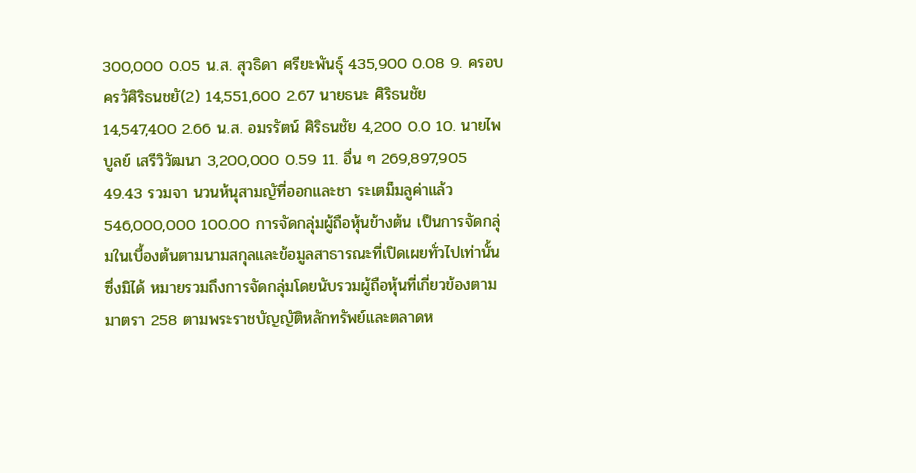300,000 0.05 น.ส. สุวธิดา ศรียะพันธุ์ 435,900 0.08 9. ครอบครวัศิริธนชยั(2) 14,551,600 2.67 นายธนะ ศิริธนชัย 14,547,400 2.66 น.ส. อมรรัตน์ ศิริธนชัย 4,200 0.0 10. นายไพบูลย์ เสรีวิวัฒนา 3,200,000 0.59 11. อื่น ๆ 269,897,905 49.43 รวมจา นวนห้นุสามญัที่ออกและชา ระเตม็มลูค่าแล้ว 546,000,000 100.00 การจัดกลุ่มผู้ถือหุ้นข้างต้น เป็นการจัดกลุ่มในเบื้องต้นตามนามสกุลและข้อมูลสาธารณะที่เปิดเผยทั่วไปเท่านั้น ซึ่งมิได้ หมายรวมถึงการจัดกลุ่มโดยนับรวมผู้ถือหุ้นที่เกี่ยวข้องตามมาตรา 258 ตามพระราชบัญญัติหลักทรัพย์และตลาดห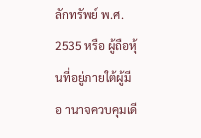ลักทรัพย์ พ.ศ. 2535 หรือ ผู้ถือหุ้นที่อยู่ภายใต้ผู้มีอ านาจควบคุมเดี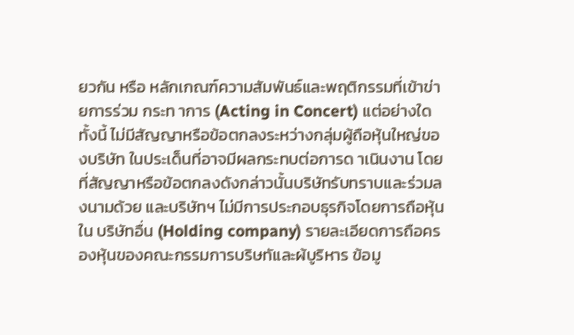ยวกัน หรือ หลักเกณฑ์ความสัมพันธ์และพฤติกรรมที่เข้าข่ายการร่วม กระท าการ (Acting in Concert) แต่อย่างใด
ทั้งนี้ ไม่มีสัญญาหรือข้อตกลงระหว่างกลุ่มผู้ถือหุ้นใหญ่ของบริษัท ในประเด็นที่อาจมีผลกระทบต่อการด าเนินงาน โดย ที่สัญญาหรือข้อตกลงดังกล่าวนั้นบริษัทรับทราบและร่วมลงนามด้วย และบริษัทฯ ไม่มีการประกอบธุรกิจโดยการถือหุ้นใน บริษัทอื่น (Holding company) รายละเอียดการถือครองหุ้นของคณะกรรมการบริษทัและผ้บูริหาร ข้อมู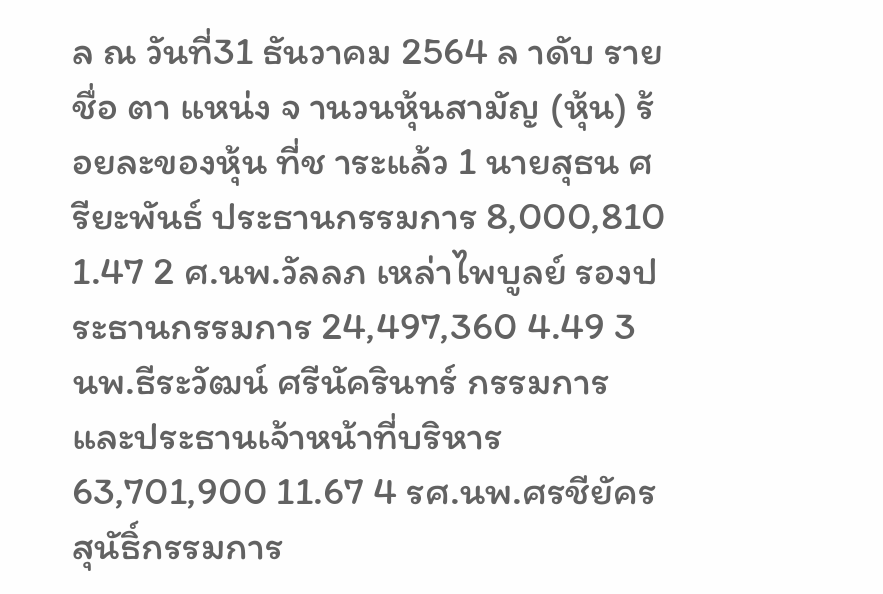ล ณ วันที่31 ธันวาคม 2564 ล าดับ รายชื่อ ตา แหน่ง จ านวนหุ้นสามัญ (หุ้น) ร้อยละของหุ้น ที่ช าระแล้ว 1 นายสุธน ศรียะพันธ์ ประธานกรรมการ 8,000,810 1.47 2 ศ.นพ.วัลลภ เหล่าไพบูลย์ รองประธานกรรมการ 24,497,360 4.49 3 นพ.ธีระวัฒน์ ศรีนัครินทร์ กรรมการและประธานเจ้าหน้าที่บริหาร 63,701,900 11.67 4 รศ.นพ.ศรชียัครสุนัธิ์กรรมการ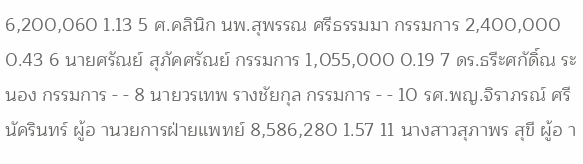6,200,060 1.13 5 ศ.คลินิก นพ.สุพรรณ ศรีธรรมมา กรรมการ 2,400,000 0.43 6 นายศรัณย์ สุภัคศรัณย์ กรรมการ 1,055,000 0.19 7 ดร.ธรีะศกัดิ์ณ ระนอง กรรมการ - - 8 นายวรเทพ รางชัยกุล กรรมการ - - 10 รศ.พญ.จิราภรณ์ ศรีนัครินทร์ ผู้อ านวยการฝ่ายแพทย์ 8,586,280 1.57 11 นางสาวสุภาพร สุขี ผู้อ า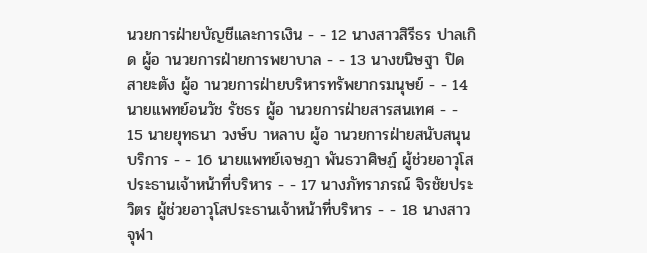นวยการฝ่ายบัญชีและการเงิน - - 12 นางสาวสิรีธร ปาลเกิด ผู้อ านวยการฝ่ายการพยาบาล - - 13 นางขนิษฐา ปิดสายะตัง ผู้อ านวยการฝ่ายบริหารทรัพยากรมนุษย์ - - 14 นายแพทย์อนวัช รัชธร ผู้อ านวยการฝ่ายสารสนเทศ - - 15 นายยุทธนา วงษ์บ าหลาบ ผู้อ านวยการฝ่ายสนับสนุนบริการ - - 16 นายแพทย์เจษฎา พันธวาศิษฏ์ ผู้ช่วยอาวุโสประธานเจ้าหน้าที่บริหาร - - 17 นางภัทราภรณ์ จิรชัยประวิตร ผู้ช่วยอาวุโสประธานเจ้าหน้าที่บริหาร - - 18 นางสาวจุฬา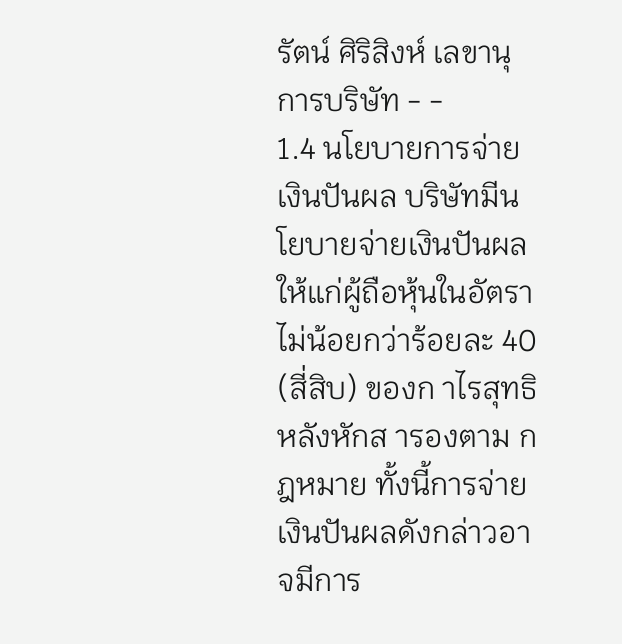รัตน์ ศิริสิงห์ เลขานุการบริษัท - -
1.4 นโยบายการจ่ายเงินปันผล บริษัทมีนโยบายจ่ายเงินปันผลให้แก่ผู้ถือหุ้นในอัตราไม่น้อยกว่าร้อยละ 40 (สี่สิบ) ของก าไรสุทธิหลังหักส ารองตาม กฎหมาย ทั้งนี้การจ่ายเงินปันผลดังกล่าวอาจมีการ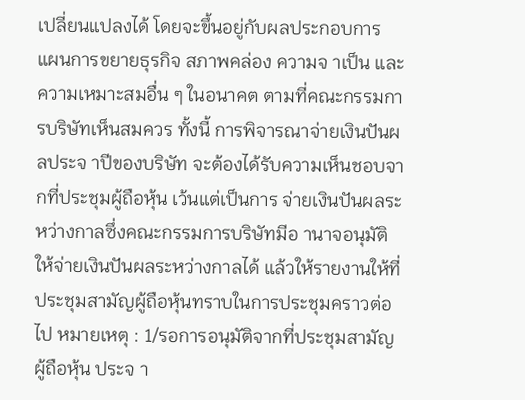เปลี่ยนแปลงได้ โดยจะขึ้นอยู่กับผลประกอบการ แผนการขยายธุรกิจ สภาพคล่อง ความจ าเป็น และความเหมาะสมอื่น ๆ ในอนาคต ตามที่คณะกรรมการบริษัทเห็นสมควร ทั้งนี้ การพิจารณาจ่ายเงินปันผลประจ าปีของบริษัท จะต้องได้รับความเห็นชอบจากที่ประชุมผู้ถือหุ้น เว้นแต่เป็นการ จ่ายเงินปันผลระหว่างกาลซึ่งคณะกรรมการบริษัทมีอ านาจอนุมัติให้จ่ายเงินปันผลระหว่างกาลได้ แล้วให้รายงานให้ที่ ประชุมสามัญผู้ถือหุ้นทราบในการประชุมคราวต่อไป หมายเหตุ : 1/รอการอนุมัติจากที่ประชุมสามัญผู้ถือหุ้น ประจ า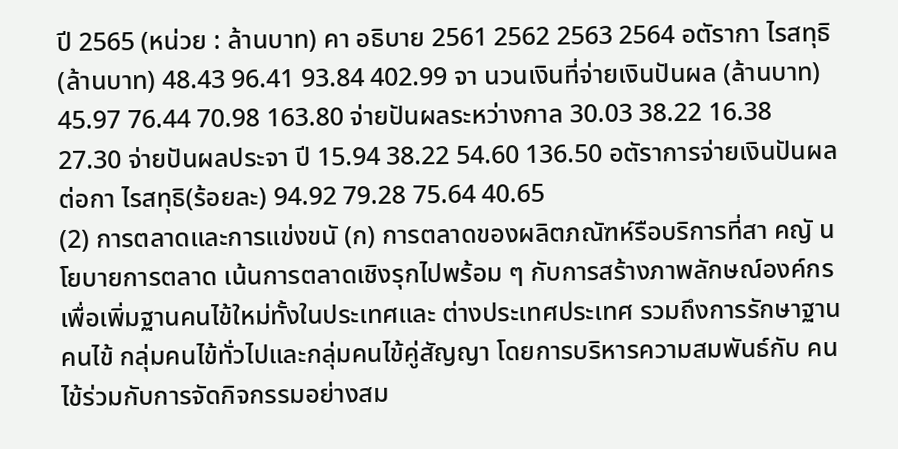ปี 2565 (หน่วย : ล้านบาท) คา อธิบาย 2561 2562 2563 2564 อตัรากา ไรสทุธิ(ล้านบาท) 48.43 96.41 93.84 402.99 จา นวนเงินที่จ่ายเงินปันผล (ล้านบาท) 45.97 76.44 70.98 163.80 จ่ายปันผลระหว่างกาล 30.03 38.22 16.38 27.30 จ่ายปันผลประจา ปี 15.94 38.22 54.60 136.50 อตัราการจ่ายเงินปันผลต่อกา ไรสทุธิ(ร้อยละ) 94.92 79.28 75.64 40.65
(2) การตลาดและการแข่งขนั (ก) การตลาดของผลิตภณัฑห์รือบริการที่สา คญั นโยบายการตลาด เน้นการตลาดเชิงรุกไปพร้อม ๆ กับการสร้างภาพลักษณ์องค์กรเพื่อเพิ่มฐานคนไข้ใหม่ทั้งในประเทศและ ต่างประเทศประเทศ รวมถึงการรักษาฐานคนไข้ กลุ่มคนไข้ทั่วไปและกลุ่มคนไข้คู่สัญญา โดยการบริหารความสมพันธ์กับ คนไข้ร่วมกับการจัดกิจกรรมอย่างสม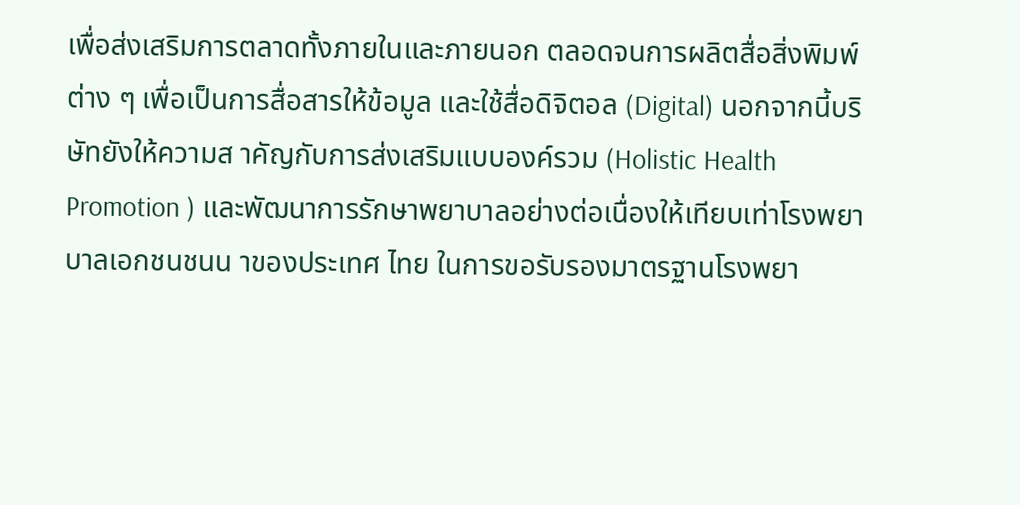เพื่อส่งเสริมการตลาดทั้งภายในและภายนอก ตลอดจนการผลิตสื่อสิ่งพิมพ์ต่าง ๆ เพื่อเป็นการสื่อสารให้ข้อมูล และใช้สื่อดิจิตอล (Digital) นอกจากนี้บริษัทยังให้ความส าคัญกับการส่งเสริมแบบองค์รวม (Holistic Health Promotion ) และพัฒนาการรักษาพยาบาลอย่างต่อเนื่องให้เทียบเท่าโรงพยาบาลเอกชนชนน าของประเทศ ไทย ในการขอรับรองมาตรฐานโรงพยา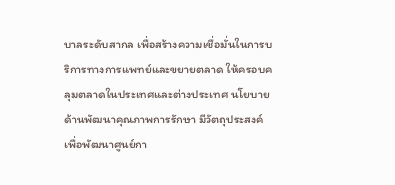บาลระดับสากล เพื่อสร้างความเชื่อมั่นในการบริการทางการแพทย์และขยายตลาด ให้ครอบคลุมตลาดในประเทศและต่างประเทศ นโยบายด้านพัฒนาคุณภาพการรักษา มีวัตถุประสงค์เพื่อพัฒนาศูนย์กา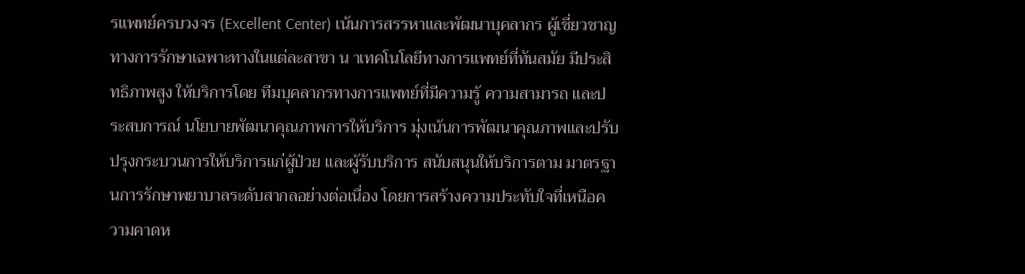รแพทย์ครบวงจร (Excellent Center) เน้นการสรรหาและพัฒนาบุคลากร ผู้เชี่ยวชาญทางการรักษาเฉพาะทางในแต่ละสาขา น าเทคโนโลยีทางการแพทย์ที่ทันสมัย มีประสิทธิภาพสูง ให้บริการโดย ทีมบุคลากรทางการแพทย์ที่มีความรู้ ความสามารถ และประสบการณ์ นโยบายพัฒนาคุณภาพการให้บริการ มุ่งเน้นการพัฒนาคุณภาพและปรับปรุงกระบวนการให้บริการแก่ผู้ป่วย และผู้รับบริการ สนับสนุนให้บริการตาม มาตรฐานการรักษาพยาบาลระดับสากลอย่างต่อเนื่อง โดยการสร้างความประทับใจที่เหนือความคาดห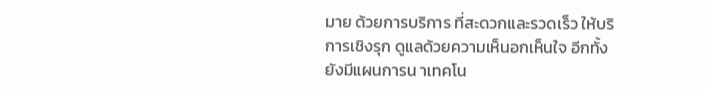มาย ด้วยการบริการ ที่สะดวกและรวดเร็ว ให้บริการเชิงรุก ดูแลด้วยความเห็นอกเห็นใจ อีกทั้งยังมีแผนการน าเทคโน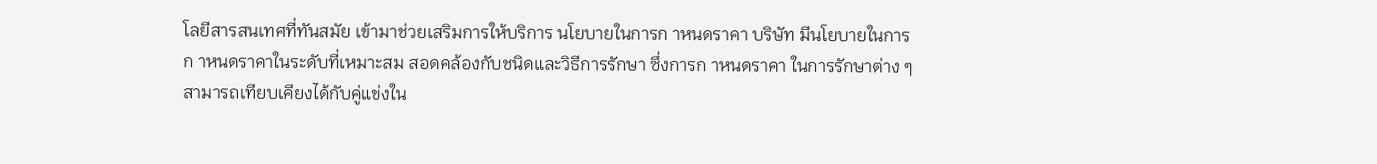โลยีสารสนเทศที่ทันสมัย เข้ามาช่วยเสริมการให้บริการ นโยบายในการก าหนดราคา บริษัท มีนโยบายในการก าหนดราคาในระดับที่เหมาะสม สอดคล้องกับชนิดและวิธีการรักษา ซึ่งการก าหนดราคา ในการรักษาต่าง ๆ สามารถเทียบเคียงได้กับคู่แข่งใน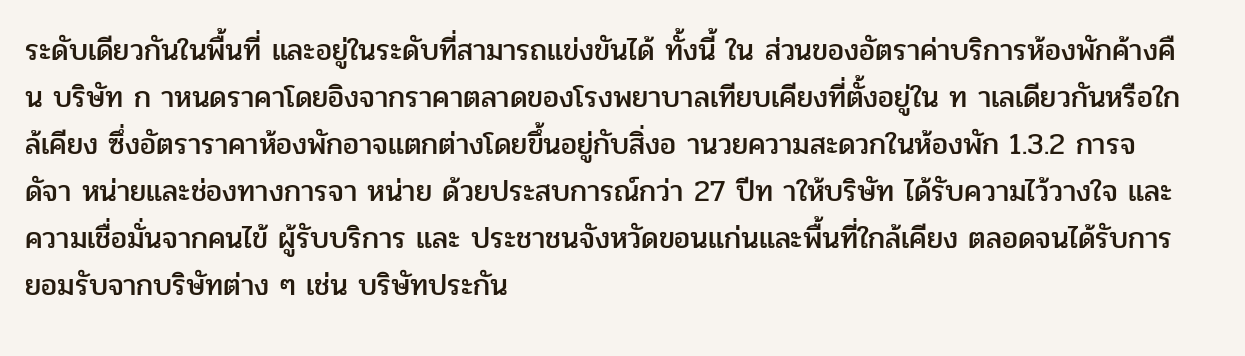ระดับเดียวกันในพื้นที่ และอยู่ในระดับที่สามารถแข่งขันได้ ทั้งนี้ ใน ส่วนของอัตราค่าบริการห้องพักค้างคืน บริษัท ก าหนดราคาโดยอิงจากราคาตลาดของโรงพยาบาลเทียบเคียงที่ตั้งอยู่ใน ท าเลเดียวกันหรือใกล้เคียง ซึ่งอัตราราคาห้องพักอาจแตกต่างโดยขึ้นอยู่กับสิ่งอ านวยความสะดวกในห้องพัก 1.3.2 การจดัจา หน่ายและช่องทางการจา หน่าย ด้วยประสบการณ์กว่า 27 ปีท าให้บริษัท ได้รับความไว้วางใจ และความเชื่อมั่นจากคนไข้ ผู้รับบริการ และ ประชาชนจังหวัดขอนแก่นและพื้นที่ใกล้เคียง ตลอดจนได้รับการยอมรับจากบริษัทต่าง ๆ เช่น บริษัทประกัน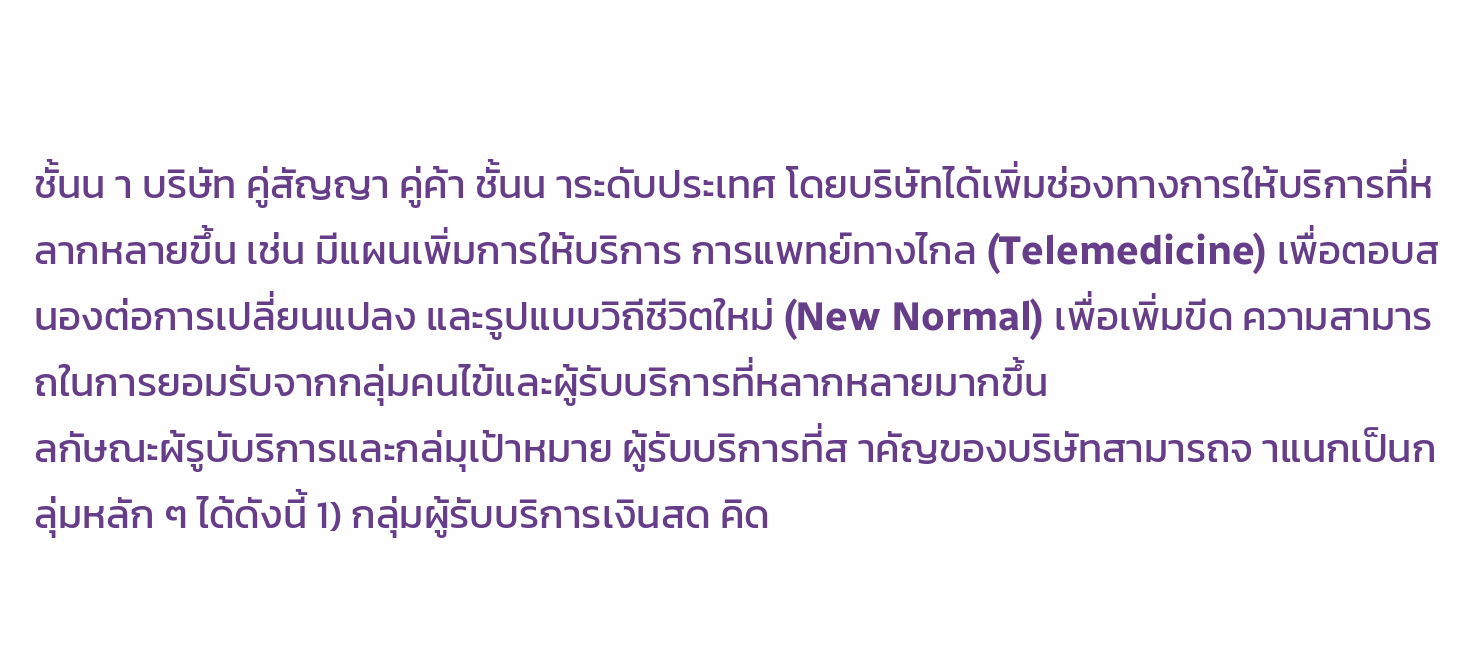ชั้นน า บริษัท คู่สัญญา คู่ค้า ชั้นน าระดับประเทศ โดยบริษัทได้เพิ่มช่องทางการให้บริการที่หลากหลายขึ้น เช่น มีแผนเพิ่มการให้บริการ การแพทย์ทางไกล (Telemedicine) เพื่อตอบสนองต่อการเปลี่ยนแปลง และรูปแบบวิถีชีวิตใหม่ (New Normal) เพื่อเพิ่มขีด ความสามารถในการยอมรับจากกลุ่มคนไข้และผู้รับบริการที่หลากหลายมากขึ้น
ลกัษณะผ้รูบับริการและกล่มุเป้าหมาย ผู้รับบริการที่ส าคัญของบริษัทสามารถจ าแนกเป็นกลุ่มหลัก ๆ ได้ดังนี้ 1) กลุ่มผู้รับบริการเงินสด คิด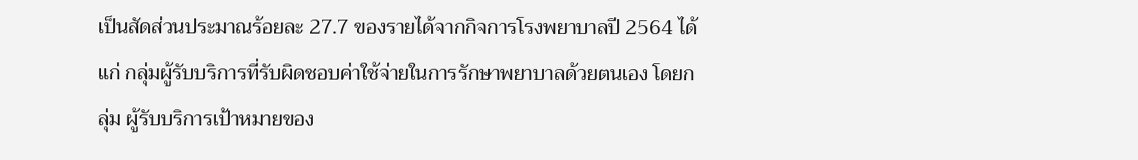เป็นสัดส่วนประมาณร้อยละ 27.7 ของรายได้จากกิจการโรงพยาบาลปี 2564 ได้แก่ กลุ่มผู้รับบริการที่รับผิดชอบค่าใช้จ่ายในการรักษาพยาบาลด้วยตนเอง โดยกลุ่ม ผู้รับบริการเป้าหมายของ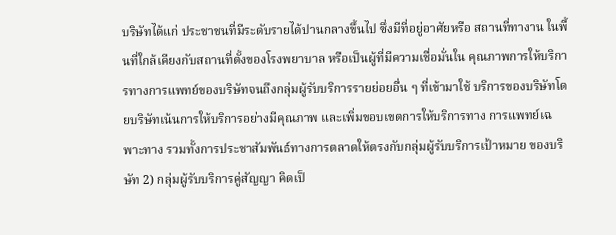บริษัทได้แก่ ประชาชนที่มีระดับรายได้ปานกลางขึ้นไป ซึ่งมีที่อยู่อาศัยหรือ สถานที่ทางาน ในพื้นที่ใกล้เคียงกับสถานที่ตั้งของโรงพยาบาล หรือเป็นผู้ที่มีความเชื่อมั่นใน คุณภาพการให้บริการทางการแพทย์ของบริษัทจนถึงกลุ่มผู้รับบริการรายย่อยอื่น ๆ ที่เข้ามาใช้ บริการของบริษัทโดยบริษัทเน้นการให้บริการอย่างมีคุณภาพ และเพิ่มขอบเขตการให้บริการทาง การแพทย์เฉพาะทาง รวมทั้งการประชาสัมพันธ์ทางการตลาดให้ตรงกับกลุ่มผู้รับบริการเป้าหมาย ของบริษัท 2) กลุ่มผู้รับบริการคู่สัญญา คิดเป็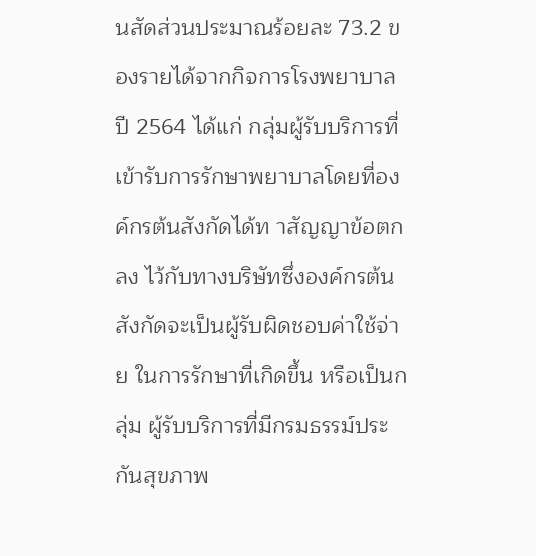นสัดส่วนประมาณร้อยละ 73.2 ของรายได้จากกิจการโรงพยาบาล ปี 2564 ได้แก่ กลุ่มผู้รับบริการที่เข้ารับการรักษาพยาบาลโดยที่องค์กรต้นสังกัดได้ท าสัญญาข้อตกลง ไว้กับทางบริษัทซึ่งองค์กรต้นสังกัดจะเป็นผู้รับผิดชอบค่าใช้จ่าย ในการรักษาที่เกิดขึ้น หรือเป็นกลุ่ม ผู้รับบริการที่มีกรมธรรม์ประกันสุขภาพ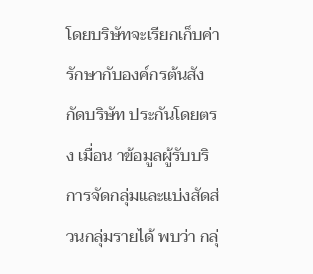โดยบริษัทจะเรียกเก็บค่ารักษากับองค์กรต้นสังกัดบริษัท ประกันโดยตรง เมื่อน าข้อมูลผู้รับบริการจัดกลุ่มและแบ่งสัดส่วนกลุ่มรายได้ พบว่า กลุ่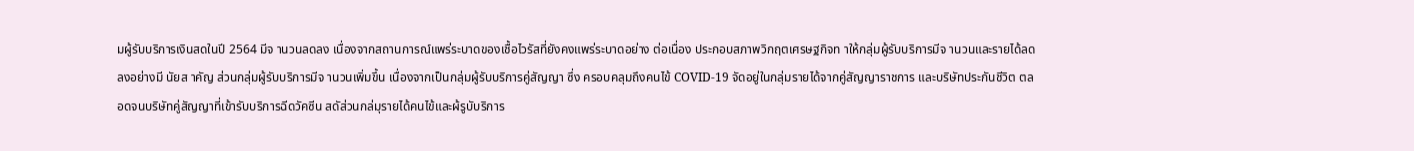มผู้รับบริการเงินสดในปี 2564 มีจ านวนลดลง เนื่องจากสถานการณ์แพร่ระบาดของเชื้อไวรัสที่ยังคงแพร่ระบาดอย่าง ต่อเนื่อง ประกอบสภาพวิกฤตเศรษฐกิจท าให้กลุ่มผู้รับบริการมีจ านวนและรายได้ลดลงอย่างมี นัยส าคัญ ส่วนกลุ่มผู้รับบริการมีจ านวนเพิ่มขึ้น เนื่องจากเป็นกลุ่มผู้รับบริการคู่สัญญา ซึ่ง ครอบคลุมถึงคนไข้ COVID-19 จัดอยู่ในกลุ่มรายได้จากคู่สัญญาราชการ และบริษัทประกันชีวิต ตลอดจนบริษัทคู่สัญญาที่เข้ารับบริการฉีดวัคซีน สดัส่วนกล่มุรายได้คนไข้และผ้รูบับริการ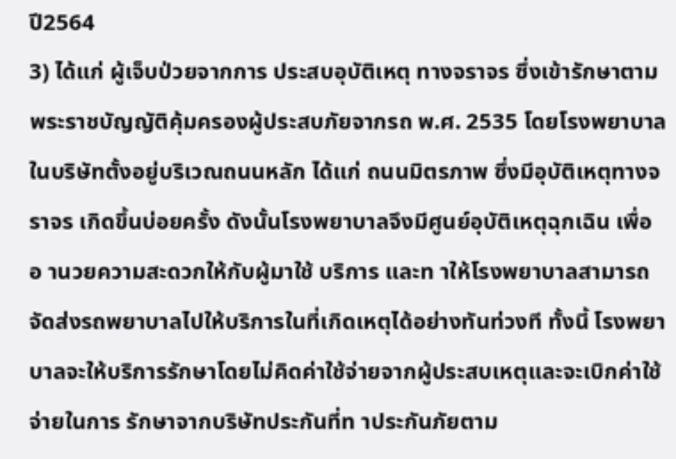ปี2564
3) ได้แก่ ผู้เจ็บป่วยจากการ ประสบอุบัติเหตุ ทางจราจร ซึ่งเข้ารักษาตามพระราชบัญญัติคุ้มครองผู้ประสบภัยจากรถ พ.ศ. 2535 โดยโรงพยาบาลในบริษัทตั้งอยู่บริเวณถนนหลัก ได้แก่ ถนนมิตรภาพ ซึ่งมีอุบัติเหตุทางจราจร เกิดขึ้นบ่อยครั้ง ดังนั้นโรงพยาบาลจึงมีศูนย์อุบัติเหตุฉุกเฉิน เพื่ออ านวยความสะดวกให้กับผู้มาใช้ บริการ และท าให้โรงพยาบาลสามารถจัดส่งรถพยาบาลไปให้บริการในที่เกิดเหตุได้อย่างทันท่วงที ทั้งนี้ โรงพยาบาลจะให้บริการรักษาโดยไม่คิดค่าใช้จ่ายจากผู้ประสบเหตุและจะเบิกค่าใช้จ่ายในการ รักษาจากบริษัทประกันที่ท าประกันภัยตาม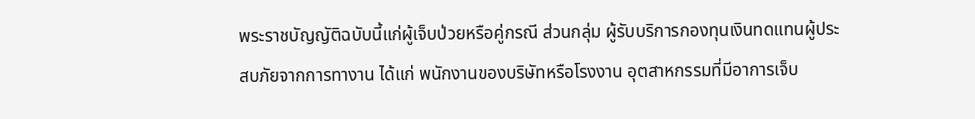พระราชบัญญัติฉบับนี้แก่ผู้เจ็บป่วยหรือคู่กรณี ส่วนกลุ่ม ผู้รับบริการกองทุนเงินทดแทนผู้ประสบภัยจากการทางาน ได้แก่ พนักงานของบริษัทหรือโรงงาน อุตสาหกรรมที่มีอาการเจ็บ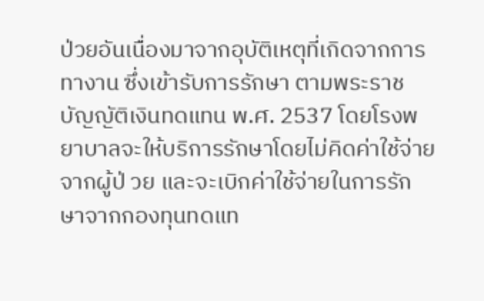ป่วยอันเนื่องมาจากอุบัติเหตุที่เกิดจากการทางาน ซึ่งเข้ารับการรักษา ตามพระราชบัญญัติเงินทดแทน พ.ศ. 2537 โดยโรงพยาบาลจะให้บริการรักษาโดยไม่คิดค่าใช้จ่าย จากผู้ป่ วย และจะเบิกค่าใช้จ่ายในการรักษาจากกองทุนทดแท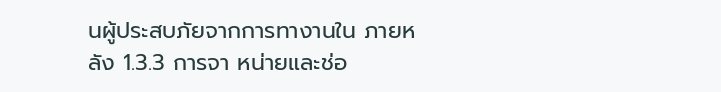นผู้ประสบภัยจากการทางานใน ภายหลัง 1.3.3 การจา หน่ายและช่อ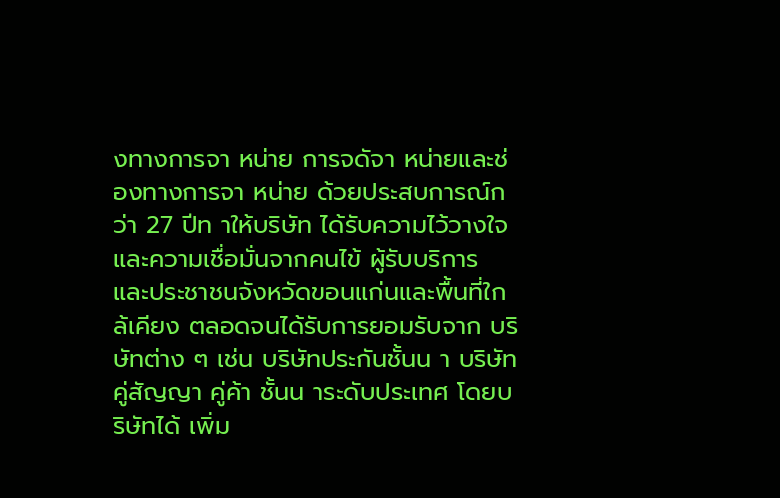งทางการจา หน่าย การจดัจา หน่ายและช่องทางการจา หน่าย ด้วยประสบการณ์กว่า 27 ปีท าให้บริษัท ได้รับความไว้วางใจ และความเชื่อมั่นจากคนไข้ ผู้รับบริการ และประชาชนจังหวัดขอนแก่นและพื้นที่ใกล้เคียง ตลอดจนได้รับการยอมรับจาก บริษัทต่าง ๆ เช่น บริษัทประกันชั้นน า บริษัทคู่สัญญา คู่ค้า ชั้นน าระดับประเทศ โดยบริษัทได้ เพิ่ม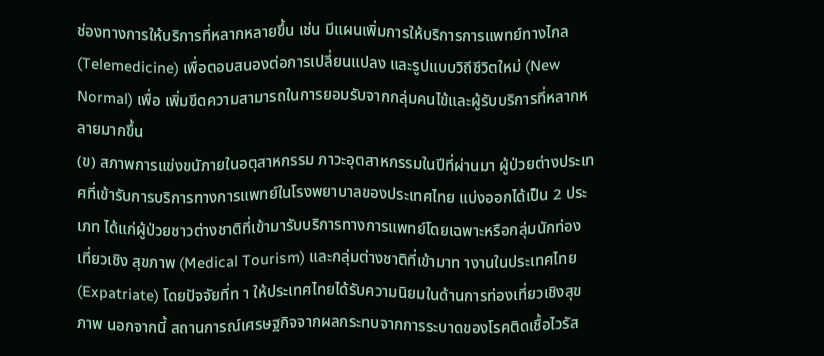ช่องทางการให้บริการที่หลากหลายขึ้น เช่น มีแผนเพิ่มการให้บริการการแพทย์ทางไกล (Telemedicine) เพื่อตอบสนองต่อการเปลี่ยนแปลง และรูปแบบวิถีชีวิตใหม่ (New Normal) เพื่อ เพิ่มขีดความสามารถในการยอมรับจากกลุ่มคนไข้และผู้รับบริการที่หลากหลายมากขึ้น
(ข) สภาพการแข่งขนัภายในอตุสาหกรรม ภาวะอุตสาหกรรมในปีที่ผ่านมา ผู้ป่วยต่างประเทศที่เข้ารับการบริการทางการแพทย์ในโรงพยาบาลของประเทศไทย แบ่งออกได้เป็น 2 ประเภท ได้แก่ผู้ป่วยชาวต่างชาติที่เข้ามารับบริการทางการแพทย์โดยเฉพาะหรือกลุ่มนักท่องเที่ยวเชิง สุขภาพ (Medical Tourism) และกลุ่มต่างชาติที่เข้ามาท างานในประเทศไทย (Expatriate) โดยปัจจัยที่ท า ให้ประเทศไทยได้รับความนิยมในด้านการท่องเที่ยวเชิงสุขภาพ นอกจากนี้ สถานการณ์เศรษฐกิจจากผลกระทบจากการระบาดของโรคติดเชื้อไวรัส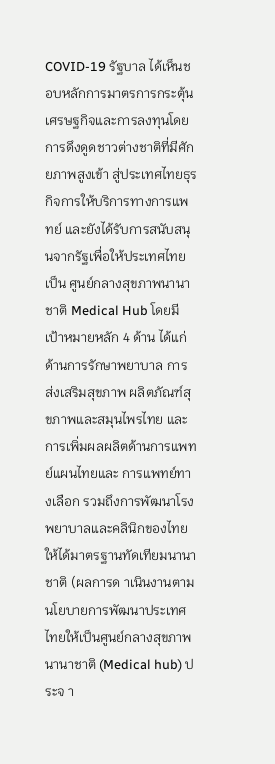COVID-19 รัฐบาล ได้เห็นชอบหลักการมาตรการกระตุ้นเศรษฐกิจและการลงทุนโดยการดึงดูดชาวต่างชาติที่มีศักยภาพสูงเข้า สู่ประเทศไทยธุรกิจการให้บริการทางการแพทย์ และยังได้รับการสนับสนุนจากรัฐเพื่อให้ประเทศไทยเป็น ศูนย์กลางสุขภาพนานาชาติ Medical Hub โดยมีเป้าหมายหลัก 4 ด้าน ได้แก่ ด้านการรักษาพยาบาล การ ส่งเสริมสุขภาพ ผลิตภัณฑ์สุขภาพและสมุนไพรไทย และการเพิ่มผลผลิตด้านการแพทย์แผนไทยและ การแพทย์ทางเลือก รวมถึงการพัฒนาโรงพยาบาลและคลินิกของไทยให้ได้มาตรฐานทัดเทียมนานาชาติ (ผลการด าเนินงานตามนโยบายการพัฒนาประเทศไทยให้เป็นศูนย์กลางสุขภาพนานาชาติ (Medical hub) ประจ า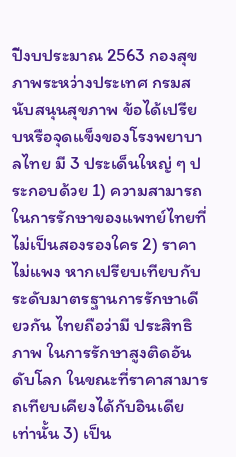ปีงบประมาณ 2563 กองสุขภาพระหว่างประเทศ กรมสนับสนุนสุขภาพ ข้อได้เปรียบหรือจุดแข็งของโรงพยาบาลไทย มี 3 ประเด็นใหญ่ ๆ ประกอบด้วย 1) ความสามารถในการรักษาของแพทย์ไทยที่ไม่เป็นสองรองใคร 2) ราคาไม่แพง หากเปรียบเทียบกับระดับมาตรฐานการรักษาเดียวกัน ไทยถือว่ามี ประสิทธิภาพ ในการรักษาสูงติดอันดับโลก ในขณะที่ราคาสามารถเทียบเคียงได้กับอินเดียเท่านั้น 3) เป็น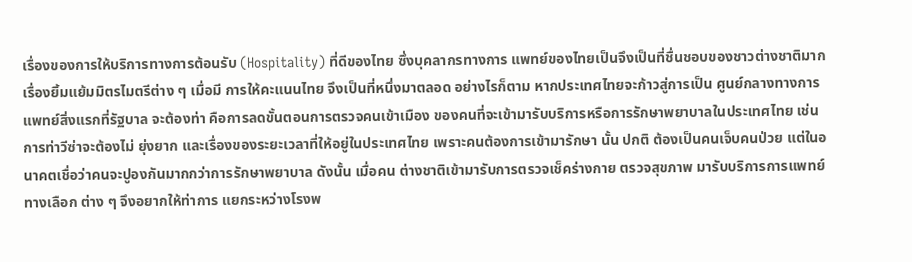เรื่องของการให้บริการทางการต้อนรับ (Hospitality) ที่ดีของไทย ซึ่งบุคลากรทางการ แพทย์ของไทยเป็นจึงเป็นที่ชื่นชอบของชาวต่างชาติมาก เรื่องยิ้มแย้มมิตรไมตรีต่าง ๆ เมื่อมี การให้คะแนนไทย จึงเป็นที่หนึ่งมาตลอด อย่างไรก็ตาม หากประเทศไทยจะก้าวสู่การเป็น ศูนย์กลางทางการแพทย์สิ่งแรกที่รัฐบาล จะต้องท่า คือการลดขั้นตอนการตรวจคนเข้าเมือง ของคนที่จะเข้ามารับบริการหรือการรักษาพยาบาลในประเทศไทย เช่น การท่าวีซ่าจะต้องไม่ ยุ่งยาก และเรื่องของระยะเวลาที่ให้อยู่ในประเทศไทย เพราะคนต้องการเข้ามารักษา นั้น ปกติ ต้องเป็นคนเจ็บคนป่วย แต่ในอนาคตเชื่อว่าคนจะปูองกันมากกว่าการรักษาพยาบาล ดังนั้น เมื่อคน ต่างชาติเข้ามารับการตรวจเช็คร่างกาย ตรวจสุขภาพ มารับบริการการแพทย์ทางเลือก ต่าง ๆ จึงอยากให้ท่าการ แยกระหว่างโรงพ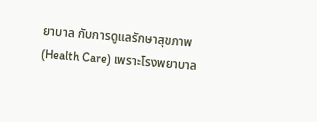ยาบาล กับการดูแลรักษาสุขภาพ (Health Care) เพราะโรงพยาบาล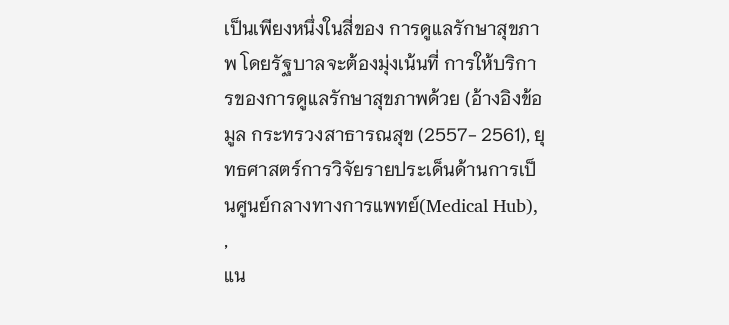เป็นเพียงหนึ่งในสี่ของ การดูแลรักษาสุขภาพ โดยรัฐบาลจะต้องมุ่งเน้นที่ การให้บริการของการดูแลรักษาสุขภาพด้วย (อ้างอิงข้อมูล กระทรวงสาธารณสุข (2557- 2561), ยุทธศาสตร์การวิจัยรายประเด็นด้านการเป็นศูนย์กลางทางการแพทย์(Medical Hub), ,
แน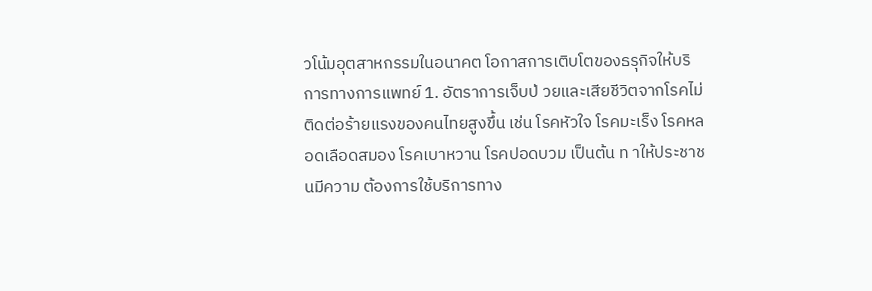วโน้มอุตสาหกรรมในอนาคต โอกาสการเติบโตของธรุกิจให้บริการทางการแพทย์ 1. อัตราการเจ็บป่ วยและเสียชีวิตจากโรคไม่ติดต่อร้ายแรงของคนไทยสูงขึ้น เช่น โรคหัวใจ โรคมะเร็ง โรคหลอดเลือดสมอง โรคเบาหวาน โรคปอดบวม เป็นต้น ท าให้ประชาชนมีความ ต้องการใช้บริการทาง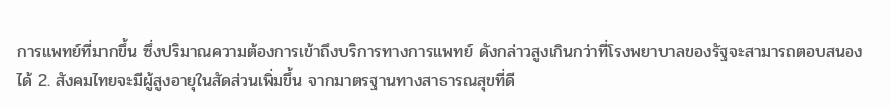การแพทย์ที่มากขึ้น ซึ่งปริมาณความต้องการเข้าถึงบริการทางการแพทย์ ดังกล่าวสูงเกินกว่าที่โรงพยาบาลของรัฐจะสามารถตอบสนองได้ 2. สังคมไทยจะมีผู้สูงอายุในสัดส่วนเพิ่มขึ้น จากมาตรฐานทางสาธารณสุขที่ดี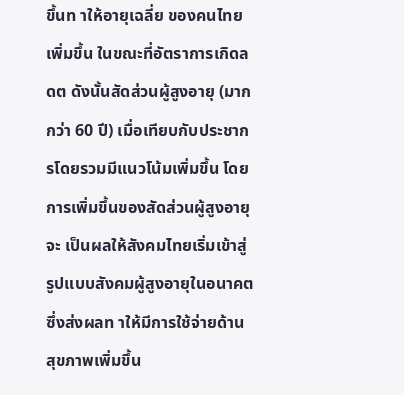ขึ้นท าให้อายุเฉลี่ย ของคนไทยเพิ่มขึ้น ในขณะที่อัตราการเกิดลดต ดังนั้นสัดส่วนผู้สูงอายุ (มากกว่า 60 ปี) เมื่อเทียบกับประชากรโดยรวมมีแนวโน้มเพิ่มขึ้น โดยการเพิ่มขึ้นของสัดส่วนผู้สูงอายุจะ เป็นผลให้สังคมไทยเริ่มเข้าสู่รูปแบบสังคมผู้สูงอายุในอนาคตซึ่งส่งผลท าให้มีการใช้จ่ายด้าน สุขภาพเพิ่มขึ้น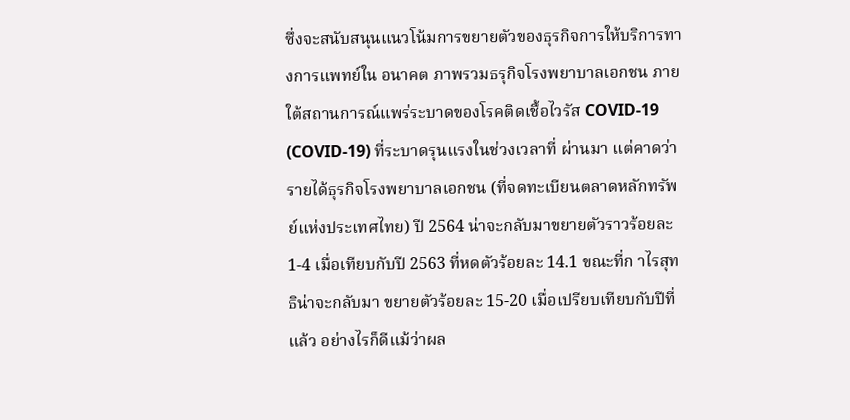ซึ่งจะสนับสนุนแนวโน้มการขยายตัวของธุรกิจการให้บริการทางการแพทย์ใน อนาคต ภาพรวมธรุกิจโรงพยาบาลเอกชน ภายใต้สถานการณ์แพร่ระบาดของโรคติดเชื้อไวรัส COVID-19 (COVID-19) ที่ระบาดรุนแรงในช่วงเวลาที่ ผ่านมา แต่คาดว่ารายได้ธุรกิจโรงพยาบาลเอกชน (ที่จดทะเบียนตลาดหลักทรัพย์แห่งประเทศไทย) ปี 2564 น่าจะกลับมาขยายตัวราวร้อยละ 1-4 เมื่อเทียบกับปี 2563 ที่หดตัวร้อยละ 14.1 ขณะที่ก าไรสุทธิน่าจะกลับมา ขยายตัวร้อยละ 15-20 เมื่อเปรียบเทียบกับปีที่แล้ว อย่างไรก็ดีแม้ว่าผล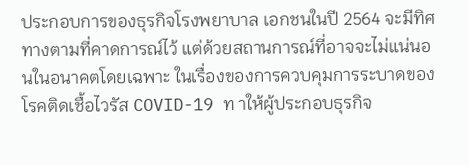ประกอบการของธุรกิจโรงพยาบาล เอกชนในปี 2564 จะมีทิศทางตามที่คาดการณ์ไว้ แต่ด้วยสถานการณ์ที่อาจจะไม่แน่นอนในอนาคตโดยเฉพาะ ในเรื่องของการควบคุมการระบาดของโรคติดเชื้อไวรัส COVID-19 ท าให้ผู้ประกอบธุรกิจ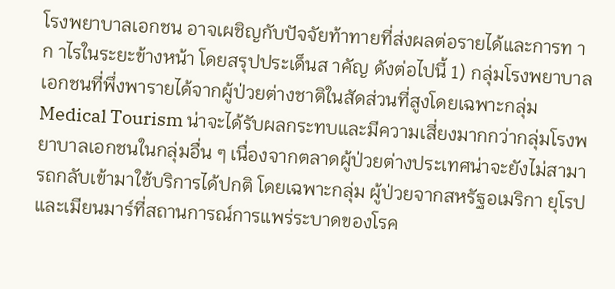โรงพยาบาลเอกชน อาจเผชิญกับปัจจัยท้าทายที่ส่งผลต่อรายได้และการท าก าไรในระยะข้างหน้า โดยสรุปประเด็นส าคัญ ดังต่อไปนี้ 1) กลุ่มโรงพยาบาลเอกชนที่พึ่งพารายได้จากผู้ป่วยต่างชาติในสัดส่วนที่สูงโดยเฉพาะกลุ่ม Medical Tourism น่าจะได้รับผลกระทบและมีความเสี่ยงมากกว่ากลุ่มโรงพยาบาลเอกชนในกลุ่มอื่น ๆ เนื่องจากตลาดผู้ป่วยต่างประเทศน่าจะยังไม่สามารถกลับเข้ามาใช้บริการได้ปกติ โดยเฉพาะกลุ่ม ผู้ป่วยจากสหรัฐอเมริกา ยุโรป และเมียนมาร์ที่สถานการณ์การแพร่ระบาดของโรค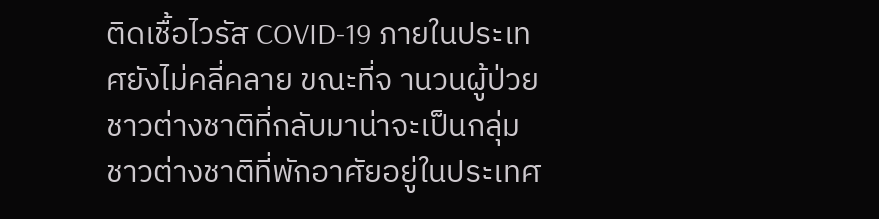ติดเชื้อไวรัส COVID-19 ภายในประเทศยังไม่คลี่คลาย ขณะที่จ านวนผู้ป่วยชาวต่างชาติที่กลับมาน่าจะเป็นกลุ่ม ชาวต่างชาติที่พักอาศัยอยู่ในประเทศ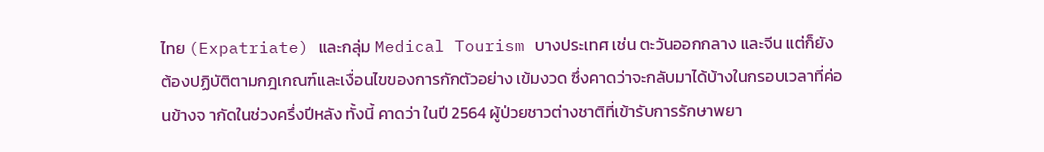ไทย (Expatriate) และกลุ่ม Medical Tourism บางประเทศ เช่น ตะวันออกกลาง และจีน แต่ก็ยังต้องปฏิบัติตามกฎเกณฑ์และเงื่อนไขของการกักตัวอย่าง เข้มงวด ซึ่งคาดว่าจะกลับมาได้บ้างในกรอบเวลาที่ค่อนข้างจ ากัดในช่วงครึ่งปีหลัง ทั้งนี้ คาดว่า ในปี 2564 ผู้ป่วยชาวต่างชาติที่เข้ารับการรักษาพยา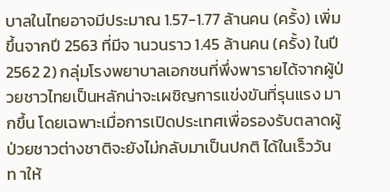บาลในไทยอาจมีประมาณ 1.57-1.77 ล้านคน (ครั้ง) เพิ่มขึ้นจากปี 2563 ที่มีจ านวนราว 1.45 ล้านคน (ครั้ง) ในปี 2562 2) กลุ่มโรงพยาบาลเอกชนที่พึ่งพารายได้จากผู้ป่วยชาวไทยเป็นหลักน่าจะเผชิญการแข่งขันที่รุนแรง มากขึ้น โดยเฉพาะเมื่อการเปิดประเทศเพื่อรองรับตลาดผู้ป่วยชาวต่างชาติจะยังไม่กลับมาเป็นปกติ ได้ในเร็ววัน ท าให้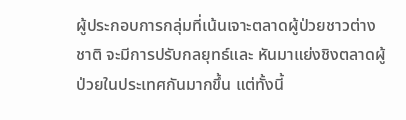ผู้ประกอบการกลุ่มที่เน้นเจาะตลาดผู้ป่วยชาวต่างชาติ จะมีการปรับกลยุทธ์และ หันมาแย่งชิงตลาดผู้ป่วยในประเทศกันมากขึ้น แต่ทั้งนี้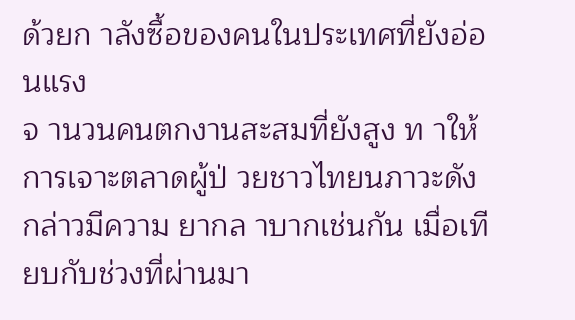ด้วยก าลังซื้อของคนในประเทศที่ยังอ่อนแรง
จ านวนคนตกงานสะสมที่ยังสูง ท าให้การเจาะตลาดผู้ป่ วยชาวไทยนภาวะดังกล่าวมีความ ยากล าบากเช่นกัน เมื่อเทียบกับช่วงที่ผ่านมา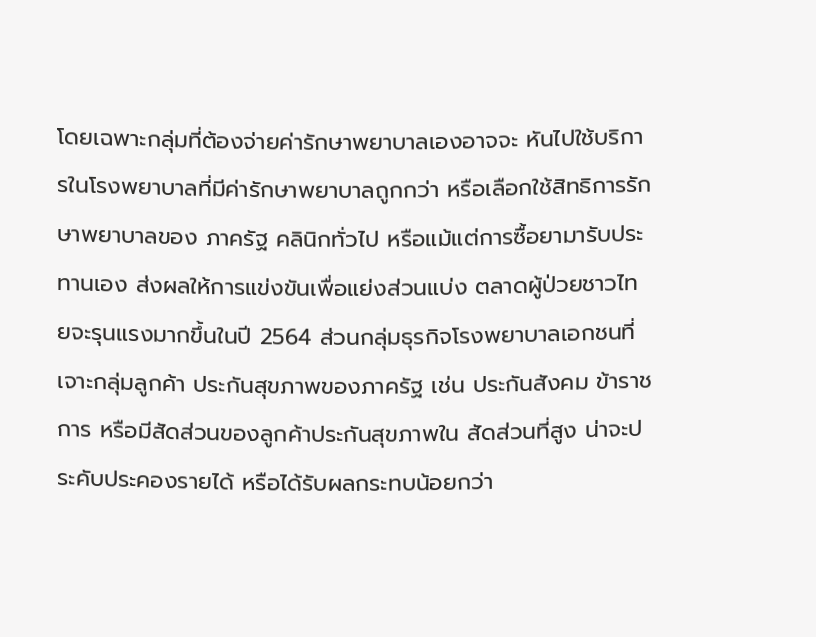โดยเฉพาะกลุ่มที่ต้องจ่ายค่ารักษาพยาบาลเองอาจจะ หันไปใช้บริการในโรงพยาบาลที่มีค่ารักษาพยาบาลถูกกว่า หรือเลือกใช้สิทธิการรักษาพยาบาลของ ภาครัฐ คลินิกทั่วไป หรือแม้แต่การซื้อยามารับประทานเอง ส่งผลให้การแข่งขันเพื่อแย่งส่วนแบ่ง ตลาดผู้ป่วยชาวไทยจะรุนแรงมากขึ้นในปี 2564 ส่วนกลุ่มธุรกิจโรงพยาบาลเอกชนที่เจาะกลุ่มลูกค้า ประกันสุขภาพของภาครัฐ เช่น ประกันสังคม ข้าราชการ หรือมีสัดส่วนของลูกค้าประกันสุขภาพใน สัดส่วนที่สูง น่าจะประคับประคองรายได้ หรือได้รับผลกระทบน้อยกว่า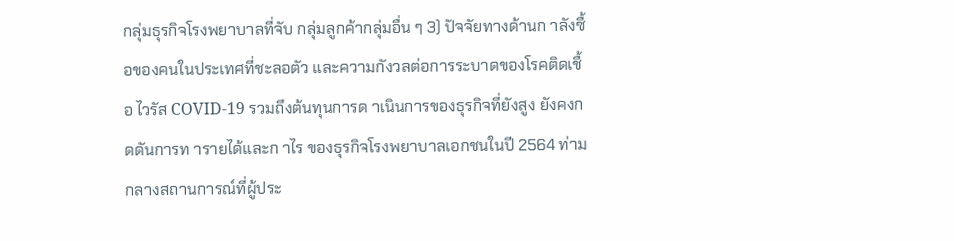กลุ่มธุรกิจโรงพยาบาลที่จับ กลุ่มลูกค้ากลุ่มอื่น ๆ 3) ปัจจัยทางด้านก าลังซื้อของคนในประเทศที่ชะลอตัว และความกังวลต่อการระบาดของโรคติดเชื้อ ไวรัส COVID-19 รวมถึงต้นทุนการด าเนินการของธุรกิจที่ยังสูง ยังคงกดดันการท ารายได้และก าไร ของธุรกิจโรงพยาบาลเอกชนในปี 2564 ท่ามกลางสถานการณ์ที่ผู้ประ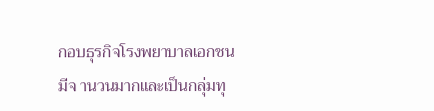กอบธุรกิจโรงพยาบาลเอกชน มีจ านวนมากและเป็นกลุ่มทุ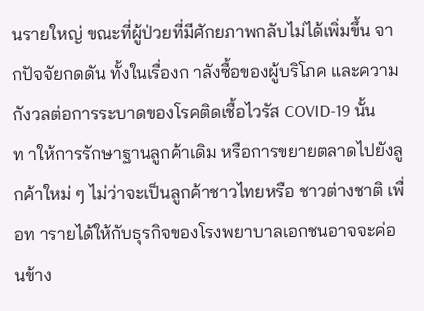นรายใหญ่ ขณะที่ผู้ป่วยที่มีศักยภาพกลับไม่ได้เพิ่มขึ้น จากปัจจัยกดดัน ทั้งในเรื่องก าลังซื้อของผู้บริโภค และความกังวลต่อการระบาดของโรคติดเชื้อไวรัส COVID-19 นั้น ท าให้การรักษาฐานลูกค้าเดิม หรือการขยายตลาดไปยังลูกค้าใหม่ ๆ ไม่ว่าจะเป็นลูกค้าชาวไทยหรือ ชาวต่างชาติ เพื่อท ารายได้ให้กับธุรกิจของโรงพยาบาลเอกชนอาจจะค่อนข้าง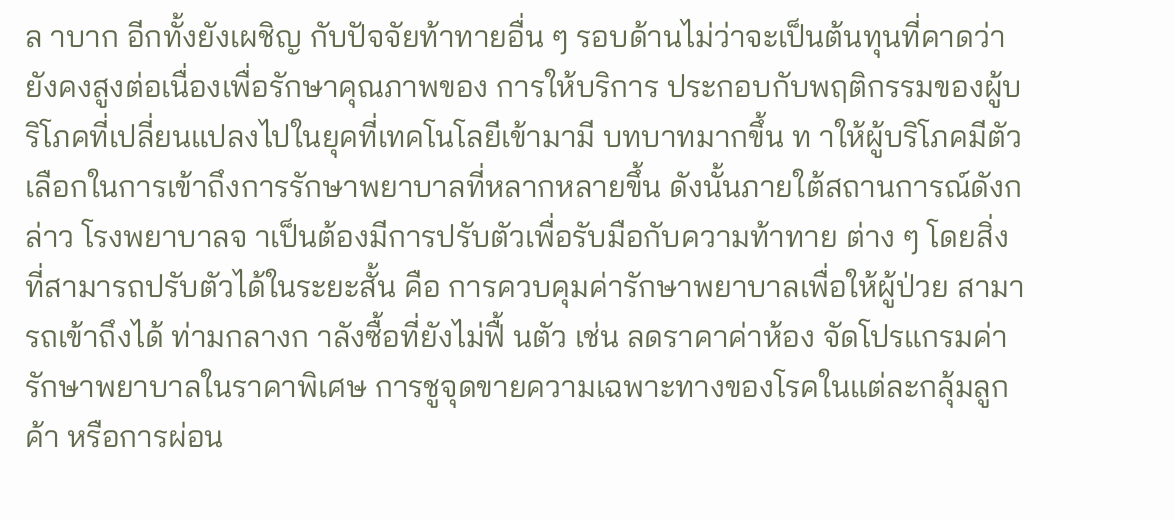ล าบาก อีกทั้งยังเผชิญ กับปัจจัยท้าทายอื่น ๆ รอบด้านไม่ว่าจะเป็นต้นทุนที่คาดว่ายังคงสูงต่อเนื่องเพื่อรักษาคุณภาพของ การให้บริการ ประกอบกับพฤติกรรมของผู้บริโภคที่เปลี่ยนแปลงไปในยุคที่เทคโนโลยีเข้ามามี บทบาทมากขึ้น ท าให้ผู้บริโภคมีตัวเลือกในการเข้าถึงการรักษาพยาบาลที่หลากหลายขึ้น ดังนั้นภายใต้สถานการณ์ดังกล่าว โรงพยาบาลจ าเป็นต้องมีการปรับตัวเพื่อรับมือกับความท้าทาย ต่าง ๆ โดยสิ่งที่สามารถปรับตัวได้ในระยะสั้น คือ การควบคุมค่ารักษาพยาบาลเพื่อให้ผู้ป่วย สามารถเข้าถึงได้ ท่ามกลางก าลังซื้อที่ยังไม่ฟื้ นตัว เช่น ลดราคาค่าห้อง จัดโปรแกรมค่า รักษาพยาบาลในราคาพิเศษ การชูจุดขายความเฉพาะทางของโรคในแต่ละกลุ้มลูกค้า หรือการผ่อน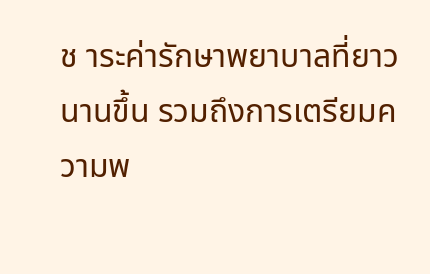ช าระค่ารักษาพยาบาลที่ยาวนานขึ้น รวมถึงการเตรียมความพ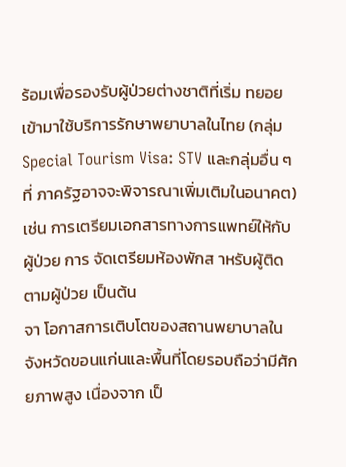ร้อมเพื่อรองรับผู้ป่วยต่างชาติที่เริ่ม ทยอยเข้ามาใช้บริการรักษาพยาบาลในไทย (กลุ่ม Special Tourism Visa: STV และกลุ่มอื่น ๆ ที่ ภาครัฐอาจจะพิจารณาเพิ่มเติมในอนาคต) เช่น การเตรียมเอกสารทางการแพทย์ให้กับผู้ป่วย การ จัดเตรียมห้องพักส าหรับผู้ติดตามผู้ป่วย เป็นต้น
จา โอกาสการเติบโตของสถานพยาบาลในจังหวัดขอนแก่นและพื้นที่โดยรอบถือว่ามีศักยภาพสูง เนื่องจาก เป็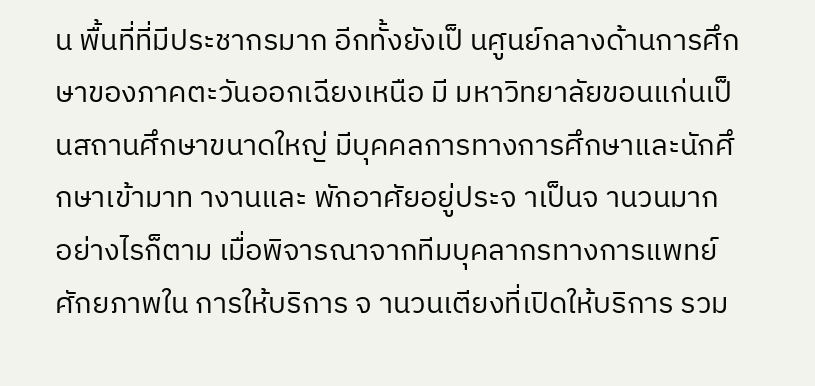น พื้นที่ที่มีประชากรมาก อีกทั้งยังเป็ นศูนย์กลางด้านการศึกษาของภาคตะวันออกเฉียงเหนือ มี มหาวิทยาลัยขอนแก่นเป็นสถานศึกษาขนาดใหญ่ มีบุคคลการทางการศึกษาและนักศึกษาเข้ามาท างานและ พักอาศัยอยู่ประจ าเป็นจ านวนมาก อย่างไรก็ตาม เมื่อพิจารณาจากทีมบุคลากรทางการแพทย์ ศักยภาพใน การให้บริการ จ านวนเตียงที่เปิดให้บริการ รวม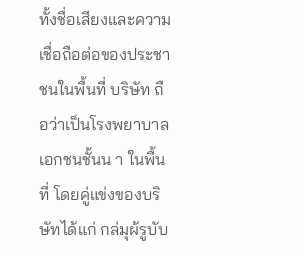ทั้งชื่อเสียงและความเชื่อถือต่อของประชาชนในพื้นที่ บริษัท ถือว่าเป็นโรงพยาบาลเอกชนชั้นน า ในพื้นที่ โดยคู่แข่งของบริษัทได้แก่ กล่มุผ้รูบับ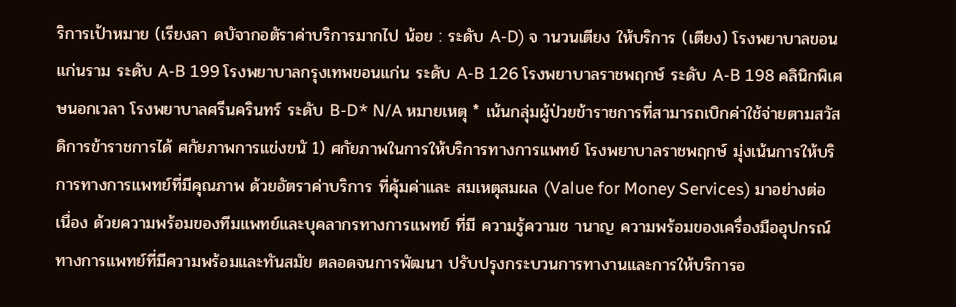ริการเป้าหมาย (เรียงลา ดบัจากอตัราค่าบริการมากไป น้อย : ระดับ A-D) จ านวนเตียง ให้บริการ (เตียง) โรงพยาบาลขอนแก่นราม ระดับ A-B 199 โรงพยาบาลกรุงเทพขอนแก่น ระดับ A-B 126 โรงพยาบาลราชพฤกษ์ ระดับ A-B 198 คลินิกพิเศษนอกเวลา โรงพยาบาลศรีนครินทร์ ระดับ B-D* N/A หมายเหตุ * เน้นกลุ่มผู้ป่วยข้าราชการที่สามารถเบิกค่าใช้จ่ายตามสวัสดิการข้าราชการได้ ศกัยภาพการแข่งขนั 1) ศกัยภาพในการให้บริการทางการแพทย์ โรงพยาบาลราชพฤกษ์ มุ่งเน้นการให้บริการทางการแพทย์ที่มีคุณภาพ ด้วยอัตราค่าบริการ ที่คุ้มค่าและ สมเหตุสมผล (Value for Money Services) มาอย่างต่อเนื่อง ด้วยความพร้อมของทีมแพทย์และบุคลากรทางการแพทย์ ที่มี ความรู้ความช านาญ ความพร้อมของเครื่องมืออุปกรณ์ ทางการแพทย์ที่มีความพร้อมและทันสมัย ตลอดจนการพัฒนา ปรับปรุงกระบวนการทางานและการให้บริการอ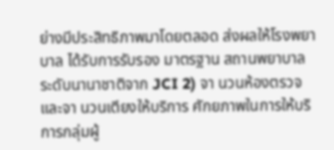ย่างมีประสิทธิภาพมาโดยตลอด ส่งผลให้โรงพยาบาล ได้รับการรับรอง มาตรฐาน สถานพยาบาลระดับนานาชาติจาก JCI 2) จา นวนห้องตรวจและจา นวนเตียงให้บริการ ศักยภาพในการให้บริการกลุ่มผู้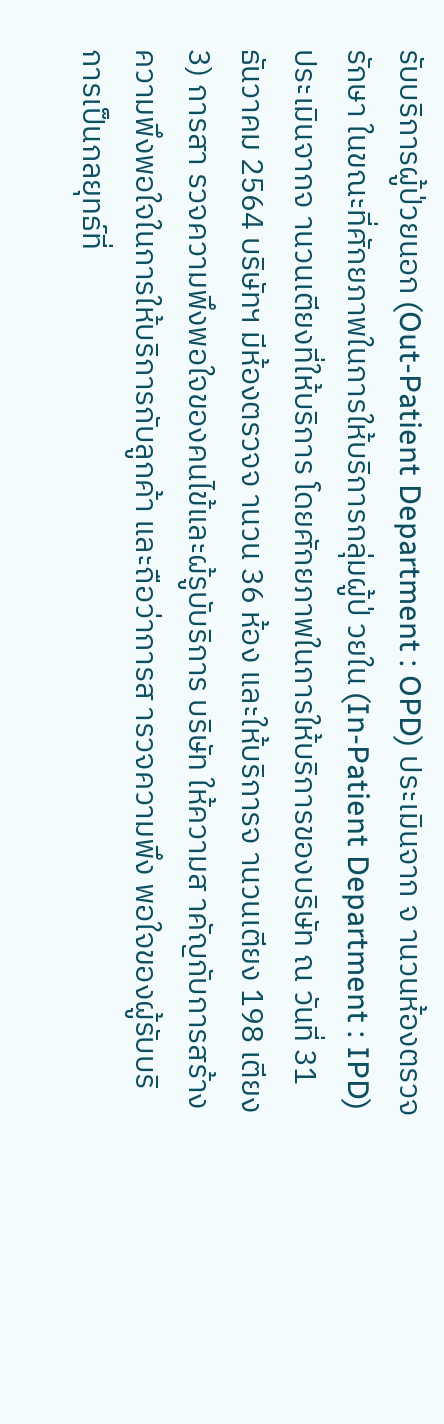รับบริการผู้ป่วยนอก (Out-Patient Department : OPD) ประเมินจาก จ านวนห้องตรวจรักษา ในขณะที่ศักยภาพในการให้บริการกลุ่มผู้ป่ วยใน (In-Patient Department : IPD) ประเมินจากจ านวนเตียงที่ให้บริการ โดยศักยภาพในการให้บริการของบริษัท ณ วันที่ 31 ธันวาคม 2564 บริษัทฯ มีห้องตรวจจ านวน 36 ห้อง และให้บริการจ านวนเตียง 198 เตียง 3) การสา รวจความพึงพอใจของคนไข้และผ้รูบับริการ บริษัท ให้ความส าคัญกับการสร้างความพึงพอใจในการให้บริการกับลูกค้า และถือว่าการส ารวจความพึง พอใจของผู้รับบริการเป็นกลยุทธ์ที่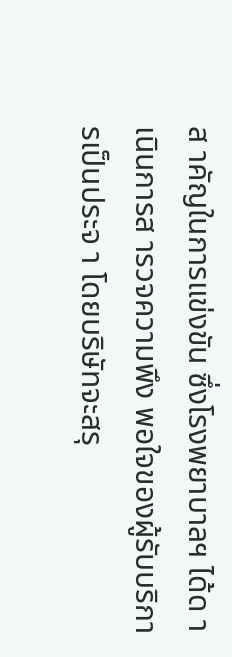ส าคัญในการแข่งขัน ซึ่งโรงพยาบาลฯ ได้ด าเนินการส ารวจความพึง พอใจของผู้รับบริการเป็นประจ า โดยบริษัทจะสรุ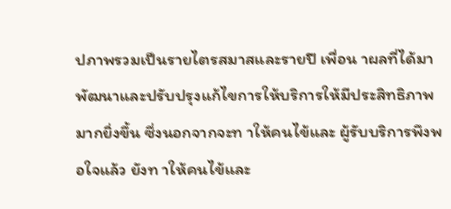ปภาพรวมเป็นรายไตรสมาสและรายปี เพื่อน าผลที่ได้มา
พัฒนาและปรับปรุงแก้ไขการให้บริการให้มีประสิทธิภาพมากยิ่งขึ้น ซึ่งนอกจากจะท าให้คนไข้และ ผู้รับบริการพึงพอใจแล้ว ยังท าให้คนไข้และ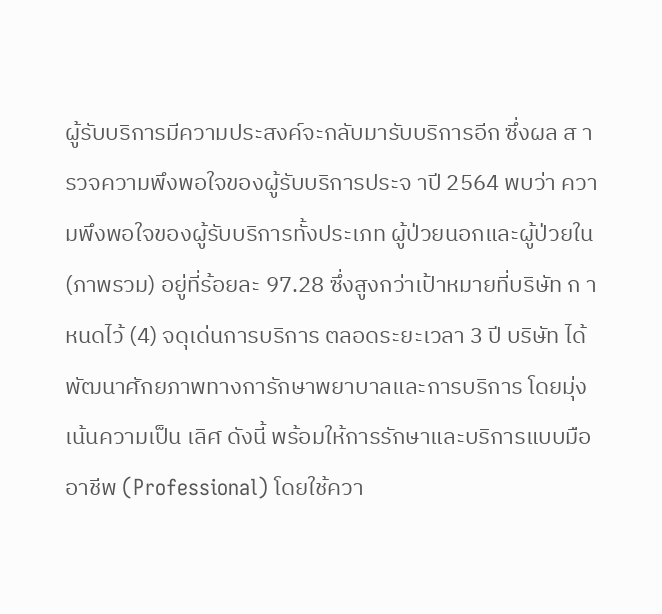ผู้รับบริการมีความประสงค์จะกลับมารับบริการอีก ซึ่งผล ส ารวจความพึงพอใจของผู้รับบริการประจ าปี 2564 พบว่า ความพึงพอใจของผู้รับบริการทั้งประเภท ผู้ป่วยนอกและผู้ป่วยใน (ภาพรวม) อยู่ที่ร้อยละ 97.28 ซึ่งสูงกว่าเป้าหมายที่บริษัท ก าหนดไว้ (4) จดุเด่นการบริการ ตลอดระยะเวลา 3 ปี บริษัท ได้พัฒนาศักยภาพทางการักษาพยาบาลและการบริการ โดยมุ่งเน้นความเป็น เลิศ ดังนี้ พร้อมให้การรักษาและบริการแบบมืออาชีพ (Professional) โดยใช้ควา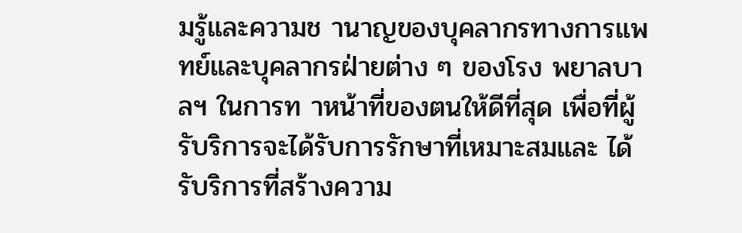มรู้และความช านาญของบุคลากรทางการแพทย์และบุคลากรฝ่ายต่าง ๆ ของโรง พยาลบาลฯ ในการท าหน้าที่ของตนให้ดีที่สุด เพื่อที่ผู้รับริการจะได้รับการรักษาที่เหมาะสมและ ได้รับริการที่สร้างความ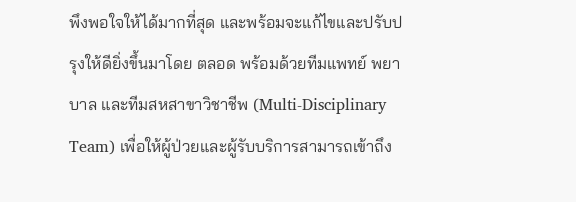พึงพอใจให้ได้มากที่สุด และพร้อมจะแก้ไขและปรับปรุงให้ดียิ่งขึ้นมาโดย ตลอด พร้อมด้วยทีมแพทย์ พยาบาล และทีมสหสาขาวิชาชีพ (Multi-Disciplinary Team) เพื่อให้ผู้ป่วยและผู้รับบริการสามารถเข้าถึง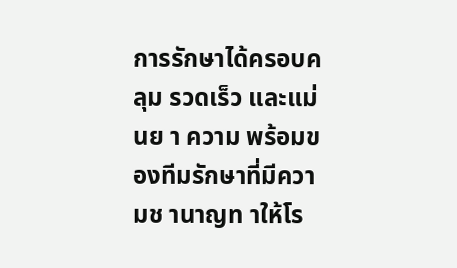การรักษาได้ครอบคลุม รวดเร็ว และแม่นย า ความ พร้อมของทีมรักษาที่มีความช านาญท าให้โร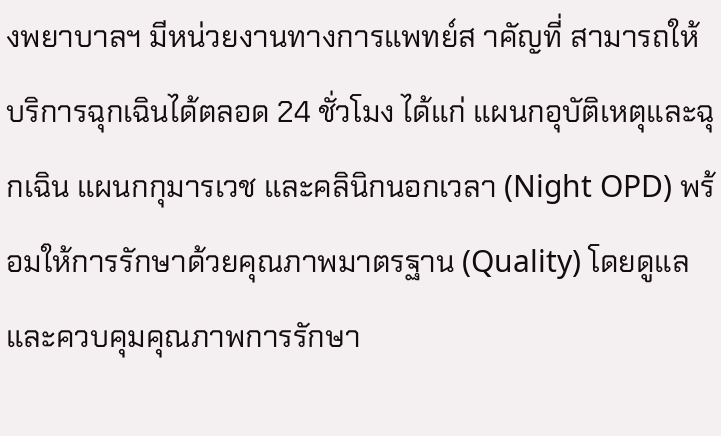งพยาบาลฯ มีหน่วยงานทางการแพทย์ส าคัญที่ สามารถให้บริการฉุกเฉินได้ตลอด 24 ชั่วโมง ได้แก่ แผนกอุบัติเหตุและฉุกเฉิน แผนกกุมารเวช และคลินิกนอกเวลา (Night OPD) พร้อมให้การรักษาด้วยคุณภาพมาตรฐาน (Quality) โดยดูแลและควบคุมคุณภาพการรักษา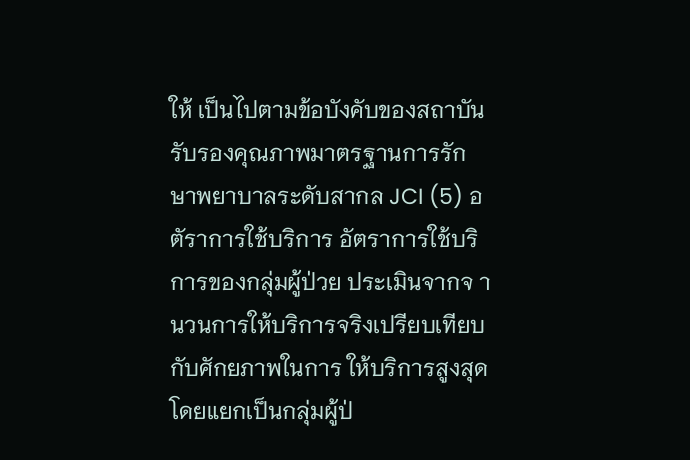ให้ เป็นไปตามข้อบังคับของสถาบันรับรองคุณภาพมาตรฐานการรักษาพยาบาลระดับสากล JCI (5) อตัราการใช้บริการ อัตราการใช้บริการของกลุ่มผู้ป่วย ประเมินจากจ านวนการให้บริการจริงเปรียบเทียบกับศักยภาพในการ ให้บริการสูงสุด โดยแยกเป็นกลุ่มผู้ป่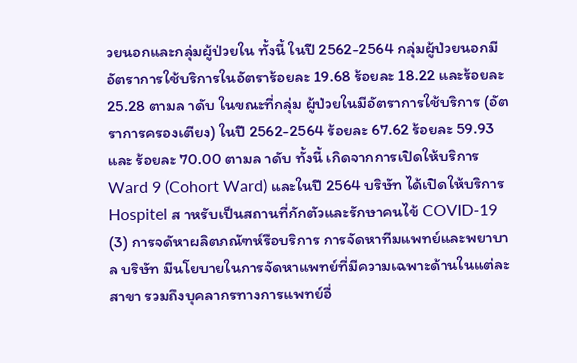วยนอกและกลุ่มผู้ป่วยใน ทั้งนี้ ในปี 2562-2564 กลุ่มผู้ป่วยนอกมี อัตราการใช้บริการในอัตราร้อยละ 19.68 ร้อยละ 18.22 และร้อยละ 25.28 ตามล าดับ ในขณะที่กลุ่ม ผู้ป่วยในมีอัตราการใช้บริการ (อัตราการครองเตียง) ในปี 2562-2564 ร้อยละ 67.62 ร้อยละ 59.93 และ ร้อยละ 70.00 ตามล าดับ ทั้งนี้ เกิดจากการเปิดให้บริการ Ward 9 (Cohort Ward) และในปี 2564 บริษัท ได้เปิดให้บริการ Hospitel ส าหรับเป็นสถานที่กักตัวและรักษาคนไข้ COVID-19
(3) การจดัหาผลิตภณัฑห์รือบริการ การจัดหาทีมแพทย์และพยาบาล บริษัท มีนโยบายในการจัดหาแพทย์ที่มีความเฉพาะด้านในแต่ละสาขา รวมถึงบุคลากรทางการแพทย์อื่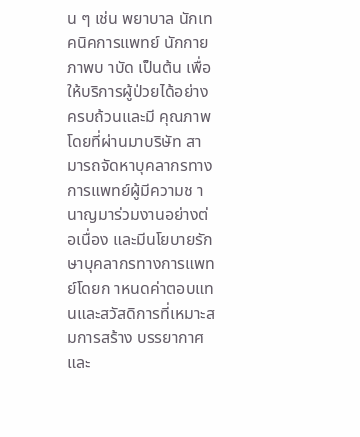น ๆ เช่น พยาบาล นักเทคนิคการแพทย์ นักกายภาพบ าบัด เป็นต้น เพื่อให้บริการผู้ป่วยได้อย่างครบถ้วนและมี คุณภาพ โดยที่ผ่านมาบริษัท สามารถจัดหาบุคลากรทางการแพทย์ผู้มีความช านาญมาร่วมงานอย่างต่อเนื่อง และมีนโยบายรักษาบุคลากรทางการแพทย์โดยก าหนดค่าตอบแทนและสวัสดิการที่เหมาะสมการสร้าง บรรยากาศ และ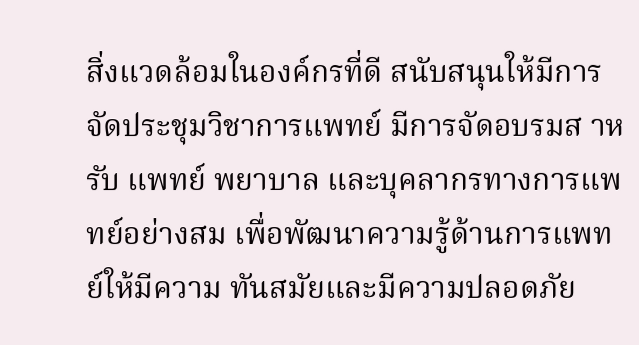สิ่งแวดล้อมในองค์กรที่ดี สนับสนุนให้มีการจัดประชุมวิชาการแพทย์ มีการจัดอบรมส าหรับ แพทย์ พยาบาล และบุคลากรทางการแพทย์อย่างสม เพื่อพัฒนาความรู้ด้านการแพทย์ให้มีความ ทันสมัยและมีความปลอดภัย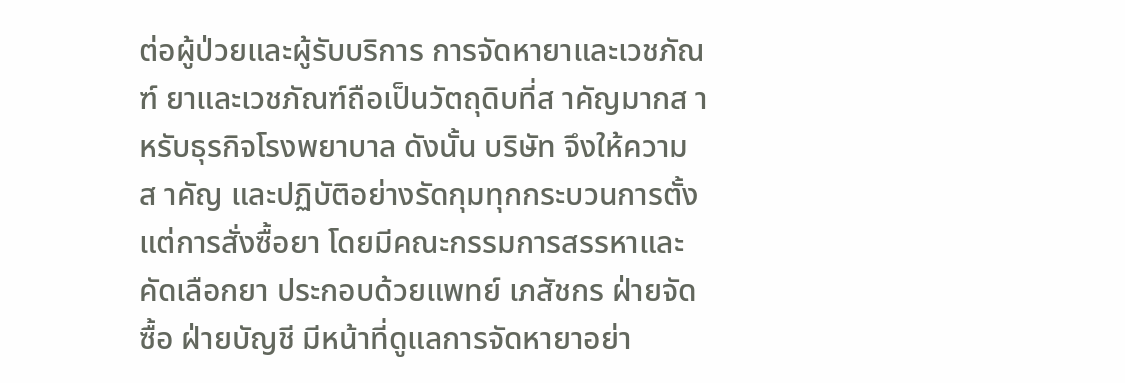ต่อผู้ป่วยและผู้รับบริการ การจัดหายาและเวชภัณฑ์ ยาและเวชภัณฑ์ถือเป็นวัตถุดิบที่ส าคัญมากส าหรับธุรกิจโรงพยาบาล ดังนั้น บริษัท จึงให้ความส าคัญ และปฏิบัติอย่างรัดกุมทุกกระบวนการตั้งแต่การสั่งซื้อยา โดยมีคณะกรรมการสรรหาและคัดเลือกยา ประกอบด้วยแพทย์ เภสัชกร ฝ่ายจัดซื้อ ฝ่ายบัญชี มีหน้าที่ดูแลการจัดหายาอย่า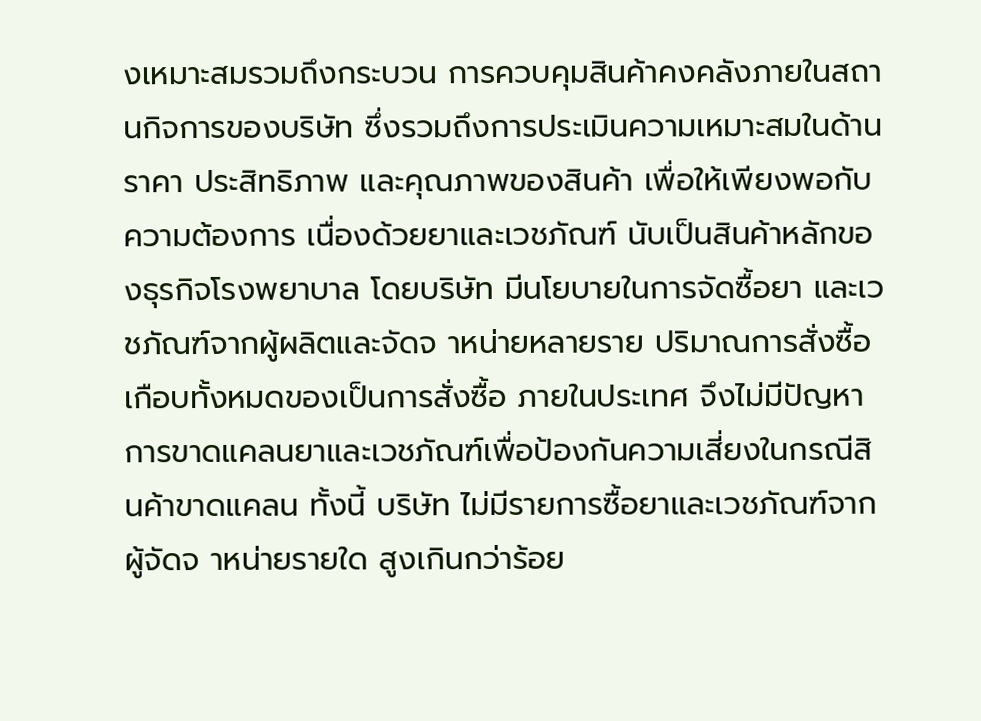งเหมาะสมรวมถึงกระบวน การควบคุมสินค้าคงคลังภายในสถานกิจการของบริษัท ซึ่งรวมถึงการประเมินความเหมาะสมในด้านราคา ประสิทธิภาพ และคุณภาพของสินค้า เพื่อให้เพียงพอกับความต้องการ เนื่องด้วยยาและเวชภัณฑ์ นับเป็นสินค้าหลักของธุรกิจโรงพยาบาล โดยบริษัท มีนโยบายในการจัดซื้อยา และเวชภัณฑ์จากผู้ผลิตและจัดจ าหน่ายหลายราย ปริมาณการสั่งซื้อเกือบทั้งหมดของเป็นการสั่งซื้อ ภายในประเทศ จึงไม่มีปัญหาการขาดแคลนยาและเวชภัณฑ์เพื่อป้องกันความเสี่ยงในกรณีสินค้าขาดแคลน ทั้งนี้ บริษัท ไม่มีรายการซื้อยาและเวชภัณฑ์จากผู้จัดจ าหน่ายรายใด สูงเกินกว่าร้อย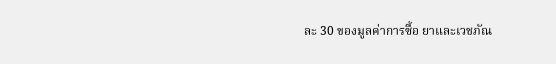ละ 30 ของมูลค่าการซื้อ ยาและเวชภัณ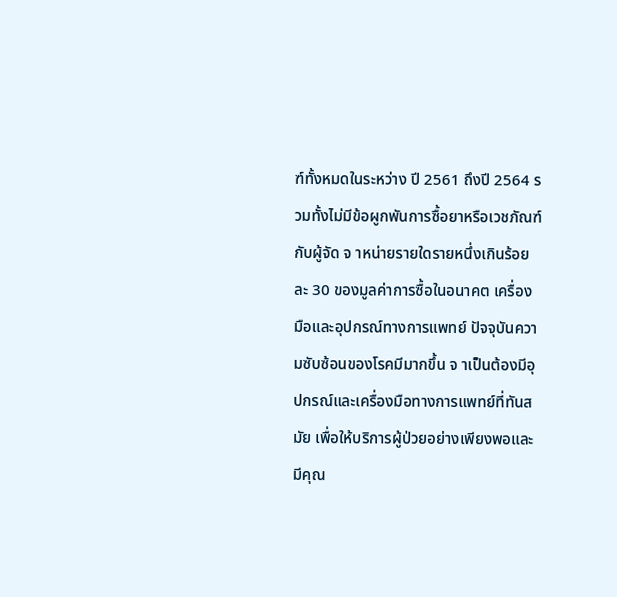ฑ์ทั้งหมดในระหว่าง ปี 2561 ถึงปี 2564 รวมทั้งไม่มีข้อผูกพันการซื้อยาหรือเวชภัณฑ์กับผู้จัด จ าหน่ายรายใดรายหนึ่งเกินร้อยละ 30 ของมูลค่าการซื้อในอนาคต เครื่องมือและอุปกรณ์ทางการแพทย์ ปัจจุบันความซับซ้อนของโรคมีมากขึ้น จ าเป็นต้องมีอุปกรณ์และเครื่องมือทางการแพทย์ที่ทันสมัย เพื่อให้บริการผู้ป่วยอย่างเพียงพอและมีคุณ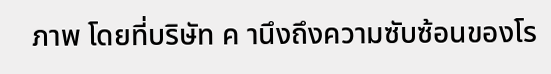ภาพ โดยที่บริษัท ค านึงถึงความซับซ้อนของโร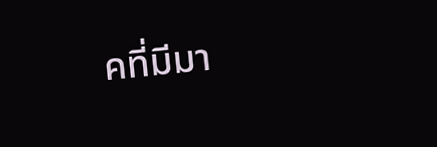คที่มีมา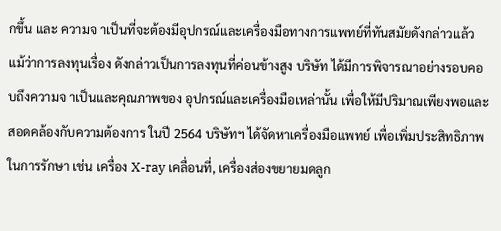กขึ้น และ ความจ าเป็นที่จะต้องมีอุปกรณ์และเครื่องมือทางการแพทย์ที่ทันสมัยดังกล่าวแล้ว แม้ว่าการลงทุนเรื่อง ดังกล่าวเป็นการลงทุนที่ค่อนข้างสูง บริษัท ได้มีการพิจารณาอย่างรอบคอบถึงความจ าเป็นและคุณภาพของ อุปกรณ์และเครื่องมือเหล่านั้น เพื่อให้มีปริมาณเพียงพอและสอดคล้องกับความต้องการ ในปี 2564 บริษัทฯ ได้จัดหาเครื่องมือแพทย์ เพื่อเพิ่มประสิทธิภาพในการรักษา เช่น เครื่อง X-ray เคลื่อนที่, เครื่องส่องขยายมดลูก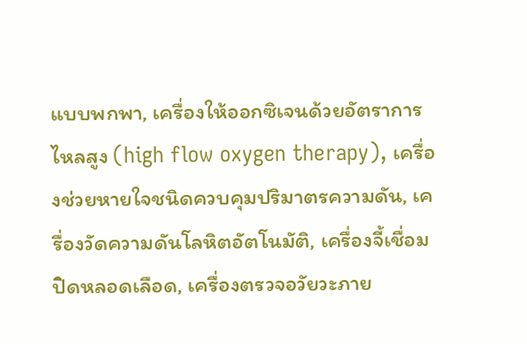แบบพกพา, เครื่องให้ออกซิเจนด้วยอัตราการไหลสูง (high flow oxygen therapy), เครื่องช่วยหายใจชนิดควบคุมปริมาตรความดัน, เครื่องวัดความดันโลหิตอัตโนมัติ, เครื่องจี้เชื่อม ปิดหลอดเลือด, เครื่องตรวจอวัยวะภาย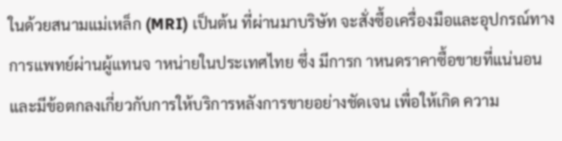ในด้วยสนามแม่เหล็ก (MRI) เป็นต้น ที่ผ่านมาบริษัท จะสั่งซื้อเครื่องมือและอุปกรณ์ทางการแพทย์ผ่านผู้แทนจ าหน่ายในประเทศไทย ซึ่ง มีการก าหนดราคาซื้อขายที่แน่นอน และมีข้อตกลงเกี่ยวกับการให้บริการหลังการขายอย่างชัดเจน เพื่อให้เกิด ความ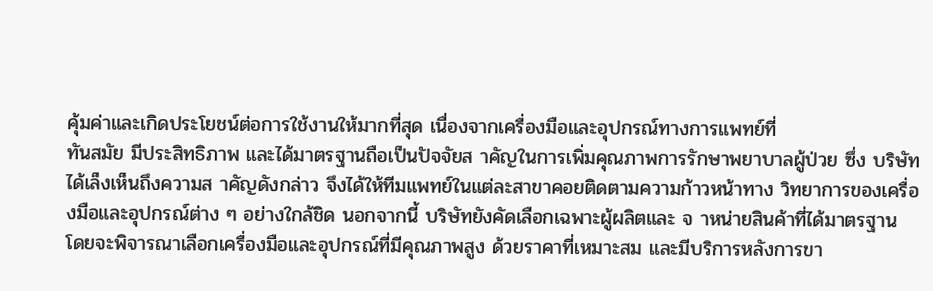คุ้มค่าและเกิดประโยชน์ต่อการใช้งานให้มากที่สุด เนื่องจากเครื่องมือและอุปกรณ์ทางการแพทย์ที่
ทันสมัย มีประสิทธิภาพ และได้มาตรฐานถือเป็นปัจจัยส าคัญในการเพิ่มคุณภาพการรักษาพยาบาลผู้ป่วย ซึ่ง บริษัทได้เล็งเห็นถึงความส าคัญดังกล่าว จึงได้ให้ทีมแพทย์ในแต่ละสาขาคอยติดตามความก้าวหน้าทาง วิทยาการของเครื่องมือและอุปกรณ์ต่าง ๆ อย่างใกล้ชิด นอกจากนี้ บริษัทยังคัดเลือกเฉพาะผู้ผลิตและ จ าหน่ายสินค้าที่ได้มาตรฐาน โดยจะพิจารณาเลือกเครื่องมือและอุปกรณ์ที่มีคุณภาพสูง ด้วยราคาที่เหมาะสม และมีบริการหลังการขา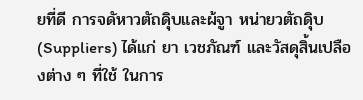ยที่ดี การจดัหาวตัถดุิบและผ้จูา หน่ายวตัถดุิบ (Suppliers) ได้แก่ ยา เวชภัณฑ์ และวัสดุสิ้นเปลืองต่าง ๆ ที่ใช้ ในการ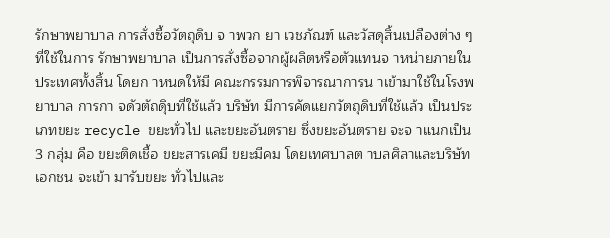รักษาพยาบาล การสั่งซื้อวัตถุดิบ จ าพวก ยา เวชภัณฑ์ และวัสดุสิ้นเปลืองต่าง ๆ ที่ใช้ในการ รักษาพยาบาล เป็นการสั่งซื้อจากผู้ผลิตหรือตัวแทนจ าหน่ายภายในประเทศทั้งสิ้น โดยก าหนดให้มี คณะกรรมการพิจารณาการน าเข้ามาใช้ในโรงพยาบาล การกา จดัวตัถดุิบที่ใช้แล้ว บริษัท มีการคัดแยกวัตถุดิบที่ใช้แล้ว เป็นประเภทขยะ recycle ขยะทั่วไป และขยะอันตราย ซึ่งขยะอันตราย จะจ าแนกเป็น 3 กลุ่ม คือ ขยะติดเชื้อ ขยะสารเคมี ขยะมีคม โดยเทศบาลต าบลศิลาและบริษัทเอกชน จะเข้า มารับขยะ ทั่วไปและ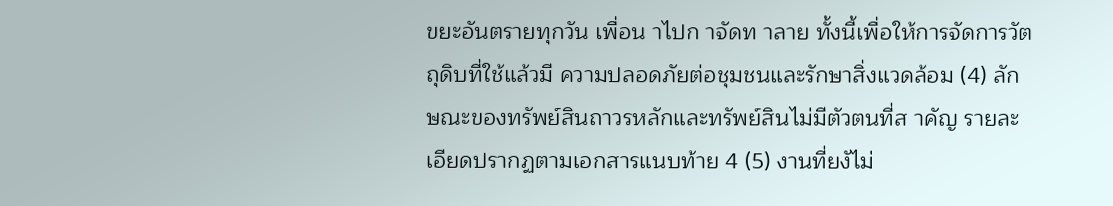ขยะอันตรายทุกวัน เพื่อน าไปก าจัดท าลาย ทั้งนี้เพื่อให้การจัดการวัตถุดิบที่ใช้แล้วมี ความปลอดภัยต่อชุมชนและรักษาสิ่งแวดล้อม (4) ลักษณะของทรัพย์สินถาวรหลักและทรัพย์สินไม่มีตัวตนที่ส าคัญ รายละเอียดปรากฏตามเอกสารแนบท้าย 4 (5) งานที่ยงัไม่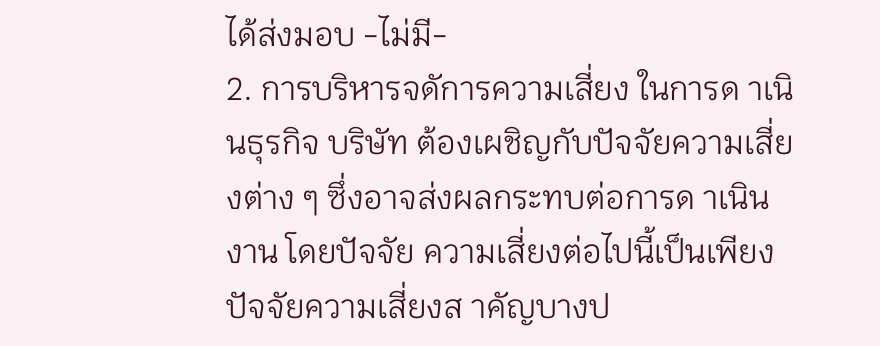ได้ส่งมอบ -ไม่มี-
2. การบริหารจดัการความเสี่ยง ในการด าเนินธุรกิจ บริษัท ต้องเผชิญกับปัจจัยความเสี่ยงต่าง ๆ ซึ่งอาจส่งผลกระทบต่อการด าเนินงาน โดยปัจจัย ความเสี่ยงต่อไปนี้เป็นเพียงปัจจัยความเสี่ยงส าคัญบางป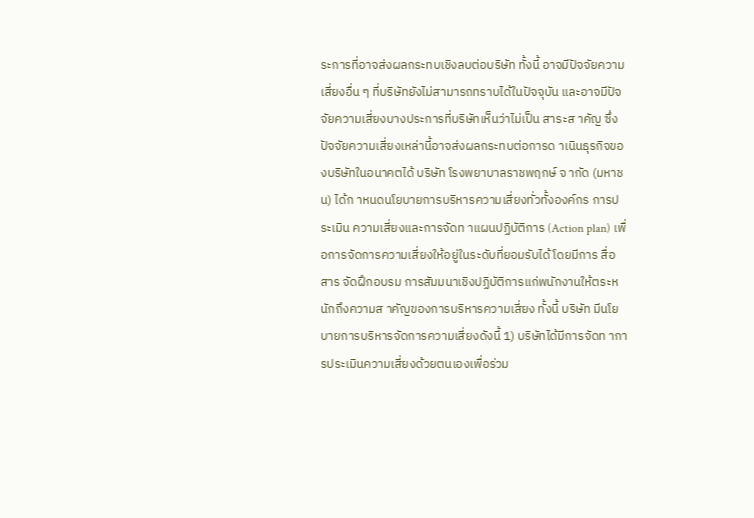ระการที่อาจส่งผลกระทบเชิงลบต่อบริษัท ทั้งนี้ อาจมีปัจจัยความ เสี่ยงอื่น ๆ ที่บริษัทยังไม่สามารถทราบได้ในปัจจุบัน และอาจมีปัจจัยความเสี่ยงบางประการที่บริษัทเห็นว่าไม่เป็น สาระส าคัญ ซึ่งปัจจัยความเสี่ยงเหล่านี้อาจส่งผลกระทบต่อการด าเนินธุรกิจของบริษัทในอนาคตได้ บริษัท โรงพยาบาลราชพฤกษ์ จ ากัด (มหาชน) ได้ก าหนดนโยบายการบริหารความเสี่ยงทั่วทั้งองค์กร การประเมิน ความเสี่ยงและการจัดท าแผนปฏิบัติการ (Action plan) เพื่อการจัดการความเสี่ยงให้อยู่ในระดับที่ยอมรับได้ โดยมีการ สื่อสาร จัดฝึกอบรม การสัมมนาเชิงปฏิบัติการแก่พนักงานให้ตระหนักถึงความส าคัญของการบริหารความเสี่ยง ทั้งนี้ บริษัท มีนโยบายการบริหารจัดการความเสี่ยงดังนี้ 1) บริษัทได้มีการจัดท าการประเมินความเสี่ยงด้วยตนเองเพื่อร่วม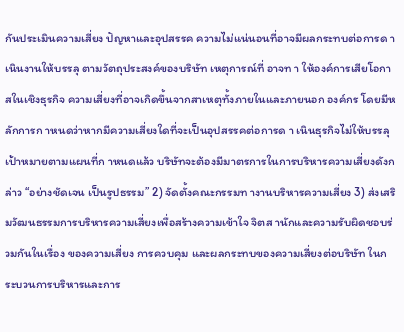กันประเมินความเสี่ยง ปัญหาและอุปสรรค ความไม่แน่นอนที่อาจมีผลกระทบต่อการด า เนินงานให้บรรลุ ตามวัตถุประสงค์ของบริษัท เหตุการณ์ที่ อาจท า ให้องค์การเสียโอกาสในเชิงธุรกิจ ความเสี่ยงที่อาจเกิดขึ้นจากสาเหตุทั้งภายในและภายนอก องค์กร โดยมีหลักการก าหนดว่าหากมีความเสี่ยงใดที่จะเป็นอุปสรรคต่อการด า เนินธุรกิจไม่ให้บรรลุ เป้าหมายตามแผนที่ก าหนดแล้ว บริษัทจะต้องมีมาตรการในการบริหารความเสี่ยงดังกล่าว “อย่างชัดเจน เป็นรูปธรรม” 2) จัดตั้งคณะกรรมท างานบริหารความเสี่ยง 3) ส่งเสริมวัฒนธรรมการบริหารความเสี่ยงเพื่อสร้างความเข้าใจ จิตส านักและความรับผิดชอบร่วมกันในเรื่อง ของความเสี่ยง การควบคุม และผลกระทบของความเสี่ยงต่อบริษัท ในกระบวนการบริหารและการ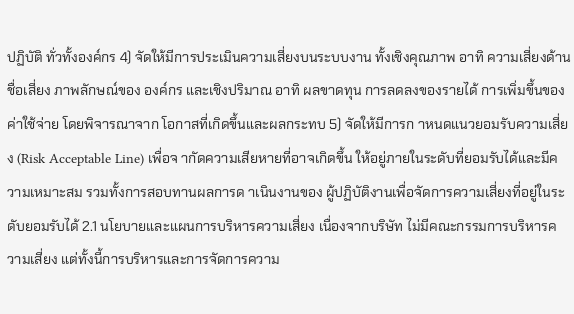ปฏิบัติ ทั่วทั้งองค์กร 4) จัดให้มีการประเมินความเสี่ยงบนระบบงาน ทั้งเชิงคุณภาพ อาทิ ความเสี่ยงด้านชื่อเสี่ยง ภาพลักษณ์ของ องค์กร และเชิงปริมาณ อาทิ ผลขาดทุน การลดลงของรายได้ การเพิ่มขึ้นของค่าใช้จ่าย โดยพิจารณาจาก โอกาสที่เกิดขึ้นและผลกระทบ 5) จัดให้มีการก าหนดแนวยอมรับความเสี่ยง (Risk Acceptable Line) เพื่อจ ากัดความเสียหายที่อาจเกิดขึ้น ให้อยู่ภายในระดับที่ยอมรับได้และมีความเหมาะสม รวมทั้งการสอบทานผลการด าเนินงานของ ผู้ปฏิบัติงานเพื่อจัดการความเสี่ยงที่อยู่ในระดับยอมรับได้ 2.1 นโยบายและแผนการบริหารความเสี่ยง เนื่องจากบริษัท ไม่มีคณะกรรมการบริหารความเสี่ยง แต่ทั้งนี้การบริหารและการจัดการความ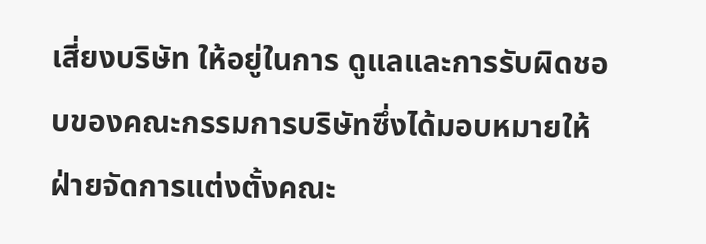เสี่ยงบริษัท ให้อยู่ในการ ดูแลและการรับผิดชอบของคณะกรรมการบริษัทซึ่งได้มอบหมายให้ฝ่ายจัดการแต่งตั้งคณะ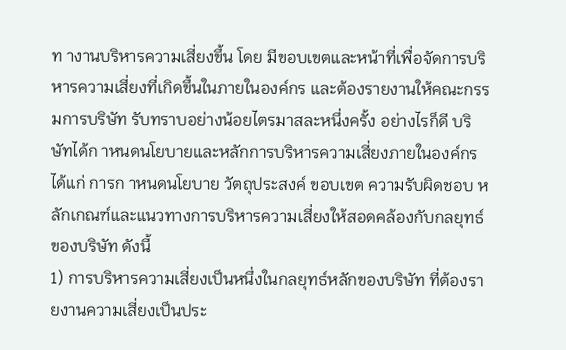ท างานบริหารความเสี่ยงขึ้น โดย มีขอบเขตและหน้าที่เพื่อจัดการบริหารความเสี่ยงที่เกิดขึ้นในภายในองค์กร และต้องรายงานให้คณะกรรมการบริษัท รับทราบอย่างน้อยไตรมาสละหนึ่งครั้ง อย่างไรก็ดี บริษัทได้ก าหนดนโยบายและหลักการบริหารความเสี่ยงภายในองค์กร ได้แก่ การก าหนดนโยบาย วัตถุประสงค์ ขอบเขต ความรับผิดชอบ หลักเกณฑ์และแนวทางการบริหารความเสี่ยงให้สอดคล้องกับกลยุทธ์ของบริษัท ดังนี้
1) การบริหารความเสี่ยงเป็นหนึ่งในกลยุทธ์หลักของบริษัท ที่ต้องรายงานความเสี่ยงเป็นประ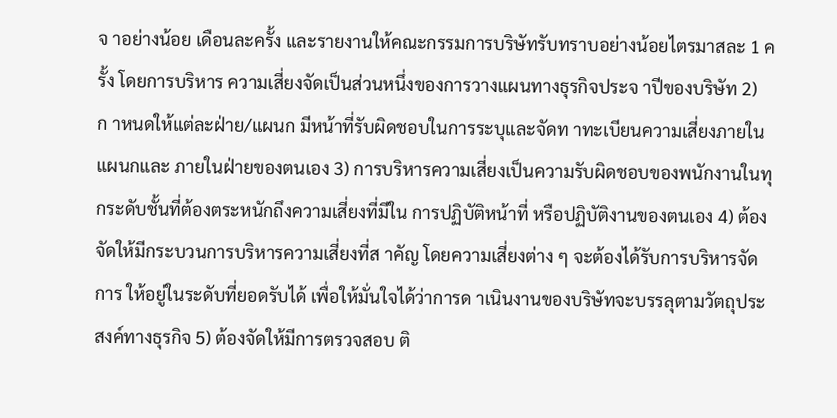จ าอย่างน้อย เดือนละครั้ง และรายงานให้คณะกรรมการบริษัทรับทราบอย่างน้อยไตรมาสละ 1 ครั้ง โดยการบริหาร ความเสี่ยงจัดเป็นส่วนหนึ่งของการวางแผนทางธุรกิจประจ าปีของบริษัท 2) ก าหนดให้แต่ละฝ่าย/แผนก มีหน้าที่รับผิดชอบในการระบุและจัดท าทะเบียนความเสี่ยงภายในแผนกและ ภายในฝ่ายของตนเอง 3) การบริหารความเสี่ยงเป็นความรับผิดชอบของพนักงานในทุกระดับชั้นที่ต้องตระหนักถึงความเสี่ยงที่มีใน การปฏิบัติหน้าที่ หรือปฏิบัติงานของตนเอง 4) ต้องจัดให้มีกระบวนการบริหารความเสี่ยงที่ส าคัญ โดยความเสี่ยงต่าง ๆ จะต้องได้รับการบริหารจัดการ ให้อยู่ในระดับที่ยอดรับได้ เพื่อให้มั่นใจได้ว่าการด าเนินงานของบริษัทจะบรรลุตามวัตถุประสงค์ทางธุรกิจ 5) ต้องจัดให้มีการตรวจสอบ ติ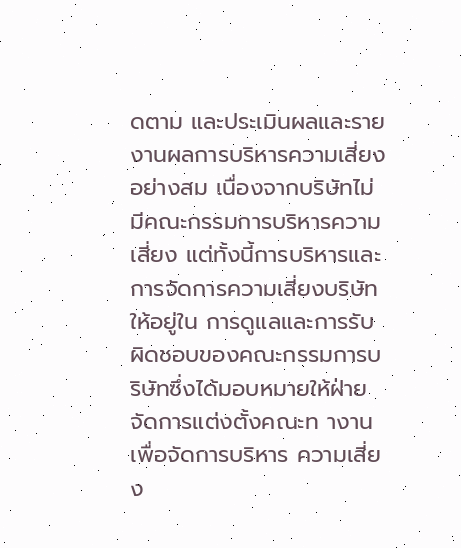ดตาม และประเมินผลและรายงานผลการบริหารความเสี่ยงอย่างสม เนื่องจากบริษัทไม่มีคณะกรรมการบริหารความเสี่ยง แต่ทั้งนี้การบริหารและการจัดการความเสี่ยงบริษัท ให้อยู่ใน การดูแลและการรับผิดชอบของคณะกรรมการบริษัทซึ่งได้มอบหมายให้ฝ่ายจัดการแต่งตั้งคณะท างานเพื่อจัดการบริหาร ความเสี่ยง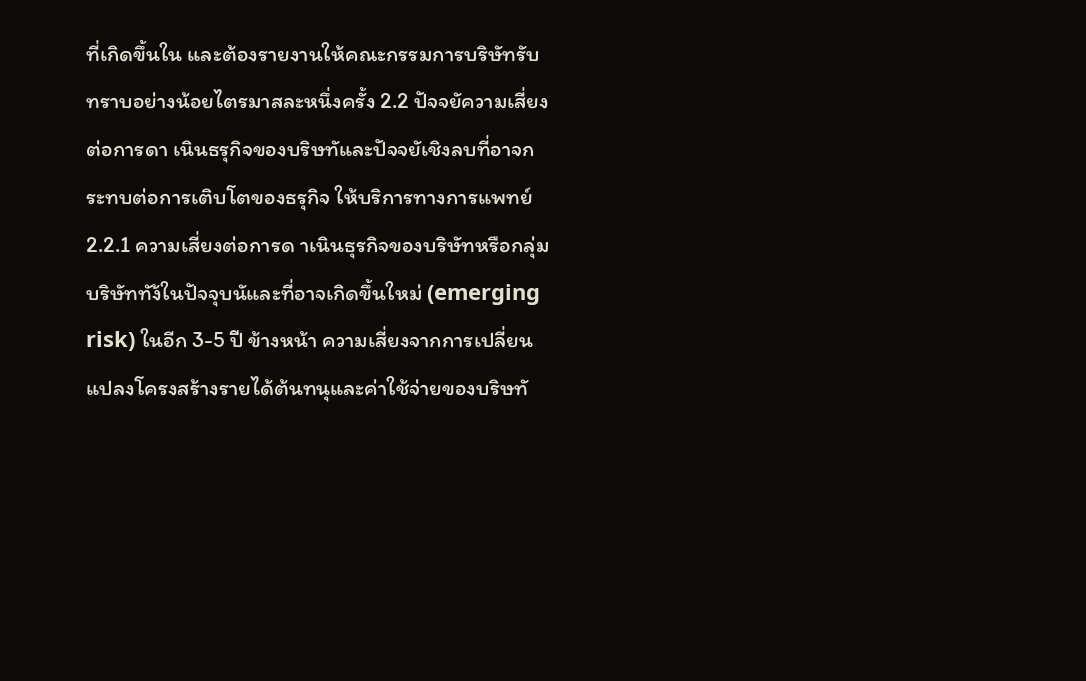ที่เกิดขึ้นใน และต้องรายงานให้คณะกรรมการบริษัทรับทราบอย่างน้อยไตรมาสละหนึ่งครั้ง 2.2 ปัจจยัความเสี่ยงต่อการดา เนินธรุกิจของบริษทัและปัจจยัเชิงลบที่อาจกระทบต่อการเติบโตของธรุกิจ ให้บริการทางการแพทย์ 2.2.1 ความเสี่ยงต่อการด าเนินธุรกิจของบริษัทหรือกลุ่มบริษัททัง้ในปัจจุบนัและที่อาจเกิดขึ้นใหม่ (emerging risk) ในอีก 3-5 ปี ข้างหน้า ความเสี่ยงจากการเปลี่ยนแปลงโครงสร้างรายได้ต้นทนุและค่าใช้จ่ายของบริษทั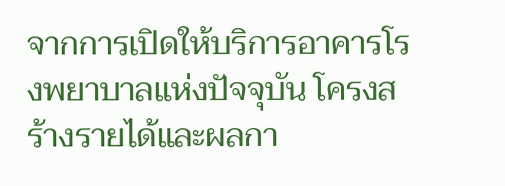จากการเปิดให้บริการอาคารโรงพยาบาลแห่งปัจจุบัน โครงสร้างรายได้และผลกา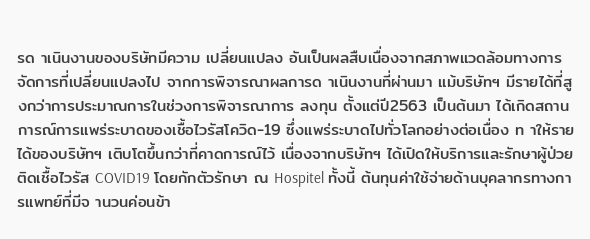รด าเนินงานของบริษัทมีความ เปลี่ยนแปลง อันเป็นผลสืบเนื่องจากสภาพแวดล้อมทางการจัดการที่เปลี่ยนแปลงไป จากการพิจารณาผลการด าเนินงานที่ผ่านมา แม้บริษัทฯ มีรายได้ที่สูงกว่าการประมาณการในช่วงการพิจารณาการ ลงทุน ตั้งแต่ปี2563 เป็นต้นมา ได้เกิดสถานการณ์การแพร่ระบาดของเชื้อไวรัสโควิด-19 ซึ่งแพร่ระบาดไปทั่วโลกอย่างต่อเนื่อง ท าให้รายได้ของบริษัทฯ เติบโตขึ้นกว่าที่คาดการณ์ไว้ เนื่องจากบริษัทฯ ได้เปิดให้บริการและรักษาผู้ป่วยติดเชื้อไวรัส COVID19 โดยกักตัวรักษา ณ Hospitel ทั้งนี้ ต้นทุนค่าใช้จ่ายด้านบุคลากรทางการแพทย์ที่มีจ านวนค่อนข้า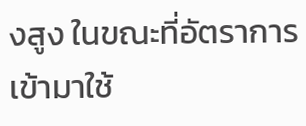งสูง ในขณะที่อัตราการ เข้ามาใช้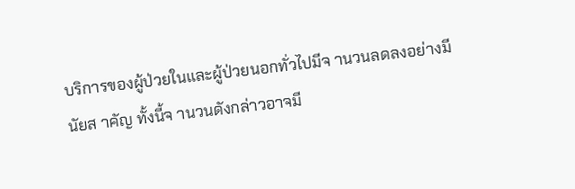บริการของผู้ป่วยในและผู้ป่วยนอกทั่วไปมีจ านวนลดลงอย่างมีนัยส าคัญ ทั้งนี้จ านวนดังกล่าวอาจมี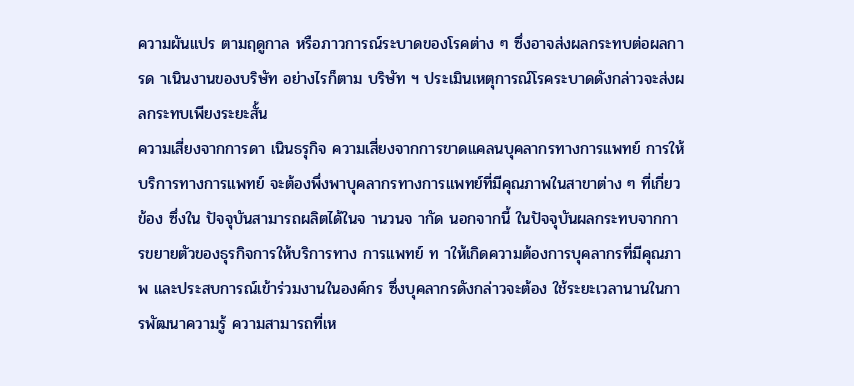ความผันแปร ตามฤดูกาล หรือภาวการณ์ระบาดของโรคต่าง ๆ ซึ่งอาจส่งผลกระทบต่อผลการด าเนินงานของบริษัท อย่างไรก็ตาม บริษัท ฯ ประเมินเหตุการณ์โรคระบาดดังกล่าวจะส่งผลกระทบเพียงระยะสั้น
ความเสี่ยงจากการดา เนินธรุกิจ ความเสี่ยงจากการขาดแคลนบุคลากรทางการแพทย์ การให้บริการทางการแพทย์ จะต้องพึ่งพาบุคลากรทางการแพทย์ที่มีคุณภาพในสาขาต่าง ๆ ที่เกี่ยวข้อง ซึ่งใน ปัจจุบันสามารถผลิตได้ในจ านวนจ ากัด นอกจากนี้ ในปัจจุบันผลกระทบจากการขยายตัวของธุรกิจการให้บริการทาง การแพทย์ ท าให้เกิดความต้องการบุคลากรที่มีคุณภาพ และประสบการณ์เข้าร่วมงานในองค์กร ซึ่งบุคลากรดังกล่าวจะต้อง ใช้ระยะเวลานานในการพัฒนาความรู้ ความสามารถที่เห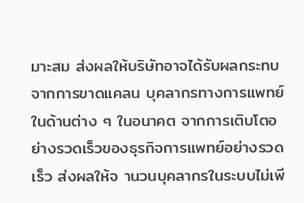มาะสม ส่งผลให้บริษัทอาจได้รับผลกระทบจากการขาดแคลน บุคลากรทางการแพทย์ในด้านต่าง ๆ ในอนาคต จากการเติบโตอย่างรวดเร็วของธุรกิจการแพทย์อย่างรวดเร็ว ส่งผลให้จ านวนบุคลากรในระบบไม่เพี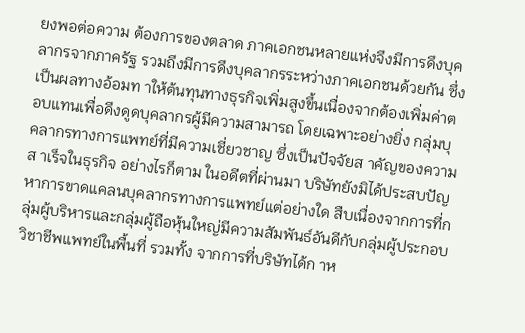ยงพอต่อความ ต้องการของตลาด ภาคเอกชนหลายแห่งจึงมีการดึงบุคลากรจากภาครัฐ รวมถึงมีการดึงบุคลากรระหว่างภาคเอกชนด้วยกัน ซึ่งเป็นผลทางอ้อมท าให้ต้นทุนทางธุรกิจเพิ่มสูงขึ้นเนื่องจากต้องเพิ่มค่าตอบแทนเพื่อดึงดูดบุคลากรผู้มีความสามารถ โดยเฉพาะอย่างยิ่ง กลุ่มบุคลากรทางการแพทย์ที่มีความเชี่ยวชาญ ซึ่งเป็นปัจจัยส าคัญของความส าเร็จในธุรกิจ อย่างไรก็ตาม ในอดีตที่ผ่านมา บริษัทยังมิได้ประสบปัญหาการขาดแคลนบุคลากรทางการแพทย์แต่อย่างใด สืบเนื่องจากการที่กลุ่มผู้บริหารและกลุ่มผู้ถือหุ้นใหญ่มีความสัมพันธ์อันดีกับกลุ่มผู้ประกอบวิชาชีพแพทย์ในพื้นที่ รวมทั้ง จากการที่บริษัทได้ก าห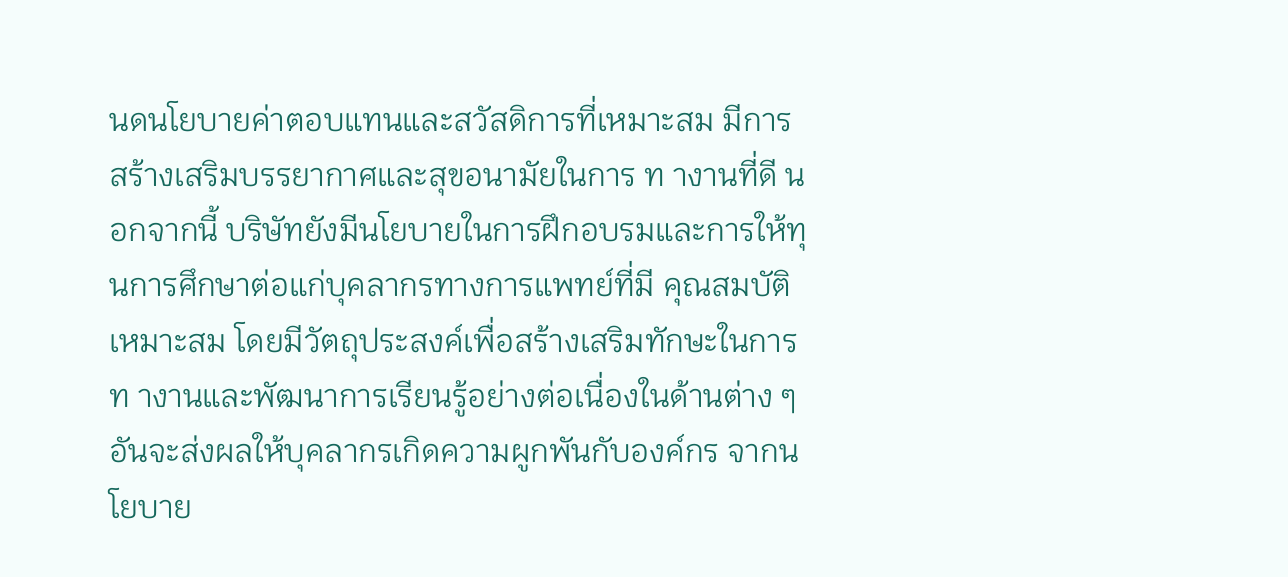นดนโยบายค่าตอบแทนและสวัสดิการที่เหมาะสม มีการสร้างเสริมบรรยากาศและสุขอนามัยในการ ท างานที่ดี นอกจากนี้ บริษัทยังมีนโยบายในการฝึกอบรมและการให้ทุนการศึกษาต่อแก่บุคลากรทางการแพทย์ที่มี คุณสมบัติเหมาะสม โดยมีวัตถุประสงค์เพื่อสร้างเสริมทักษะในการท างานและพัฒนาการเรียนรู้อย่างต่อเนื่องในด้านต่าง ๆ อันจะส่งผลให้บุคลากรเกิดความผูกพันกับองค์กร จากนโยบาย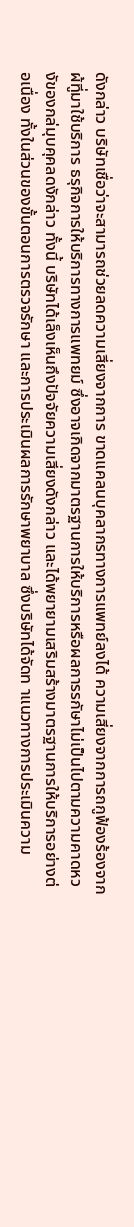ดังกล่าว บริษัทเชื่อว่าจะสามารถช่วยลดความเสี่ยงจากการ ขาดแคลนบุคลากรทางการแพทย์ลงได้ ความเสี่ยงจากการถกูฟ้องร้องจากผ้ทูี่มาใช้บริการ ธรุกิจการให้บริการทางการแพทยม์ ซึ่งอาจเกิดจากมาตรฐานการให้บริการหรือผลการรกัษาไม่เป็นไปตามความคาดหวงัของกล่มุบคุคลดงักล่าว ทั้งนี้ บริษัทได้เล็งเห็นถึงปัจจัยความเสี่ยงดังกล่าว และได้พยายามเสริมสร้างมาตรฐานการให้บริการอย่างต่อเนื่อง ทั้งในส่วนของขั้นตอนการตรวจรักษา และการประเมินผลการรักษาพยาบาล ซึ่งบริษัทได้จัดท าแนวทางการประเมินความ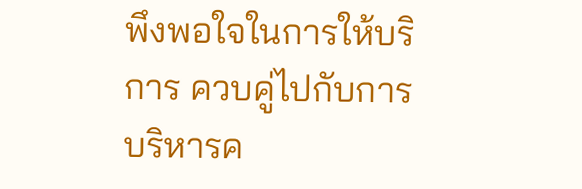พึงพอใจในการให้บริการ ควบคู่ไปกับการบริหารค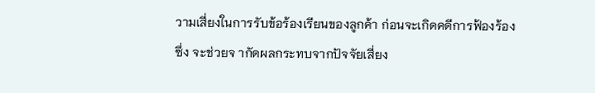วามเสี่ยงในการรับข้อร้องเรียนของลูกค้า ก่อนจะเกิดคดีการฟ้องร้อง ซึ่ง จะช่วยจ ากัดผลกระทบจากปัจจัยเสี่ยง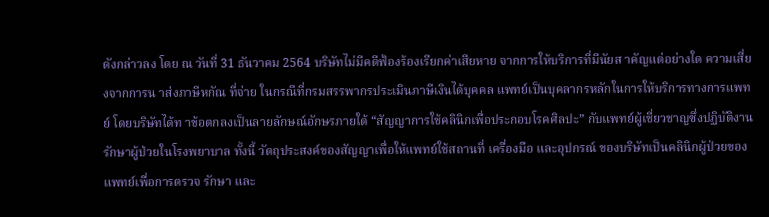ดังกล่าวลง โดย ณ วันที่ 31 ธันวาคม 2564 บริษัทไม่มีคดีฟ้องร้องเรียกค่าเสียหาย จากการให้บริการที่มีนัยส าคัญแต่อย่างใด ความเสี่ยงจากการน าส่งภาษีหกัณ ที่จ่าย ในกรณีที่กรมสรรพากรประเมินภาษีเงินได้บุคคล แพทย์เป็นบุคลากรหลักในการให้บริการทางการแพทย์ โดยบริษัทได้ท าข้อตกลงเป็นลายลักษณ์อักษรภายใต้ “สัญญาการใช้คลินิกเพื่อประกอบโรคศิลปะ” กับแพทย์ผู้เชี่ยวชาญซึ่งปฏิบัติงานรักษาผู้ป่วยในโรงพยาบาล ทั้งนี้ วัตถุประสงค์ของสัญญาเพื่อให้แพทย์ใช้สถานที่ เครื่องมือ และอุปกรณ์ ของบริษัทเป็นคลินิกผู้ป่วยของแพทย์เพื่อการตรวจ รักษา และ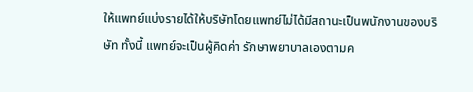ให้แพทย์แบ่งรายได้ให้บริษัทโดยแพทย์ไม่ได้มีสถานะเป็นพนักงานของบริษัท ทั้งนี้ แพทย์จะเป็นผู้คิดค่า รักษาพยาบาลเองตามค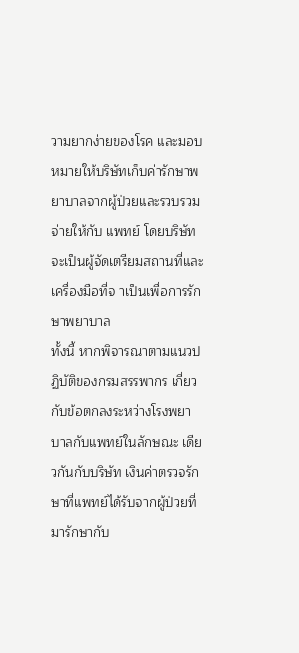วามยากง่ายของโรค และมอบหมายให้บริษัทเก็บค่ารักษาพยาบาลจากผู้ป่วยและรวบรวมจ่ายให้กับ แพทย์ โดยบริษัทจะเป็นผู้จัดเตรียมสถานที่และเครื่องมือที่จ าเป็นเพื่อการรักษาพยาบาล
ทั้งนี้ หากพิจารณาตามแนวปฏิบัติของกรมสรรพากร เกี่ยวกับข้อตกลงระหว่างโรงพยาบาลกับแพทย์ในลักษณะ เดียวกันกับบริษัท เงินค่าตรวจรักษาที่แพทย์ได้รับจากผู้ป่วยที่มารักษากับ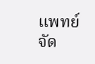แพทย์จัด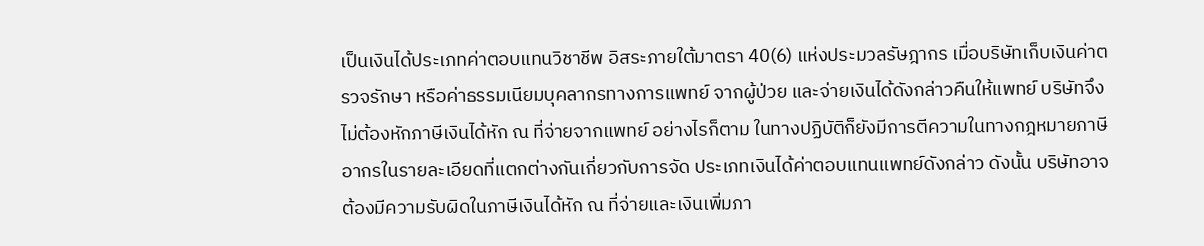เป็นเงินได้ประเภทค่าตอบแทนวิชาชีพ อิสระภายใต้มาตรา 40(6) แห่งประมวลรัษฎากร เมื่อบริษัทเก็บเงินค่าตรวจรักษา หรือค่าธรรมเนียมบุคลากรทางการแพทย์ จากผู้ป่วย และจ่ายเงินได้ดังกล่าวคืนให้แพทย์ บริษัทจึงไม่ต้องหักภาษีเงินได้หัก ณ ที่จ่ายจากแพทย์ อย่างไรก็ตาม ในทางปฏิบัติก็ยังมีการตีความในทางกฎหมายภาษีอากรในรายละเอียดที่แตกต่างกันเกี่ยวกับการจัด ประเภทเงินได้ค่าตอบแทนแพทย์ดังกล่าว ดังนั้น บริษัทอาจต้องมีความรับผิดในภาษีเงินได้หัก ณ ที่จ่ายและเงินเพิ่มภา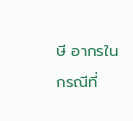ษี อากรในกรณีที่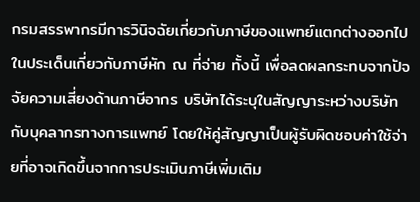กรมสรรพากรมีการวินิจฉัยเกี่ยวกับภาษีของแพทย์แตกต่างออกไปในประเด็นเกี่ยวกับภาษีหัก ณ ที่จ่าย ทั้งนี้ เพื่อลดผลกระทบจากปัจจัยความเสี่ยงด้านภาษีอากร บริษัทได้ระบุในสัญญาระหว่างบริษัทกับบุคลากรทางการแพทย์ โดยให้คู่สัญญาเป็นผู้รับผิดชอบค่าใช้จ่ายที่อาจเกิดขึ้นจากการประเมินภาษีเพิ่มเติม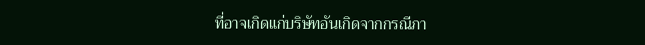ที่อาจเกิดแก่บริษัทอันเกิดจากกรณีภา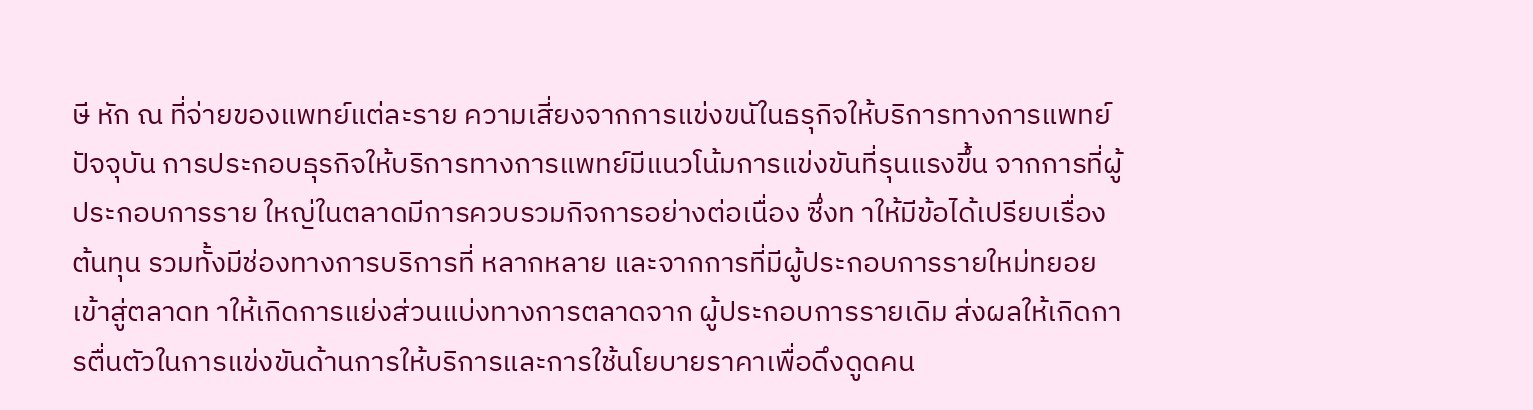ษี หัก ณ ที่จ่ายของแพทย์แต่ละราย ความเสี่ยงจากการแข่งขนัในธรุกิจให้บริการทางการแพทย์ ปัจจุบัน การประกอบธุรกิจให้บริการทางการแพทย์มีแนวโน้มการแข่งขันที่รุนแรงขึ้น จากการที่ผู้ประกอบการราย ใหญ่ในตลาดมีการควบรวมกิจการอย่างต่อเนื่อง ซึ่งท าให้มีข้อได้เปรียบเรื่องต้นทุน รวมทั้งมีช่องทางการบริการที่ หลากหลาย และจากการที่มีผู้ประกอบการรายใหม่ทยอยเข้าสู่ตลาดท าให้เกิดการแย่งส่วนแบ่งทางการตลาดจาก ผู้ประกอบการรายเดิม ส่งผลให้เกิดการตื่นตัวในการแข่งขันด้านการให้บริการและการใช้นโยบายราคาเพื่อดึงดูดคน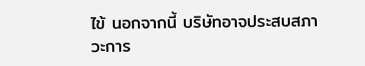ไข้ นอกจากนี้ บริษัทอาจประสบสภาวะการ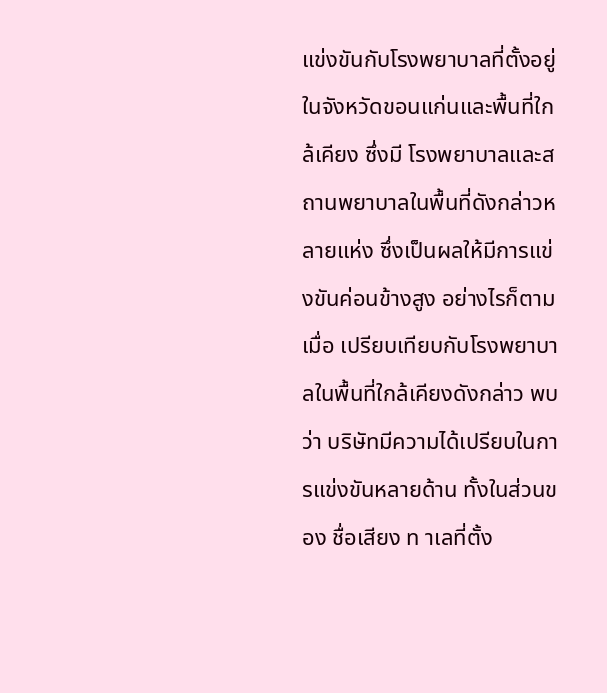แข่งขันกับโรงพยาบาลที่ตั้งอยู่ในจังหวัดขอนแก่นและพื้นที่ใกล้เคียง ซึ่งมี โรงพยาบาลและสถานพยาบาลในพื้นที่ดังกล่าวหลายแห่ง ซึ่งเป็นผลให้มีการแข่งขันค่อนข้างสูง อย่างไรก็ตาม เมื่อ เปรียบเทียบกับโรงพยาบาลในพื้นที่ใกล้เคียงดังกล่าว พบว่า บริษัทมีความได้เปรียบในการแข่งขันหลายด้าน ทั้งในส่วนของ ชื่อเสียง ท าเลที่ตั้ง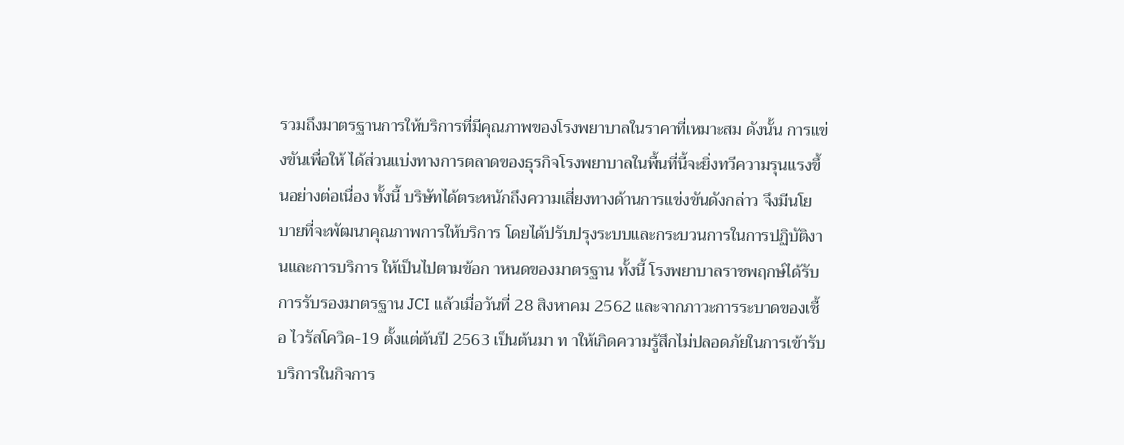รวมถึงมาตรฐานการให้บริการที่มีคุณภาพของโรงพยาบาลในราคาที่เหมาะสม ดังนั้น การแข่งขันเพื่อให้ ได้ส่วนแบ่งทางการตลาดของธุรกิจโรงพยาบาลในพื้นที่นี้จะยิ่งทวีความรุนแรงขึ้นอย่างต่อเนื่อง ทั้งนี้ บริษัทได้ตระหนักถึงความเสี่ยงทางด้านการแข่งขันดังกล่าว จึงมีนโยบายที่จะพัฒนาคุณภาพการให้บริการ โดยได้ปรับปรุงระบบและกระบวนการในการปฏิบัติงานและการบริการ ให้เป็นไปตามข้อก าหนดของมาตรฐาน ทั้งนี้ โรงพยาบาลราชพฤกษ์ได้รับการรับรองมาตรฐาน JCI แล้วเมื่อวันที่ 28 สิงหาคม 2562 และจากภาวะการระบาดของเชื้อ ไวรัสโควิด-19 ตั้งแต่ต้นปี 2563 เป็นต้นมา ท าให้เกิดความรู้สึกไม่ปลอดภัยในการเข้ารับบริการในกิจการ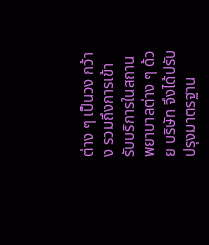ต่าง ๆ เป็นวง กว้าง รวมถึงการเข้ารับบริการในสถานพยาบาลต่าง ๆ ด้วย บริษัท จึงได้ปรับปรุงมาตรฐาน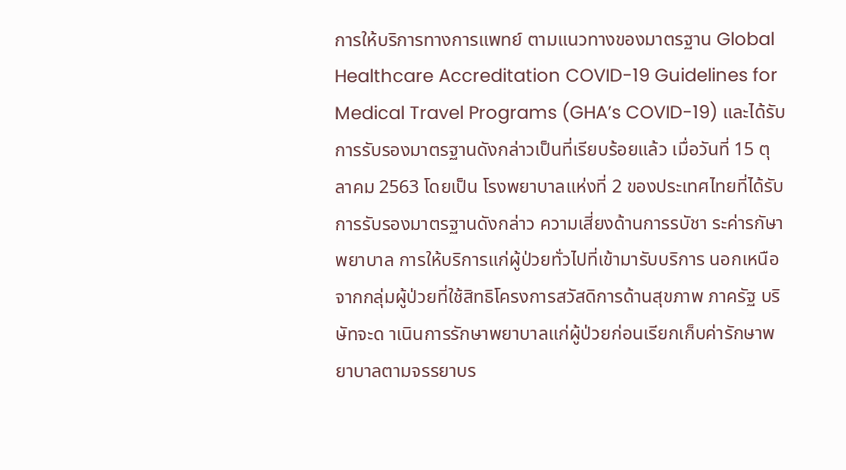การให้บริการทางการแพทย์ ตามแนวทางของมาตรฐาน Global Healthcare Accreditation COVID-19 Guidelines for Medical Travel Programs (GHA’s COVID-19) และได้รับการรับรองมาตรฐานดังกล่าวเป็นที่เรียบร้อยแล้ว เมื่อวันที่ 15 ตุลาคม 2563 โดยเป็น โรงพยาบาลแห่งที่ 2 ของประเทศไทยที่ได้รับการรับรองมาตรฐานดังกล่าว ความเสี่ยงด้านการรบัชา ระค่ารกัษาพยาบาล การให้บริการแก่ผู้ป่วยทั่วไปที่เข้ามารับบริการ นอกเหนือจากกลุ่มผู้ป่วยที่ใช้สิทธิโครงการสวัสดิการด้านสุขภาพ ภาครัฐ บริษัทจะด าเนินการรักษาพยาบาลแก่ผู้ป่วยก่อนเรียกเก็บค่ารักษาพยาบาลตามจรรยาบร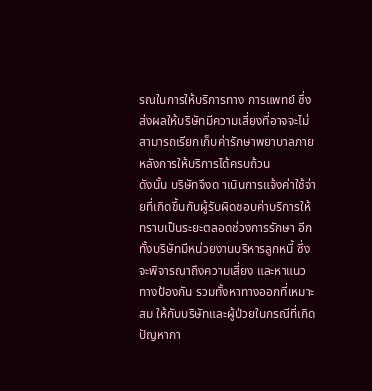รณในการให้บริการทาง การแพทย์ ซึ่งส่งผลให้บริษัทมีความเสี่ยงที่อาจจะไม่สามารถเรียกเก็บค่ารักษาพยาบาลภายหลังการให้บริการได้ครบถ้วน
ดังนั้น บริษัทจึงด าเนินการแจ้งค่าใช้จ่ายที่เกิดขึ้นกับผู้รับผิดชอบค่าบริการให้ทราบเป็นระยะตลอดช่วงการรักษา อีก ทั้งบริษัทมีหน่วยงานบริหารลูกหนี้ ซึ่งจะพิจารณาถึงความเสี่ยง และหาแนวทางป้องกัน รวมทั้งหาทางออกที่เหมาะสม ให้กับบริษัทและผู้ป่วยในกรณีที่เกิดปัญหากา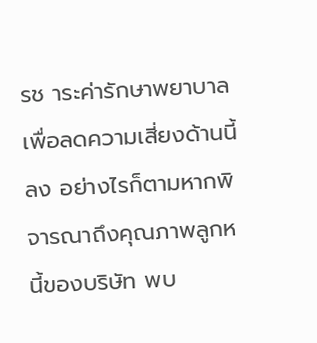รช าระค่ารักษาพยาบาลเพื่อลดความเสี่ยงด้านนี้ลง อย่างไรก็ตามหากพิจารณาถึงคุณภาพลูกหนี้ของบริษัท พบ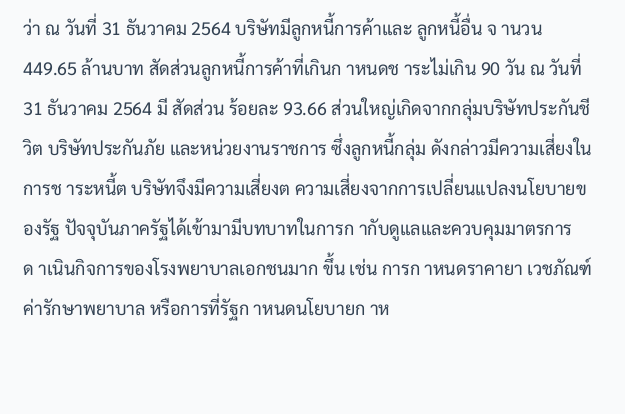ว่า ณ วันที่ 31 ธันวาคม 2564 บริษัทมีลูกหนี้การค้าและ ลูกหนี้อื่น จ านวน 449.65 ล้านบาท สัดส่วนลูกหนี้การค้าที่เกินก าหนดช าระไม่เกิน 90 วัน ณ วันที่ 31 ธันวาคม 2564 มี สัดส่วน ร้อยละ 93.66 ส่วนใหญ่เกิดจากกลุ่มบริษัทประกันชีวิต บริษัทประกันภัย และหน่วยงานราชการ ซึ่งลูกหนี้กลุ่ม ดังกล่าวมีความเสี่ยงในการช าระหนี้ต บริษัทจึงมีความเสี่ยงต ความเสี่ยงจากการเปลี่ยนแปลงนโยบายของรัฐ ปัจจุบันภาครัฐได้เข้ามามีบทบาทในการก ากับดูแลและควบคุมมาตรการด าเนินกิจการของโรงพยาบาลเอกชนมาก ขึ้น เช่น การก าหนดราคายา เวชภัณฑ์ ค่ารักษาพยาบาล หรือการที่รัฐก าหนดนโยบายก าห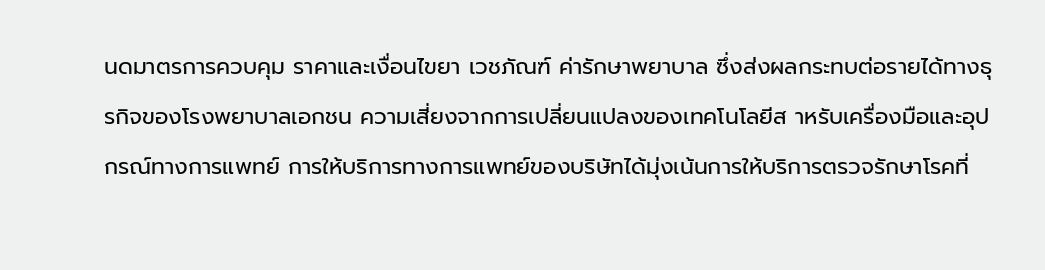นดมาตรการควบคุม ราคาและเงื่อนไขยา เวชภัณฑ์ ค่ารักษาพยาบาล ซึ่งส่งผลกระทบต่อรายได้ทางธุรกิจของโรงพยาบาลเอกชน ความเสี่ยงจากการเปลี่ยนแปลงของเทคโนโลยีส าหรับเครื่องมือและอุปกรณ์ทางการแพทย์ การให้บริการทางการแพทย์ของบริษัทได้มุ่งเน้นการให้บริการตรวจรักษาโรคที่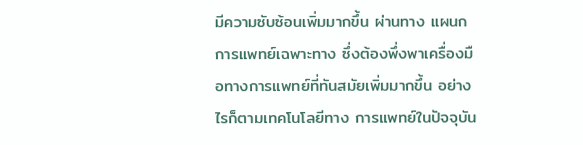มีความซับซ้อนเพิ่มมากขึ้น ผ่านทาง แผนกการแพทย์เฉพาะทาง ซึ่งต้องพึ่งพาเครื่องมือทางการแพทย์ที่ทันสมัยเพิ่มมากขึ้น อย่างไรก็ตามเทคโนโลยีทาง การแพทย์ในปัจจุบัน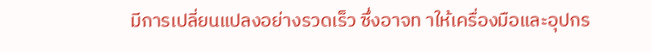มีการเปลี่ยนแปลงอย่างรวดเร็ว ซึ่งอาจท าให้เครื่องมือและอุปกร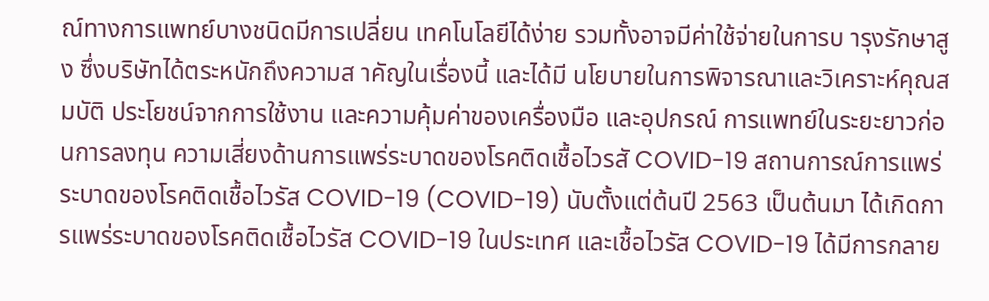ณ์ทางการแพทย์บางชนิดมีการเปลี่ยน เทคโนโลยีได้ง่าย รวมทั้งอาจมีค่าใช้จ่ายในการบ ารุงรักษาสูง ซึ่งบริษัทได้ตระหนักถึงความส าคัญในเรื่องนี้ และได้มี นโยบายในการพิจารณาและวิเคราะห์คุณสมบัติ ประโยชน์จากการใช้งาน และความคุ้มค่าของเครื่องมือ และอุปกรณ์ การแพทย์ในระยะยาวก่อนการลงทุน ความเสี่ยงด้านการแพร่ระบาดของโรคติดเชื้อไวรสั COVID-19 สถานการณ์การแพร่ระบาดของโรคติดเชื้อไวรัส COVID-19 (COVID-19) นับตั้งแต่ต้นปี 2563 เป็นต้นมา ได้เกิดการแพร่ระบาดของโรคติดเชื้อไวรัส COVID-19 ในประเทศ และเชื้อไวรัส COVID-19 ได้มีการกลาย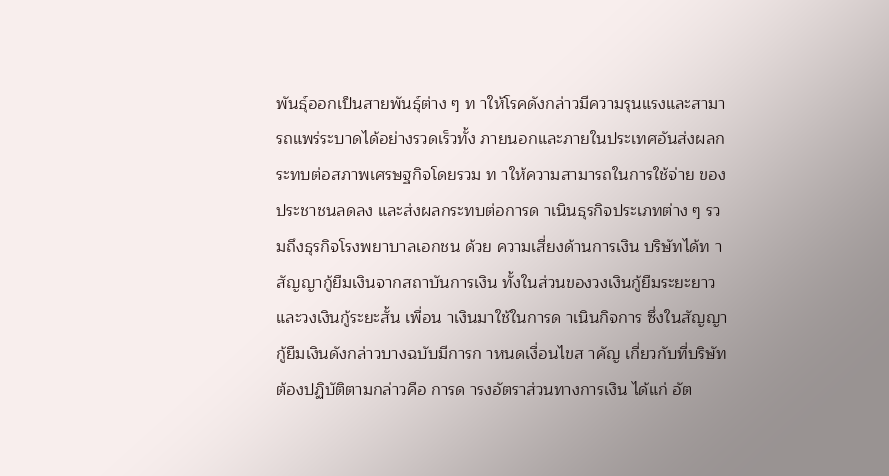พันธุ์ออกเป็นสายพันธุ์ต่าง ๆ ท าให้โรคดังกล่าวมีความรุนแรงและสามารถแพร่ระบาดได้อย่างรวดเร็วทั้ง ภายนอกและภายในประเทศอันส่งผลกระทบต่อสภาพเศรษฐกิจโดยรวม ท าให้ความสามารถในการใช้จ่าย ของประชาชนลดลง และส่งผลกระทบต่อการด าเนินธุรกิจประเภทต่าง ๆ รวมถึงธุรกิจโรงพยาบาลเอกชน ด้วย ความเสี่ยงด้านการเงิน บริษัทได้ท าสัญญากู้ยืมเงินจากสถาบันการเงิน ทั้งในส่วนของวงเงินกู้ยืมระยะยาวและวงเงินกู้ระยะสั้น เพื่อน าเงินมาใช้ในการด าเนินกิจการ ซึ่งในสัญญากู้ยืมเงินดังกล่าวบางฉบับมีการก าหนดเงื่อนไขส าคัญ เกี่ยวกับที่บริษัทต้องปฏิบัติตามกล่าวคือ การด ารงอัตราส่วนทางการเงิน ได้แก่ อัต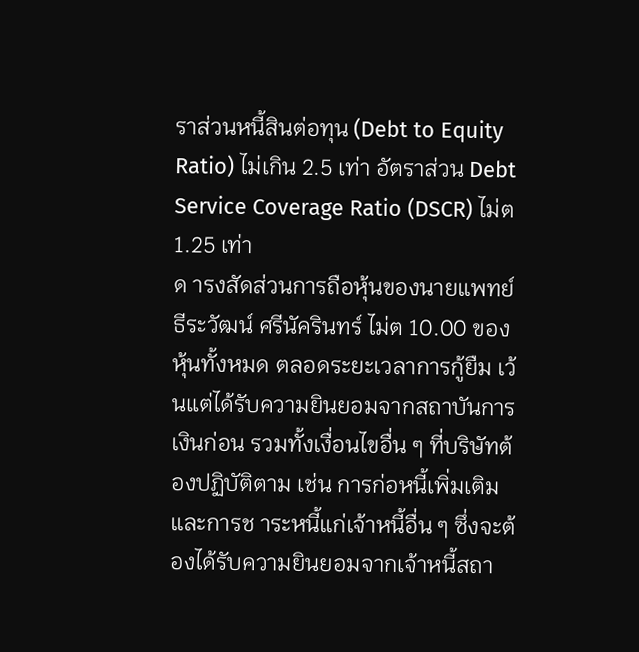ราส่วนหนี้สินต่อทุน (Debt to Equity Ratio) ไม่เกิน 2.5 เท่า อัตราส่วน Debt Service Coverage Ratio (DSCR) ไม่ต 1.25 เท่า
ด ารงสัดส่วนการถือหุ้นของนายแพทย์ธีระวัฒน์ ศรีนัครินทร์ ไม่ต 10.00 ของหุ้นทั้งหมด ตลอดระยะเวลาการกู้ยืม เว้นแต่ได้รับความยินยอมจากสถาบันการเงินก่อน รวมทั้งเงื่อนไขอื่น ๆ ที่บริษัทต้องปฏิบัติตาม เช่น การก่อหนี้เพิ่มเติม และการช าระหนี้แก่เจ้าหนี้อื่น ๆ ซึ่งจะต้องได้รับความยินยอมจากเจ้าหนี้สถา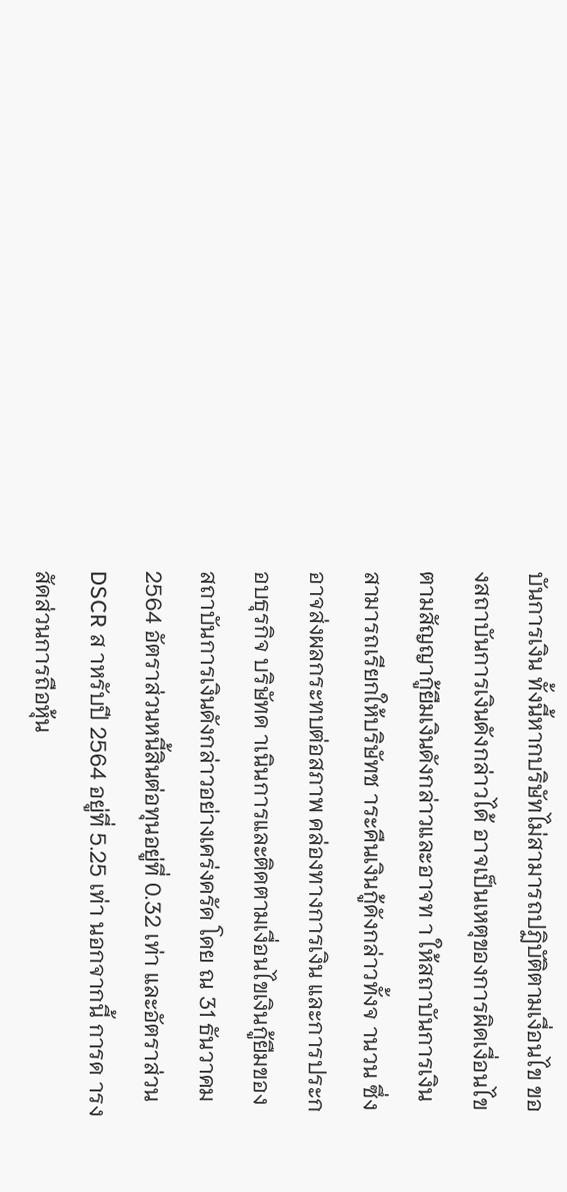บันการเงิน ทั้งนี้หากบริษัทไม่สามารถปฏิบัติตามเงื่อนไข ของสถาบันการเงินดังกล่าวได้ อาจเป็นเหตุของการผิดเงื่อนไขตามสัญญากู้ยืมเงินดังกล่าวและอาจท า ให้สถาบันการเงินสามารถเรียกให้บริษัทช าระคืนเงินกู้ดังกล่าวทั้งจ านวน ซึ่งอาจส่งผลกระทบต่อสภาพ คล่องทางการเงิน และการประกอบธุรกิจ บริษัทด าเนินการและติดตามเงื่อนไขเงินกู้ยืมของสถาบันการเงินดังกล่าวอย่างเคร่งครัด โดย ณ 31 ธันวาคม 2564 อัตราส่วนหนี้สินต่อทุนอยู่ที่ 0.32 เท่า และอัตราส่วน DSCR ส าหรับปี 2564 อยู่ที่ 5.25 เท่า นอกจากนี้ การด ารงสัดส่วนการถือหุ้น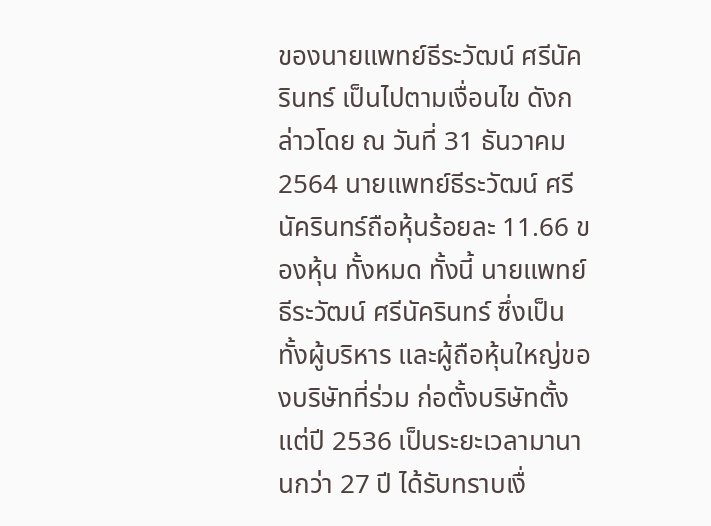ของนายแพทย์ธีระวัฒน์ ศรีนัครินทร์ เป็นไปตามเงื่อนไข ดังกล่าวโดย ณ วันที่ 31 ธันวาคม 2564 นายแพทย์ธีระวัฒน์ ศรีนัครินทร์ถือหุ้นร้อยละ 11.66 ของหุ้น ทั้งหมด ทั้งนี้ นายแพทย์ธีระวัฒน์ ศรีนัครินทร์ ซึ่งเป็นทั้งผู้บริหาร และผู้ถือหุ้นใหญ่ของบริษัทที่ร่วม ก่อตั้งบริษัทตั้งแต่ปี 2536 เป็นระยะเวลามานานกว่า 27 ปี ได้รับทราบเงื่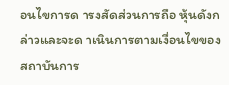อนไขการด ารงสัดส่วนการถือ หุ้นดังกล่าวและจะด าเนินการตามเงื่อนไขของสถาบันการ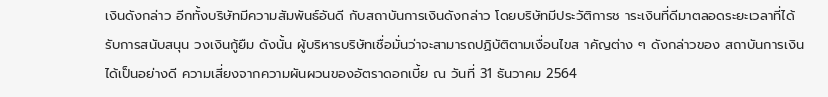เงินดังกล่าว อีกทั้งบริษัทมีความสัมพันธ์อันดี กับสถาบันการเงินดังกล่าว โดยบริษัทมีประวัติการช าระเงินที่ดีมาตลอดระยะเวลาที่ได้รับการสนับสนุน วงเงินกู้ยืม ดังนั้น ผู้บริหารบริษัทเชื่อมั่นว่าจะสามารถปฏิบัติตามเงื่อนไขส าคัญต่าง ๆ ดังกล่าวของ สถาบันการเงินได้เป็นอย่างดี ความเสี่ยงจากความผันผวนของอัตราดอกเบี้ย ณ วันที่ 31 ธันวาคม 2564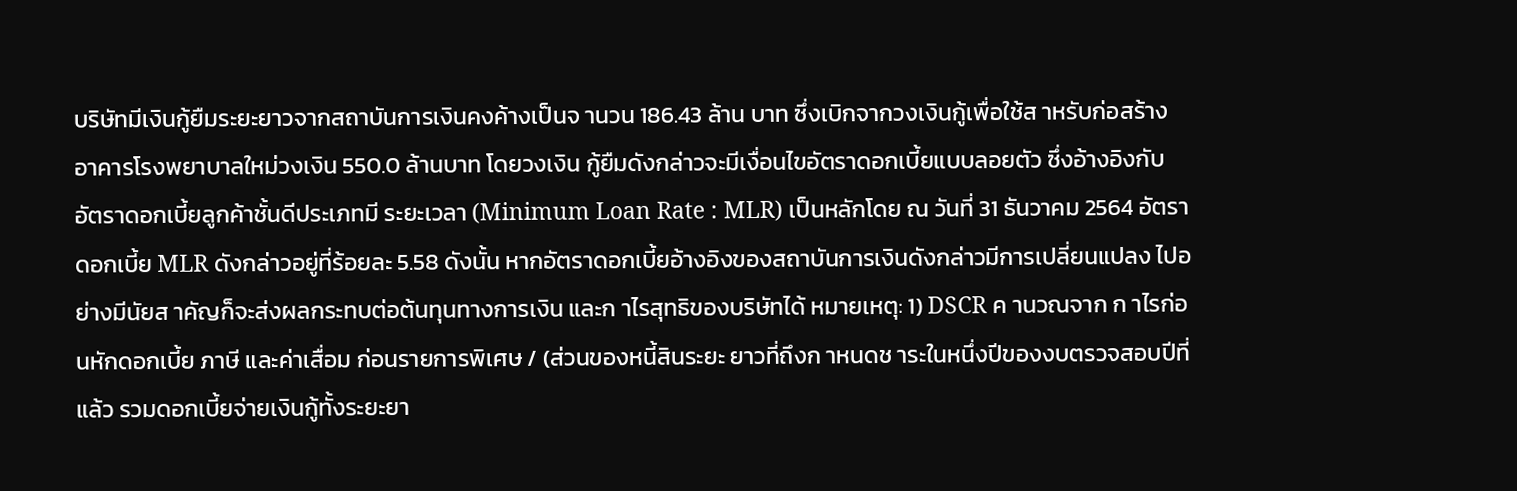บริษัทมีเงินกู้ยืมระยะยาวจากสถาบันการเงินคงค้างเป็นจ านวน 186.43 ล้าน บาท ซึ่งเบิกจากวงเงินกู้เพื่อใช้ส าหรับก่อสร้างอาคารโรงพยาบาลใหม่วงเงิน 550.0 ล้านบาท โดยวงเงิน กู้ยืมดังกล่าวจะมีเงื่อนไขอัตราดอกเบี้ยแบบลอยตัว ซึ่งอ้างอิงกับอัตราดอกเบี้ยลูกค้าชั้นดีประเภทมี ระยะเวลา (Minimum Loan Rate : MLR) เป็นหลักโดย ณ วันที่ 31 ธันวาคม 2564 อัตราดอกเบี้ย MLR ดังกล่าวอยู่ที่ร้อยละ 5.58 ดังนั้น หากอัตราดอกเบี้ยอ้างอิงของสถาบันการเงินดังกล่าวมีการเปลี่ยนแปลง ไปอย่างมีนัยส าคัญก็จะส่งผลกระทบต่อต้นทุนทางการเงิน และก าไรสุทธิของบริษัทได้ หมายเหตุ: 1) DSCR ค านวณจาก ก าไรก่อนหักดอกเบี้ย ภาษี และค่าเสื่อม ก่อนรายการพิเศษ / (ส่วนของหนี้สินระยะ ยาวที่ถึงก าหนดช าระในหนึ่งปีของงบตรวจสอบปีที่แล้ว รวมดอกเบี้ยจ่ายเงินกู้ทั้งระยะยา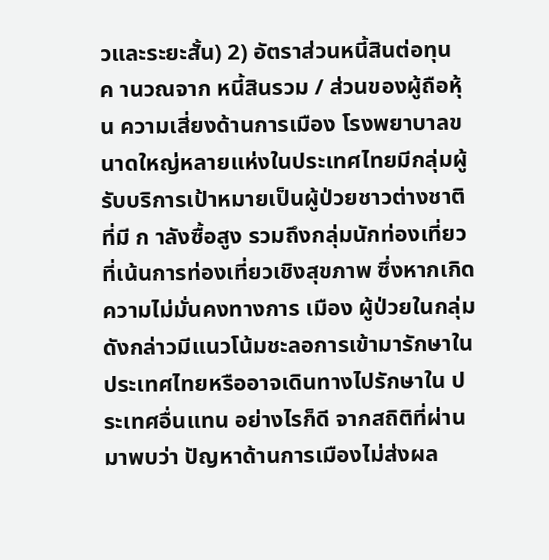วและระยะสั้น) 2) อัตราส่วนหนี้สินต่อทุน ค านวณจาก หนี้สินรวม / ส่วนของผู้ถือหุ้น ความเสี่ยงด้านการเมือง โรงพยาบาลขนาดใหญ่หลายแห่งในประเทศไทยมีกลุ่มผู้รับบริการเป้าหมายเป็นผู้ป่วยชาวต่างชาติที่มี ก าลังซื้อสูง รวมถึงกลุ่มนักท่องเที่ยวที่เน้นการท่องเที่ยวเชิงสุขภาพ ซึ่งหากเกิดความไม่มั่นคงทางการ เมือง ผู้ป่วยในกลุ่มดังกล่าวมีแนวโน้มชะลอการเข้ามารักษาในประเทศไทยหรืออาจเดินทางไปรักษาใน ประเทศอื่นแทน อย่างไรก็ดี จากสถิติที่ผ่านมาพบว่า ปัญหาด้านการเมืองไม่ส่งผล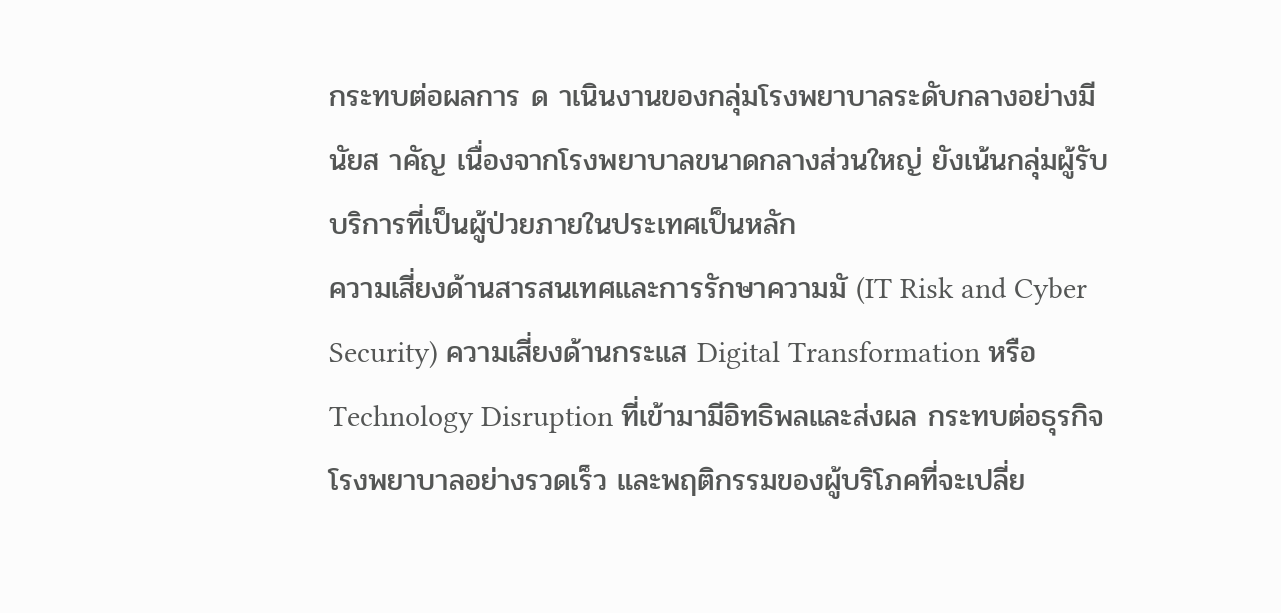กระทบต่อผลการ ด าเนินงานของกลุ่มโรงพยาบาลระดับกลางอย่างมีนัยส าคัญ เนื่องจากโรงพยาบาลขนาดกลางส่วนใหญ่ ยังเน้นกลุ่มผู้รับบริการที่เป็นผู้ป่วยภายในประเทศเป็นหลัก
ความเสี่ยงด้านสารสนเทศและการรักษาความมั (IT Risk and Cyber Security) ความเสี่ยงด้านกระแส Digital Transformation หรือ Technology Disruption ที่เข้ามามีอิทธิพลและส่งผล กระทบต่อธุรกิจโรงพยาบาลอย่างรวดเร็ว และพฤติกรรมของผู้บริโภคที่จะเปลี่ย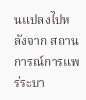นแปลงไปหลังจาก สถานการณ์การแพร่ระบา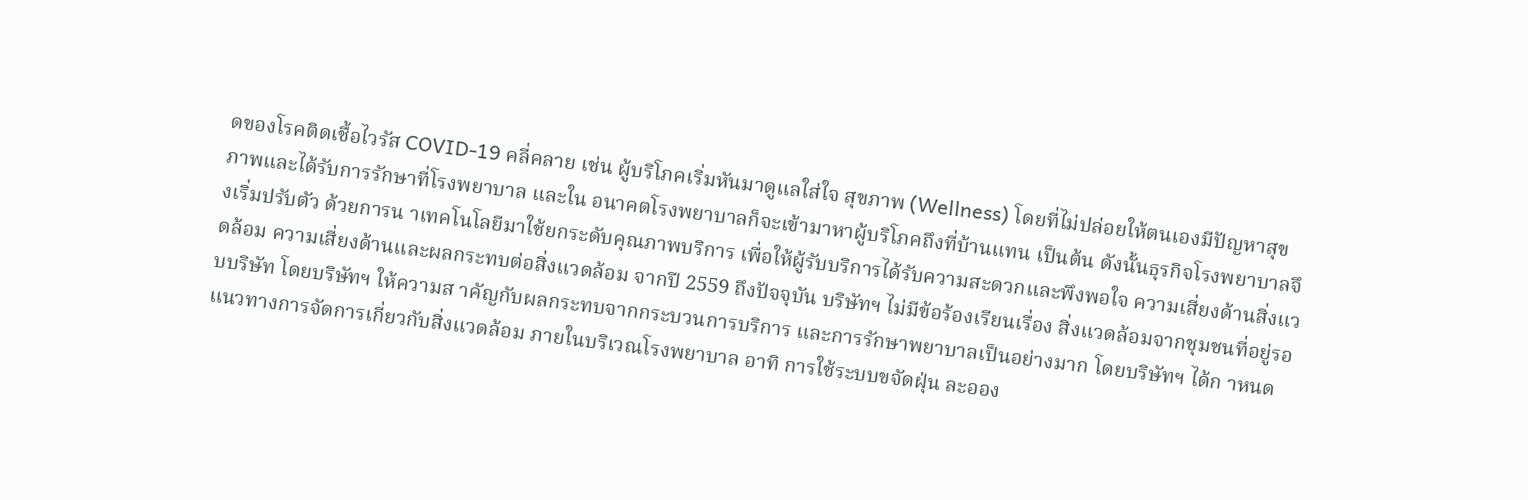ดของโรคติดเชื้อไวรัส COVID-19 คลี่คลาย เช่น ผู้บริโภคเริ่มหันมาดูแลใส่ใจ สุขภาพ (Wellness) โดยที่ไม่ปล่อยให้ตนเองมีปัญหาสุขภาพและได้รับการรักษาที่โรงพยาบาล และใน อนาคตโรงพยาบาลก็จะเข้ามาหาผู้บริโภคถึงที่บ้านแทน เป็นต้น ดังนั้นธุรกิจโรงพยาบาลจึงเริ่มปรับตัว ด้วยการน าเทคโนโลยีมาใช้ยกระดับคุณภาพบริการ เพื่อให้ผู้รับบริการได้รับความสะดวกและพึงพอใจ ความเสี่ยงด้านสิ่งแวดล้อม ความเสี่ยงด้านและผลกระทบต่อสิ่งแวดล้อม จากปี 2559 ถึงปัจจุบัน บริษัทฯ ไม่มีข้อร้องเรียนเรื่อง สิ่งแวดล้อมจากชุมชนที่อยู่รอบบริษัท โดยบริษัทฯ ให้ความส าคัญกับผลกระทบจากกระบวนการบริการ และการรักษาพยาบาลเป็นอย่างมาก โดยบริษัทฯ ได้ก าหนดแนวทางการจัดการเกี่ยวกับสิ่งแวดล้อม ภายในบริเวณโรงพยาบาล อาทิ การใช้ระบบขจัดฝุ่น ละออง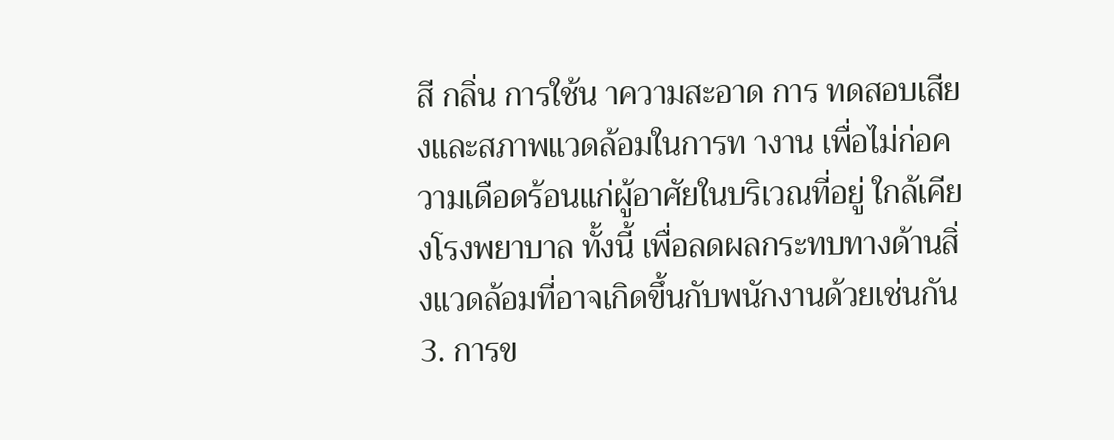สี กลิ่น การใช้น าความสะอาด การ ทดสอบเสียงและสภาพแวดล้อมในการท างาน เพื่อไม่ก่อความเดือดร้อนแก่ผู้อาศัยในบริเวณที่อยู่ ใกล้เคียงโรงพยาบาล ทั้งนี้ เพื่อลดผลกระทบทางด้านสิ่งแวดล้อมที่อาจเกิดขึ้นกับพนักงานด้วยเช่นกัน
3. การข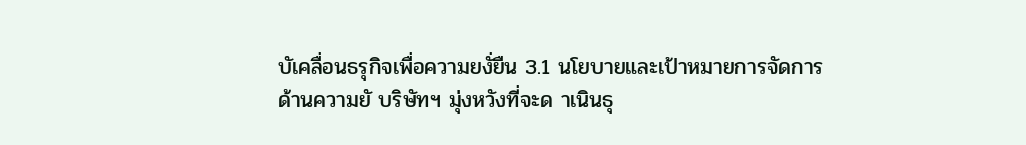บัเคลื่อนธรุกิจเพื่อความยงั่ยืน 3.1 นโยบายและเป้าหมายการจัดการด้านความยั บริษัทฯ มุ่งหวังที่จะด าเนินธุ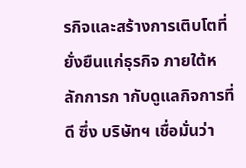รกิจและสร้างการเติบโตที่ยั่งยืนแก่ธุรกิจ ภายใต้หลักการก ากับดูแลกิจการที่ดี ซึ่ง บริษัทฯ เชื่อมั่นว่า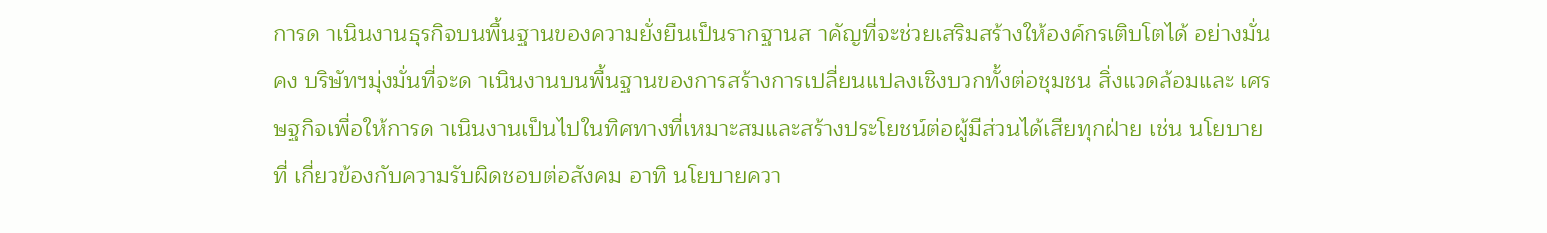การด าเนินงานธุรกิจบนพื้นฐานของความยั่งยืนเป็นรากฐานส าคัญที่จะช่วยเสริมสร้างให้องค์กรเติบโตได้ อย่างมั่นคง บริษัทฯมุ่งมั่นที่จะด าเนินงานบนพื้นฐานของการสร้างการเปลี่ยนแปลงเชิงบวกทั้งต่อชุมชน สิ่งแวดล้อมและ เศรษฐกิจเพื่อให้การด าเนินงานเป็นไปในทิศทางที่เหมาะสมและสร้างประโยชน์ต่อผู้มีส่วนได้เสียทุกฝ่าย เช่น นโยบายที่ เกี่ยวข้องกับความรับผิดชอบต่อสังคม อาทิ นโยบายควา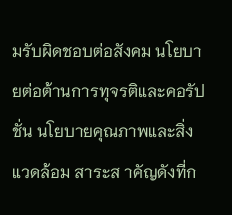มรับผิดชอบต่อสังคม นโยบายต่อต้านการทุจรติและคอรัปชั่น นโยบายคุณภาพและสิ่งแวดล้อม สาระส าคัญดังที่ก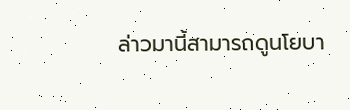ล่าวมานี้สามารถดูนโยบา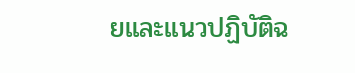ยและแนวปฏิบัติฉ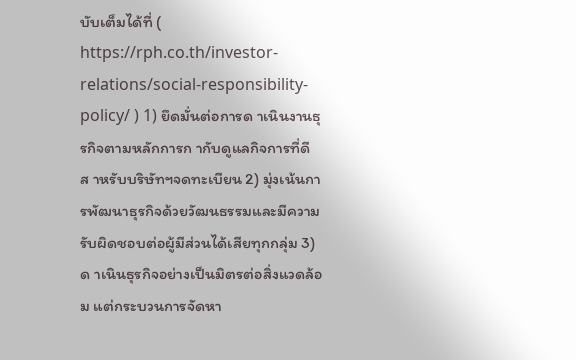บับเต็มได้ที่ ( https://rph.co.th/investor-relations/social-responsibility-policy/ ) 1) ยึดมั่นต่อการด าเนินงานธุรกิจตามหลักการก ากับดูแลกิจการที่ดีส าหรับบริษัทฯจดทะเบียน 2) มุ่งเน้นการพัฒนาธุรกิจด้วยวัฒนธรรมและมีความรับผิดชอบต่อผู้มีส่วนได้เสียทุกกลุ่ม 3) ด าเนินธุรกิจอย่างเป็นมิตรต่อสิ่งแวดล้อม แต่กระบวนการจัดหา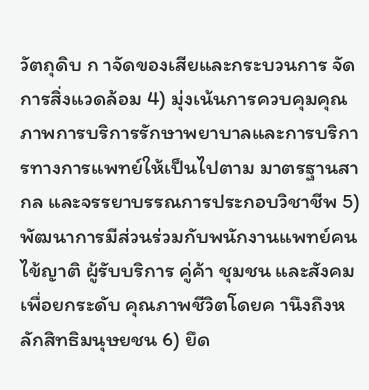วัตถุดิบ ก าจัดของเสียและกระบวนการ จัดการสิ่งแวดล้อม 4) มุ่งเน้นการควบคุมคุณภาพการบริการรักษาพยาบาลและการบริการทางการแพทย์ให้เป็นไปตาม มาตรฐานสากล และจรรยาบรรณการประกอบวิชาชีพ 5) พัฒนาการมีส่วนร่วมกับพนักงานแพทย์คนไข้ญาติ ผู้รับบริการ คู่ค้า ชุมชน และสังคม เพื่อยกระดับ คุณภาพชีวิตโดยค านึงถึงหลักสิทธิมนุษยชน 6) ยึด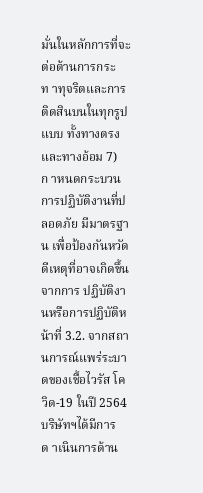มั่นในหลักการที่จะต่อต้านการกระท าทุจริตและการติดสินบนในทุกรูปแบบ ทั้งทางตรงและทางอ้อม 7) ก าหนดกระบวนการปฏิบัติงานที่ปลอดภัย มีมาตรฐาน เพื่อป้องกันหวัดดีเหตุที่อาจเกิดขึ้นจากการ ปฏิบัติงานหรือการปฏิบัติหน้าที่ 3.2. จากสถานการณ์แพร่ระบาดของเชื้อไวรัส โควิด-19 ในปี 2564 บริษัทฯได้มีการด าเนินการด้าน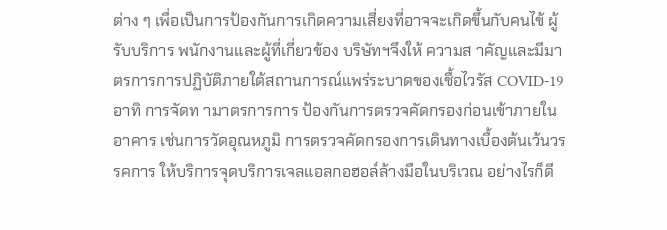ต่าง ๆ เพื่อเป็นการป้องกันการเกิดความเสี่ยงที่อาจจะเกิดขึ้นกับคนไข้ ผู้รับบริการ พนักงานและผู้ที่เกี่ยวข้อง บริษัทฯจึงให้ ความส าคัญและมีมาตรการการปฏิบัติภายใต้สถานการณ์แพร่ระบาดของเชื้อไวรัส COVID-19 อาทิ การจัดท ามาตรการการ ป้องกันการตรวจคัดกรองก่อนเข้าภายในอาคาร เช่นการวัดอุณหภูมิ การตรวจคัดกรองการเดินทางเบื้องต้นเว้นวรรคการ ให้บริการจุดบริการเจลแอลกอฮอล์ล้างมือในบริเวณ อย่างไรก็ดี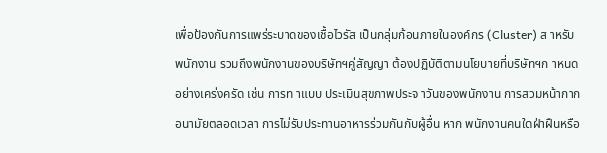เพื่อป้องกันการแพร่ระบาดของเชื้อไวรัส เป็นกลุ่มก้อนภายในองค์กร (Cluster) ส าหรับ พนักงาน รวมถึงพนักงานของบริษัทฯคู่สัญญา ต้องปฏิบัติตามนโยบายที่บริษัทฯก าหนดอย่างเคร่งครัด เช่น การท าแบบ ประเมินสุขภาพประจ าวันของพนักงาน การสวมหน้ากากอนามัยตลอดเวลา การไม่รับประทานอาหารร่วมกันกับผู้อื่น หาก พนักงานคนใดฝ่าฝืนหรือ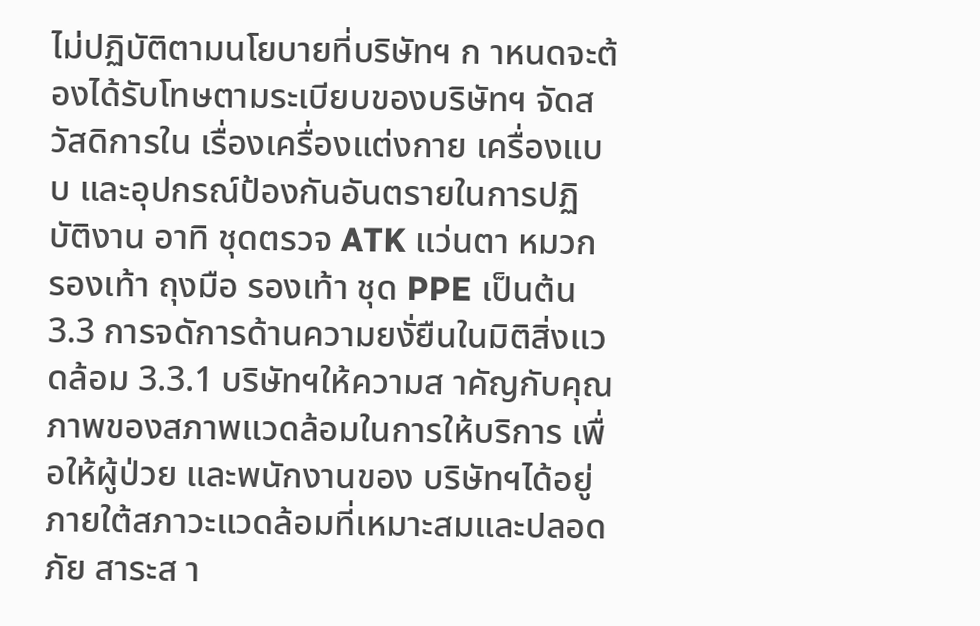ไม่ปฏิบัติตามนโยบายที่บริษัทฯ ก าหนดจะต้องได้รับโทษตามระเบียบของบริษัทฯ จัดสวัสดิการใน เรื่องเครื่องแต่งกาย เครื่องแบบ และอุปกรณ์ป้องกันอันตรายในการปฏิบัติงาน อาทิ ชุดตรวจ ATK แว่นตา หมวก รองเท้า ถุงมือ รองเท้า ชุด PPE เป็นต้น
3.3 การจดัการด้านความยงั่ยืนในมิติสิ่งแวดล้อม 3.3.1 บริษัทฯให้ความส าคัญกับคุณภาพของสภาพแวดล้อมในการให้บริการ เพื่อให้ผู้ป่วย และพนักงานของ บริษัทฯได้อยู่ภายใต้สภาวะแวดล้อมที่เหมาะสมและปลอดภัย สาระส า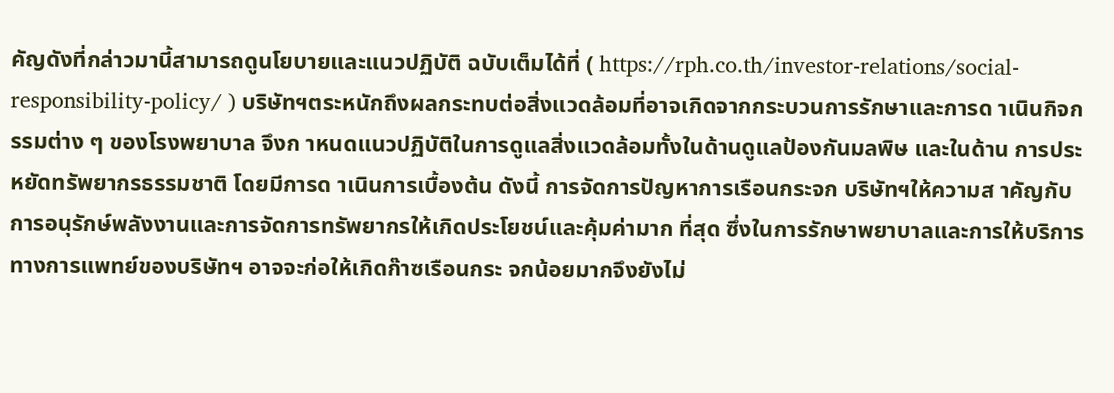คัญดังที่กล่าวมานี้สามารถดูนโยบายและแนวปฏิบัติ ฉบับเต็มได้ที่ ( https://rph.co.th/investor-relations/social-responsibility-policy/ ) บริษัทฯตระหนักถึงผลกระทบต่อสิ่งแวดล้อมที่อาจเกิดจากกระบวนการรักษาและการด าเนินกิจกรรมต่าง ๆ ของโรงพยาบาล จึงก าหนดแนวปฏิบัติในการดูแลสิ่งแวดล้อมทั้งในด้านดูแลป้องกันมลพิษ และในด้าน การประหยัดทรัพยากรธรรมชาติ โดยมีการด าเนินการเบื้องต้น ดังนี้ การจัดการปัญหาการเรือนกระจก บริษัทฯให้ความส าคัญกับการอนุรักษ์พลังงานและการจัดการทรัพยากรให้เกิดประโยชน์และคุ้มค่ามาก ที่สุด ซึ่งในการรักษาพยาบาลและการให้บริการทางการแพทย์ของบริษัทฯ อาจจะก่อให้เกิดก๊าซเรือนกระ จกน้อยมากจึงยังไม่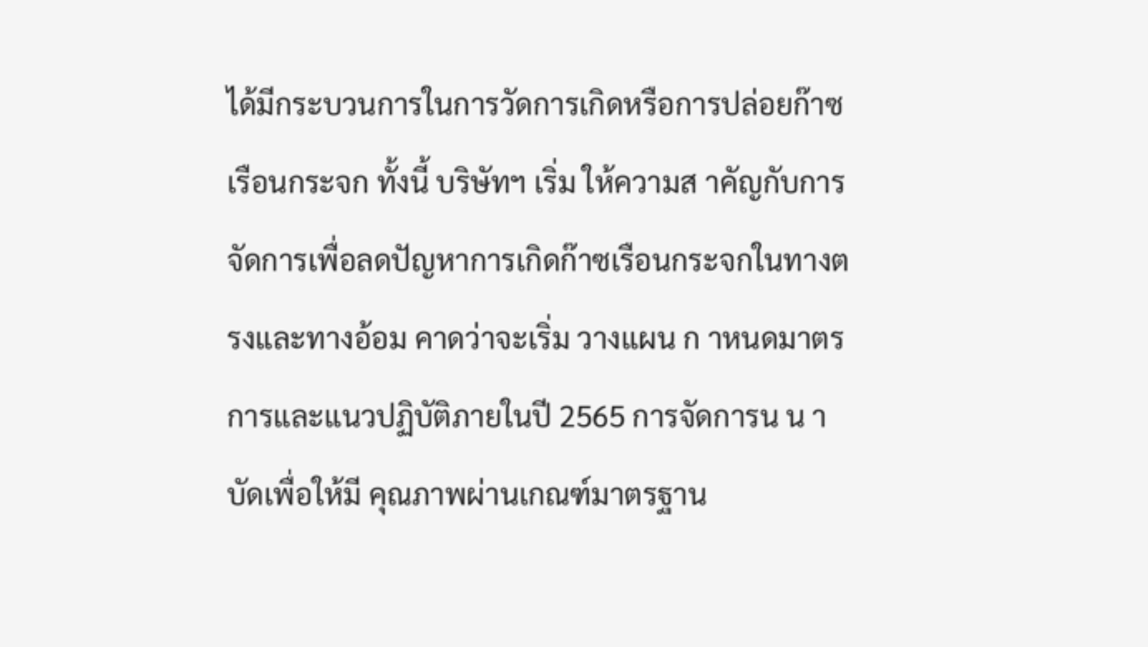ได้มีกระบวนการในการวัดการเกิดหรือการปล่อยก๊าซเรือนกระจก ทั้งนี้ บริษัทฯ เริ่ม ให้ความส าคัญกับการจัดการเพื่อลดปัญหาการเกิดก๊าซเรือนกระจกในทางตรงและทางอ้อม คาดว่าจะเริ่ม วางแผน ก าหนดมาตรการและแนวปฏิบัติภายในปี 2565 การจัดการน น าบัดเพื่อให้มี คุณภาพผ่านเกณฑ์มาตรฐาน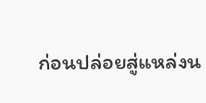ก่อนปล่อยสู่แหล่งน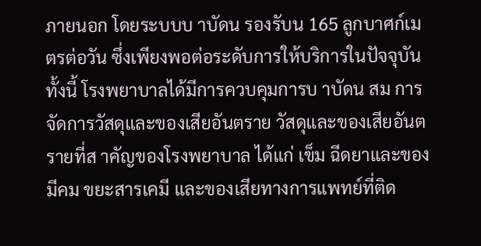ภายนอก โดยระบบบ าบัดน รองรับน 165 ลูกบาศก์เมตรต่อวัน ซึ่งเพียงพอต่อระดับการให้บริการในปัจจุบัน ทั้งนี้ โรงพยาบาลได้มีการควบคุมการบ าบัดน สม การจัดการวัสดุและของเสียอันตราย วัสดุและของเสียอันตรายที่ส าคัญของโรงพยาบาล ได้แก่ เข็ม ฉีดยาและของมีคม ขยะสารเคมี และของเสียทางการแพทย์ที่ติด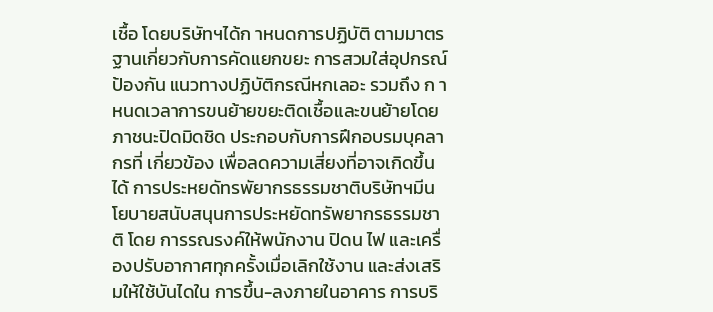เชื้อ โดยบริษัทฯได้ก าหนดการปฏิบัติ ตามมาตรฐานเกี่ยวกับการคัดแยกขยะ การสวมใส่อุปกรณ์ป้องกัน แนวทางปฏิบัติกรณีหกเลอะ รวมถึง ก าหนดเวลาการขนย้ายขยะติดเชื้อและขนย้ายโดยภาชนะปิดมิดชิด ประกอบกับการฝึกอบรมบุคลากรที่ เกี่ยวข้อง เพื่อลดความเสี่ยงที่อาจเกิดขึ้นได้ การประหยดัทรพัยากรธรรมชาติบริษัทฯมีนโยบายสนับสนุนการประหยัดทรัพยากรธรรมชาติ โดย การรณรงค์ให้พนักงาน ปิดน ไฟ และเครื่องปรับอากาศทุกครั้งเมื่อเลิกใช้งาน และส่งเสริมให้ใช้บันไดใน การขึ้น-ลงภายในอาคาร การบริ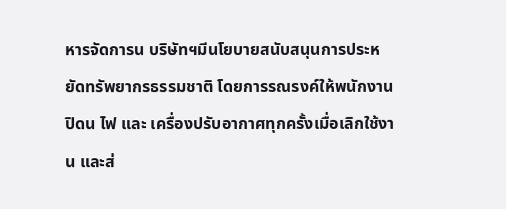หารจัดการน บริษัทฯมีนโยบายสนับสนุนการประหยัดทรัพยากรธรรมชาติ โดยการรณรงค์ให้พนักงาน ปิดน ไฟ และ เครื่องปรับอากาศทุกครั้งเมื่อเลิกใช้งาน และส่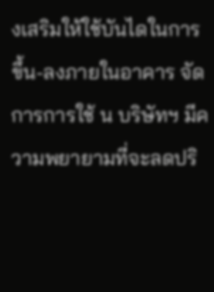งเสริมให้ใช้บันไดในการขึ้น-ลงภายในอาคาร จัดการการใช้ น บริษัทฯ มีความพยายามที่จะลดปริ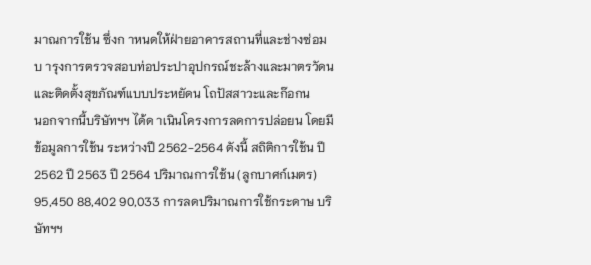มาณการใช้น ซึ่งก าหนดให้ฝ่ายอาคารสถานที่และช่างซ่อม บ ารุงการตรวจสอบท่อประปาอุปกรณ์ชะล้างและมาตรวัดน และติดตั้งสุขภัณฑ์แบบประหยัดน โถปัสสาวะและก๊อกน
นอกจากนี้บริษัทฯฯ ได้ด าเนินโครงการลดการปล่อยน โดยมีข้อมูลการใช้น ระหว่างปี 2562-2564 ดังนี้ สถิติการใช้น ปี 2562 ปี 2563 ปี 2564 ปริมาณการใช้น (ลูกบาศก์เมตร) 95,450 88,402 90,033 การลดปริมาณการใช้กระดาษ บริษัทฯฯ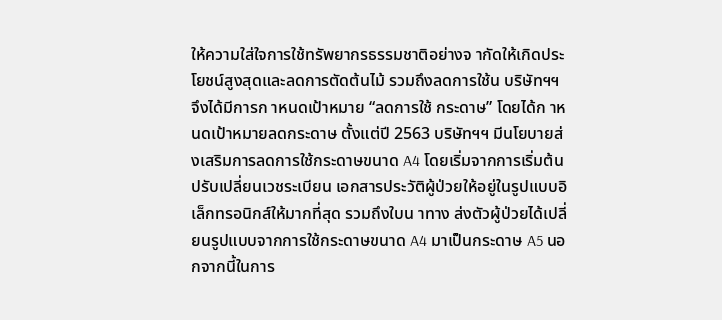ให้ความใส่ใจการใช้ทรัพยากรธรรมชาติอย่างจ ากัดให้เกิดประโยชน์สูงสุดและลดการตัดต้นไม้ รวมถึงลดการใช้น บริษัทฯฯ จึงได้มีการก าหนดเป้าหมาย “ลดการใช้ กระดาษ” โดยได้ก าหนดเป้าหมายลดกระดาษ ตั้งแต่ปี 2563 บริษัทฯฯ มีนโยบายส่งเสริมการลดการใช้กระดาษขนาด A4 โดยเริ่มจากการเริ่มต้น ปรับเปลี่ยนเวชระเบียน เอกสารประวัติผู้ป่วยให้อยู่ในรูปแบบอิเล็กทรอนิกส์ให้มากที่สุด รวมถึงใบน าทาง ส่งตัวผู้ป่วยได้เปลี่ยนรูปแบบจากการใช้กระดาษขนาด A4 มาเป็นกระดาษ A5 นอกจากนี้ในการ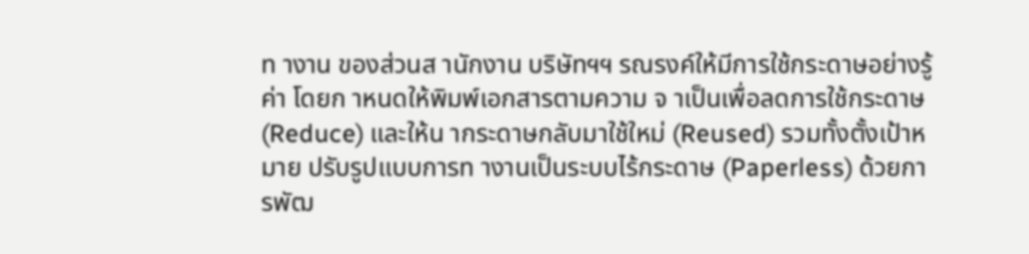ท างาน ของส่วนส านักงาน บริษัทฯฯ รณรงค์ให้มีการใช้กระดาษอย่างรู้ค่า โดยก าหนดให้พิมพ์เอกสารตามความ จ าเป็นเพื่อลดการใช้กระดาษ (Reduce) และให้น ากระดาษกลับมาใช้ใหม่ (Reused) รวมทั้งตั้งเป้าหมาย ปรับรูปแบบการท างานเป็นระบบไร้กระดาษ (Paperless) ด้วยการพัฒ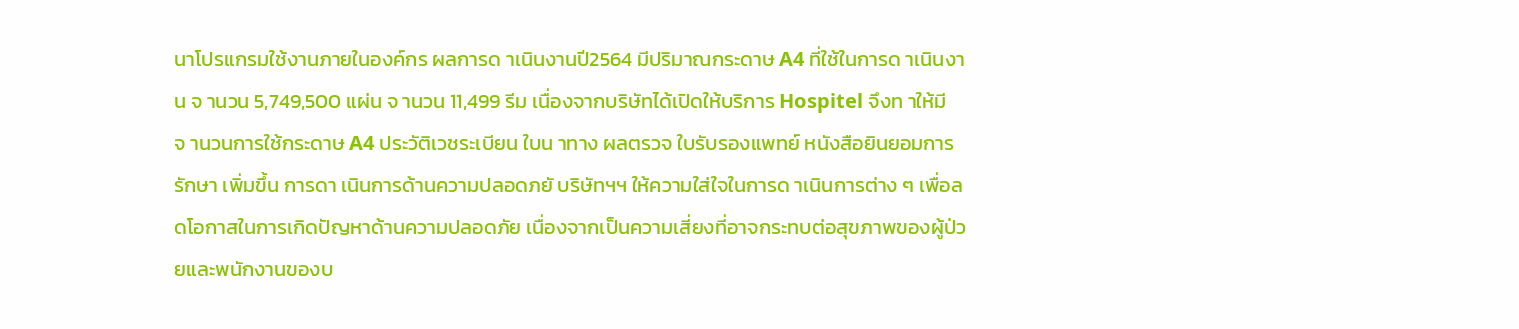นาโปรแกรมใช้งานภายในองค์กร ผลการด าเนินงานปี2564 มีปริมาณกระดาษ A4 ที่ใช้ในการด าเนินงาน จ านวน 5,749,500 แผ่น จ านวน 11,499 รีม เนื่องจากบริษัทได้เปิดให้บริการ Hospitel จึงท าให้มีจ านวนการใช้กระดาษ A4 ประวัติเวชระเบียน ใบน าทาง ผลตรวจ ใบรับรองแพทย์ หนังสือยินยอมการรักษา เพิ่มขึ้น การดา เนินการด้านความปลอดภยั บริษัทฯฯ ให้ความใส่ใจในการด าเนินการต่าง ๆ เพื่อลดโอกาสในการเกิดปัญหาด้านความปลอดภัย เนื่องจากเป็นความเสี่ยงที่อาจกระทบต่อสุขภาพของผู้ป่วยและพนักงานของบ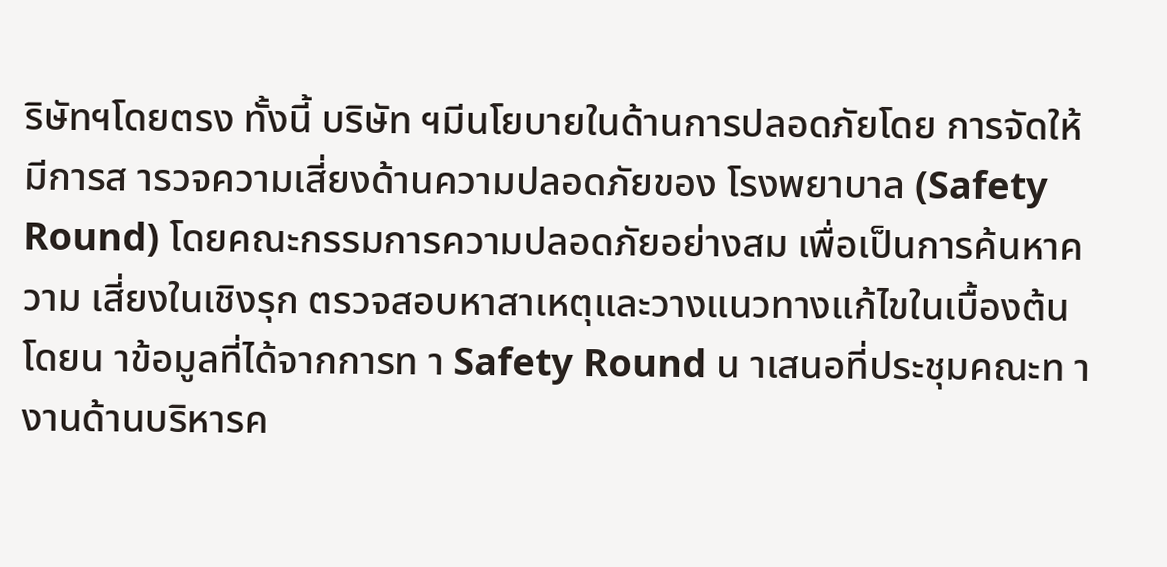ริษัทฯโดยตรง ทั้งนี้ บริษัท ฯมีนโยบายในด้านการปลอดภัยโดย การจัดให้มีการส ารวจความเสี่ยงด้านความปลอดภัยของ โรงพยาบาล (Safety Round) โดยคณะกรรมการความปลอดภัยอย่างสม เพื่อเป็นการค้นหาความ เสี่ยงในเชิงรุก ตรวจสอบหาสาเหตุและวางแนวทางแก้ไขในเบื้องต้น โดยน าข้อมูลที่ได้จากการท า Safety Round น าเสนอที่ประชุมคณะท างานด้านบริหารค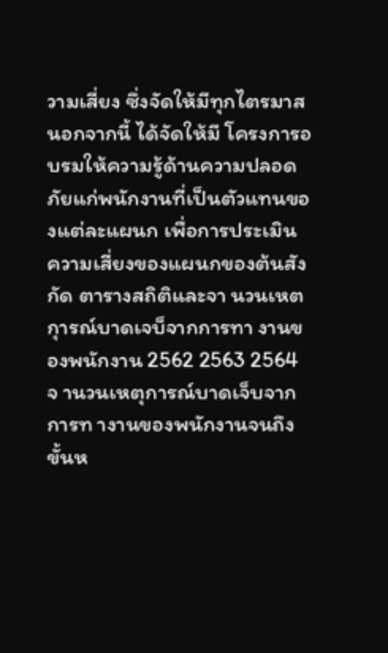วามเสี่ยง ซึ่งจัดให้มีทุกไตรมาส นอกจากนี้ ได้จัดให้มี โครงการอบรมให้ความรู้ด้านความปลอดภัยแก่พนักงานที่เป็นตัวแทนของแต่ละแผนก เพื่อการประเมิน ความเสี่ยงของแผนกของต้นสังกัด ตารางสถิติและจา นวนเหตกุารณ์บาดเจบ็จากการทา งานของพนักงาน 2562 2563 2564 จ านวนเหตุการณ์บาดเจ็บจากการท างานของพนักงานจนถึงขั้นห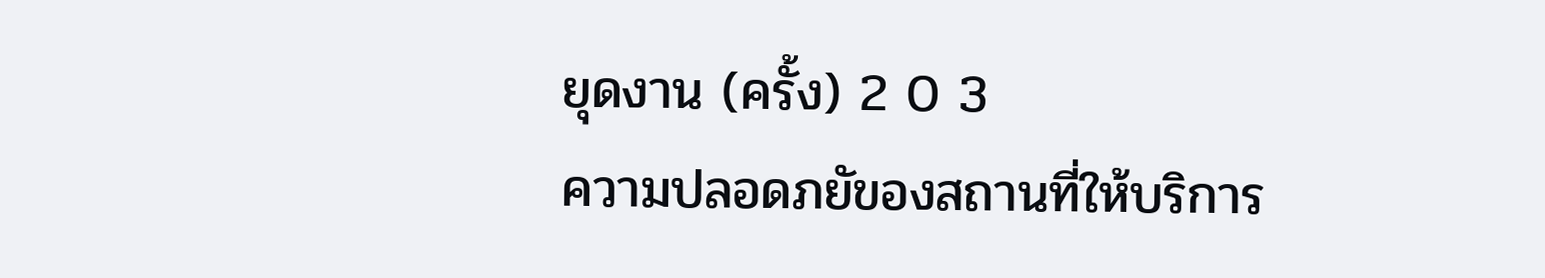ยุดงาน (ครั้ง) 2 0 3
ความปลอดภยัของสถานที่ให้บริการ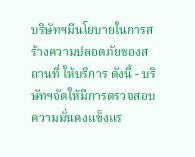บริษัทฯมีนโยบายในการสร้างความปลอดภัยของสถานที่ ให้บริการ ดังนี้ - บริษัทฯจัดให้มีการตรวจสอบความมั่นคงแข็งแร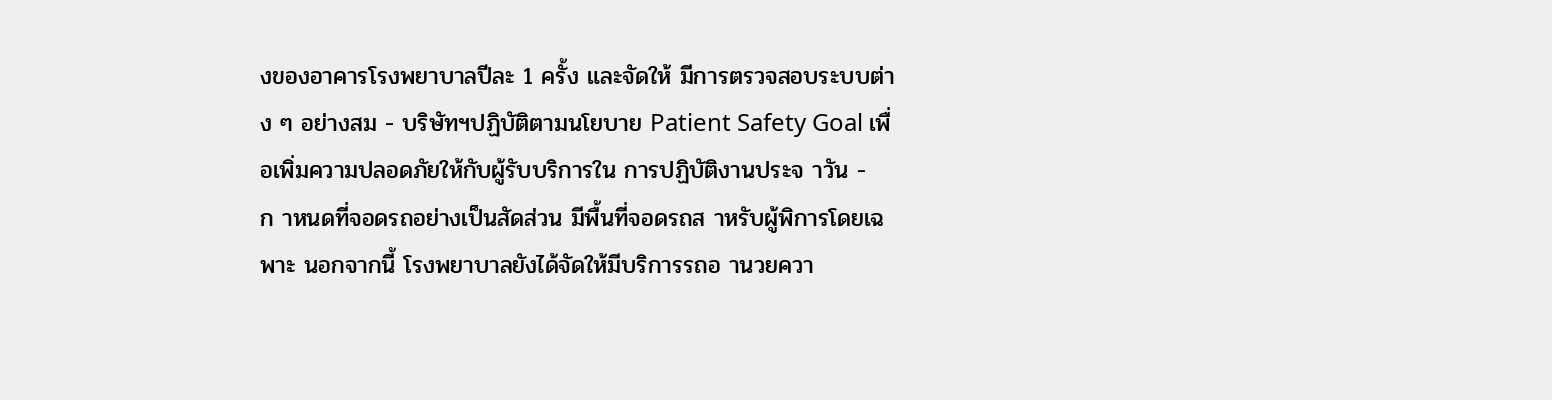งของอาคารโรงพยาบาลปีละ 1 ครั้ง และจัดให้ มีการตรวจสอบระบบต่าง ๆ อย่างสม - บริษัทฯปฏิบัติตามนโยบาย Patient Safety Goal เพื่อเพิ่มความปลอดภัยให้กับผู้รับบริการใน การปฏิบัติงานประจ าวัน - ก าหนดที่จอดรถอย่างเป็นสัดส่วน มีพื้นที่จอดรถส าหรับผู้พิการโดยเฉพาะ นอกจากนี้ โรงพยาบาลยังได้จัดให้มีบริการรถอ านวยควา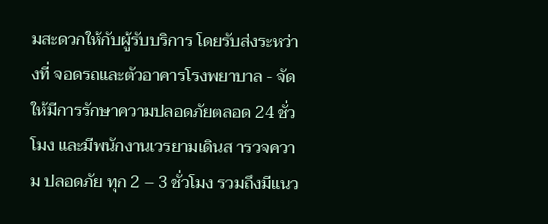มสะดวกให้กับผู้รับบริการ โดยรับส่งระหว่างที่ จอดรถและตัวอาคารโรงพยาบาล - จัดให้มีการรักษาความปลอดภัยตลอด 24 ชั่วโมง และมีพนักงานเวรยามเดินส ารวจความ ปลอดภัย ทุก 2 – 3 ชั่วโมง รวมถึงมีแนว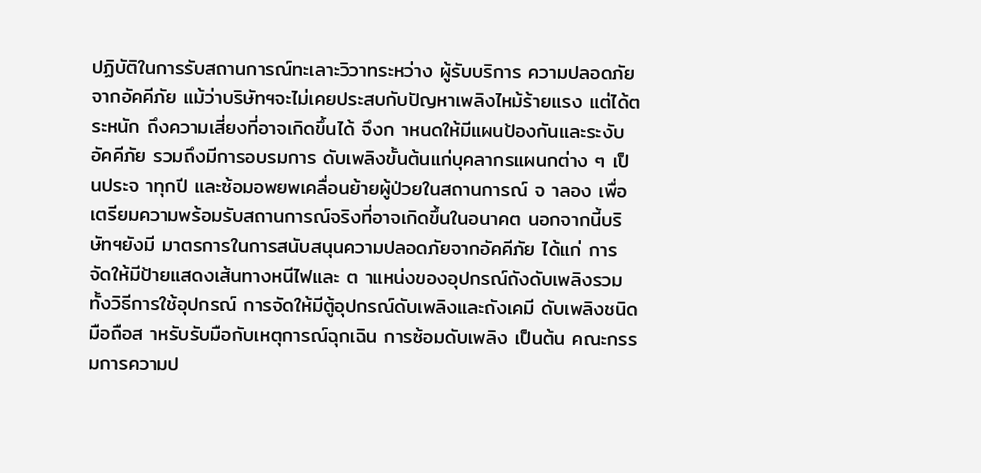ปฏิบัติในการรับสถานการณ์ทะเลาะวิวาทระหว่าง ผู้รับบริการ ความปลอดภัยจากอัคคีภัย แม้ว่าบริษัทฯจะไม่เคยประสบกับปัญหาเพลิงไหม้ร้ายแรง แต่ได้ตระหนัก ถึงความเสี่ยงที่อาจเกิดขึ้นได้ จึงก าหนดให้มีแผนป้องกันและระงับอัคคีภัย รวมถึงมีการอบรมการ ดับเพลิงขั้นต้นแก่บุคลากรแผนกต่าง ๆ เป็นประจ าทุกปี และซ้อมอพยพเคลื่อนย้ายผู้ป่วยในสถานการณ์ จ าลอง เพื่อเตรียมความพร้อมรับสถานการณ์จริงที่อาจเกิดขึ้นในอนาคต นอกจากนี้บริษัทฯยังมี มาตรการในการสนับสนุนความปลอดภัยจากอัคคีภัย ได้แก่ การจัดให้มีป้ายแสดงเส้นทางหนีไฟและ ต าแหน่งของอุปกรณ์ถังดับเพลิงรวมทั้งวิธีการใช้อุปกรณ์ การจัดให้มีตู้อุปกรณ์ดับเพลิงและถังเคมี ดับเพลิงชนิดมือถือส าหรับรับมือกับเหตุการณ์ฉุกเฉิน การซ้อมดับเพลิง เป็นต้น คณะกรรมการความป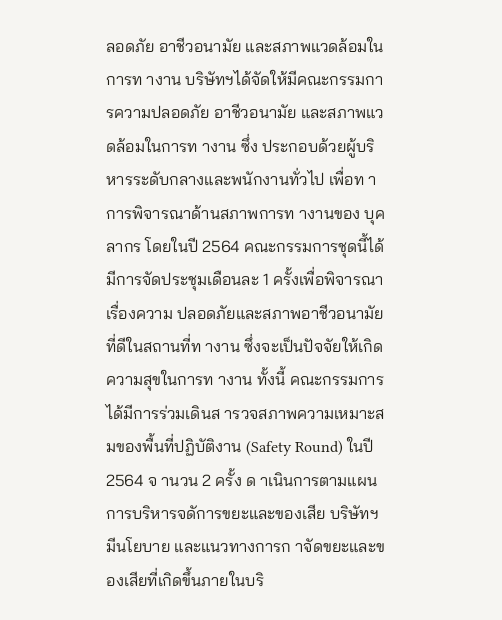ลอดภัย อาชีวอนามัย และสภาพแวดล้อมในการท างาน บริษัทฯได้จัดให้มีคณะกรรมการความปลอดภัย อาชีวอนามัย และสภาพแวดล้อมในการท างาน ซึ่ง ประกอบด้วยผู้บริหารระดับกลางและพนักงานทั่วไป เพื่อท าการพิจารณาด้านสภาพการท างานของ บุคลากร โดยในปี 2564 คณะกรรมการชุดนี้ได้มีการจัดประชุมเดือนละ 1 ครั้งเพื่อพิจารณาเรื่องความ ปลอดภัยและสภาพอาชีวอนามัยที่ดีในสถานที่ท างาน ซึ่งจะเป็นปัจจัยให้เกิดความสุขในการท างาน ทั้งนี้ คณะกรรมการได้มีการร่วมเดินส ารวจสภาพความเหมาะสมของพื้นที่ปฏิบัติงาน (Safety Round) ในปี 2564 จ านวน 2 ครั้ง ด าเนินการตามแผน การบริหารจดัการขยะและของเสีย บริษัทฯ มีนโยบาย และแนวทางการก าจัดขยะและของเสียที่เกิดขึ้นภายในบริ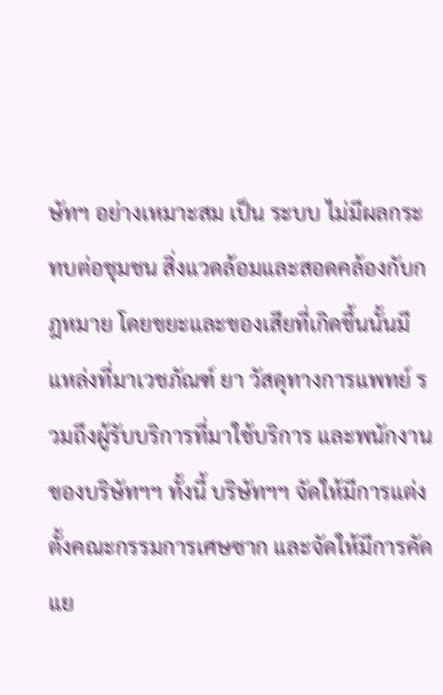ษัทฯ อย่างเหมาะสม เป็น ระบบ ไม่มีผลกระทบต่อชุมชน สิ่งแวดล้อมและสอดคล้องกับกฎหมาย โดยขยะและของเสียที่เกิดขึ้นนั้นมี แหล่งที่มาเวชภัณฑ์ ยา วัสดุทางการแพทย์ รวมถึงผู้รับบริการที่มาใช้บริการ และพนักงานของบริษัทฯฯ ทั้งนี้ บริษัทฯฯ จัดให้มีการแต่งตั้งคณะกรรมการเศษซาก และจัดให้มีการคัดแย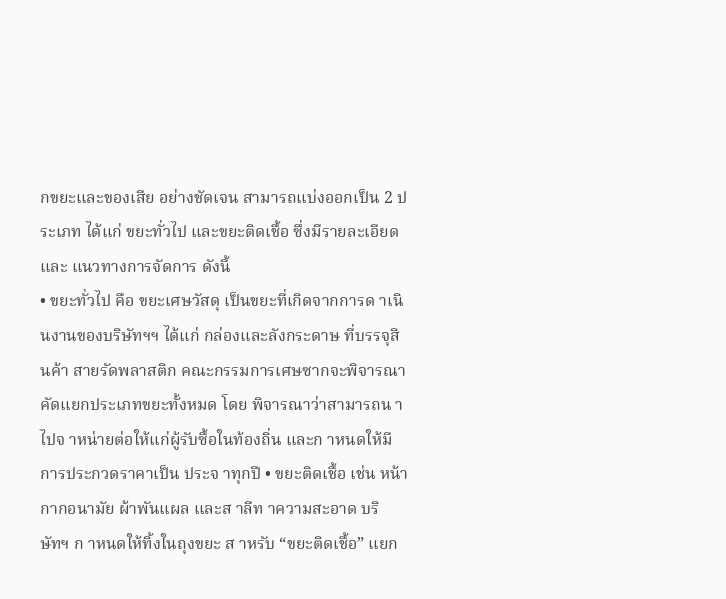กขยะและของเสีย อย่างชัดเจน สามารถแบ่งออกเป็น 2 ประเภท ได้แก่ ขยะทั่วไป และขยะติดเชื้อ ซึ่งมีรายละเอียดและ แนวทางการจัดการ ดังนี้
• ขยะทั่วไป คือ ขยะเศษวัสดุ เป็นขยะที่เกิดจากการด าเนินงานของบริษัทฯฯ ได้แก่ กล่องและลังกระดาษ ที่บรรจุสินค้า สายรัดพลาสติก คณะกรรมการเศษซากจะพิจารณาคัดแยกประเภทขยะทั้งหมด โดย พิจารณาว่าสามารถน าไปจ าหน่ายต่อให้แก่ผู้รับซื้อในท้องถิ่น และก าหนดให้มีการประกวดราคาเป็น ประจ าทุกปี • ขยะติดเชื้อ เช่น หน้ากากอนามัย ผ้าพันแผล และส าลีท าความสะอาด บริษัทฯ ก าหนดให้ทิ้งในถุงขยะ ส าหรับ “ขยะติดเชื้อ” แยก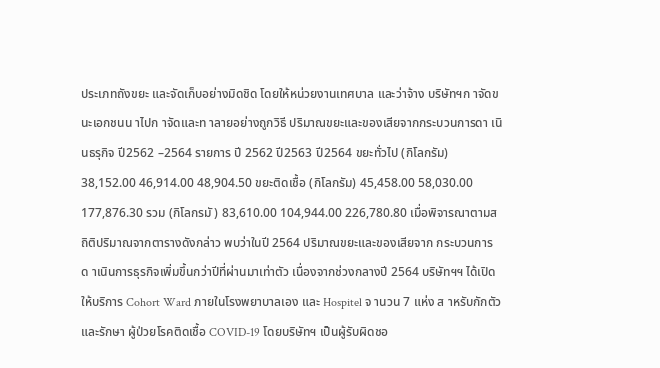ประเภทถังขยะ และจัดเก็บอย่างมิดชิด โดยให้หน่วยงานเทศบาล และว่าจ้าง บริษัทฯก าจัดขนะเอกชนน าไปก าจัดและท าลายอย่างถูกวิธี ปริมาณขยะและของเสียจากกระบวนการดา เนินธรุกิจ ปี2562 –2564 รายการ ปี 2562 ปี2563 ปี2564 ขยะทั่วไป (กิโลกรัม) 38,152.00 46,914.00 48,904.50 ขยะติดเชื้อ (กิโลกรัม) 45,458.00 58,030.00 177,876.30 รวม (กิโลกรมั) 83,610.00 104,944.00 226,780.80 เมื่อพิจารณาตามสถิติปริมาณจากตารางดังกล่าว พบว่าในปี 2564 ปริมาณขยะและของเสียจาก กระบวนการด าเนินการธุรกิจเพิ่มขึ้นกว่าปีที่ผ่านมาเท่าตัว เนื่องจากช่วงกลางปี 2564 บริษัทฯฯ ได้เปิด ให้บริการ Cohort Ward ภายในโรงพยาบาลเอง และ Hospitel จ านวน 7 แห่ง ส าหรับกักตัวและรักษา ผู้ป่วยโรคติดเชื้อ COVID-19 โดยบริษัทฯ เป็นผู้รับผิดชอ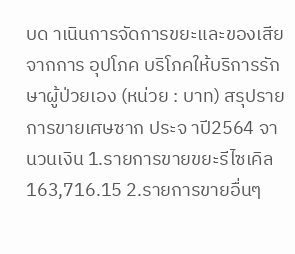บด าเนินการจัดการขยะและของเสียจากการ อุปโภค บริโภคให้บริการรักษาผู้ป่วยเอง (หน่วย : บาท) สรุปรายการขายเศษซาก ประจ าปี2564 จา นวนเงิน 1.รายการขายขยะรีไซเคิล 163,716.15 2.รายการขายอื่นๆ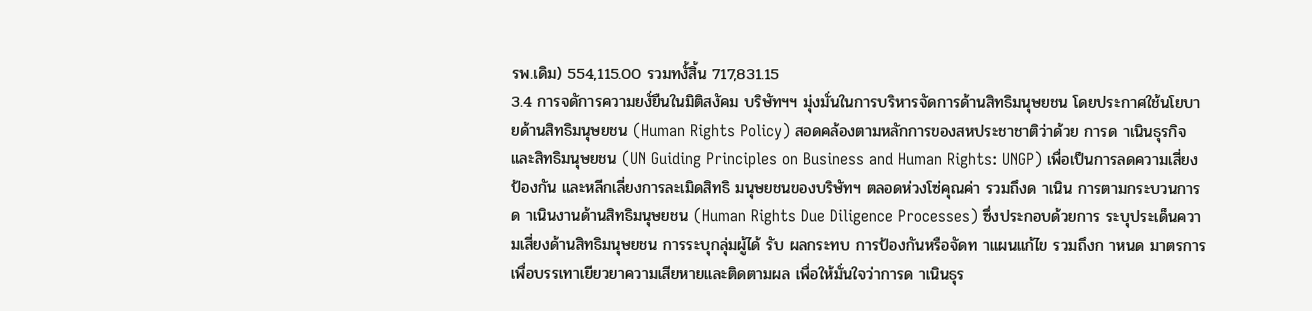รพ.เดิม) 554,115.00 รวมทงั้สิ้น 717,831.15
3.4 การจดัการความยงั่ยืนในมิติสงัคม บริษัทฯฯ มุ่งมั่นในการบริหารจัดการด้านสิทธิมนุษยชน โดยประกาศใช้นโยบายด้านสิทธิมนุษยชน (Human Rights Policy) สอดคล้องตามหลักการของสหประชาชาติว่าด้วย การด าเนินธุรกิจและสิทธิมนุษยชน (UN Guiding Principles on Business and Human Rights: UNGP) เพื่อเป็นการลดความเสี่ยง ป้องกัน และหลีกเลี่ยงการละเมิดสิทธิ มนุษยชนของบริษัทฯ ตลอดห่วงโซ่คุณค่า รวมถึงด าเนิน การตามกระบวนการด าเนินงานด้านสิทธิมนุษยชน (Human Rights Due Diligence Processes) ซึ่งประกอบด้วยการ ระบุประเด็นความเสี่ยงด้านสิทธิมนุษยชน การระบุกลุ่มผู้ได้ รับ ผลกระทบ การป้องกันหรือจัดท าแผนแก้ไข รวมถึงก าหนด มาตรการเพื่อบรรเทาเยียวยาความเสียหายและติดตามผล เพื่อให้มั่นใจว่าการด าเนินธุร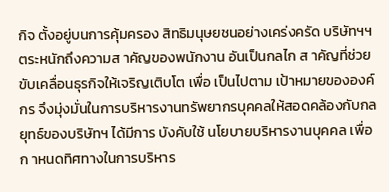กิจ ตั้งอยู่บนการคุ้มครอง สิทธิมนุษยชนอย่างเคร่งครัด บริษัทฯฯ ตระหนักถึงความส าคัญของพนักงาน อันเป็นกลไก ส าคัญที่ช่วยขับเคลื่อนธุรกิจให้เจริญเติบโต เพื่อ เป็นไปตาม เป้าหมายขององค์กร จึงมุ่งมั่นในการบริหารงานทรัพยากรบุคคลให้สอดคล้องกับกลยุทธ์ของบริษัทฯ ได้มีการ บังคับใช้ นโยบายบริหารงานบุคคล เพื่อก าหนดทิศทางในการบริหาร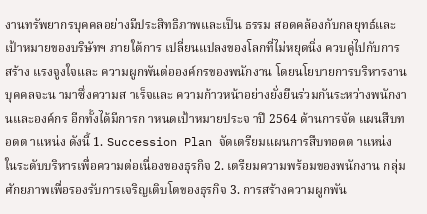งานทรัพยากรบุคคลอย่างมีประสิทธิภาพและเป็น ธรรม สอดคล้องกับกลยุทธ์และเป้าหมายของบริษัทฯ ภายใต้การ เปลี่ยนแปลงของโลกที่ไม่หยุดนิ่ง ควบคู่ไปกับการสร้าง แรงจูงใจและ ความผูกพันต่อองค์กรของพนักงาน โดยนโยบายการบริหารงานบุคคลจะน ามาซึ่งความส าเร็จและ ความก้าวหน้าอย่างยั่งยืนร่วมกันระหว่างพนักงานและองค์กร อีกทั้งได้มีการก าหนดเป้าหมายประจ าปี 2564 ด้านการจัด แผนสืบทอดต าแหน่ง ดังนี้ 1. Succession Plan จัดเตรียมแผนการสืบทอดต าแหน่ง ในระดับบริหารเพื่อความต่อเนื่องของธุรกิจ 2. เตรียมความพร้อมของพนักงาน กลุ่มศักยภาพเพื่อรองรับการเจริญเติบโตของธุรกิจ 3. การสร้างความผูกพัน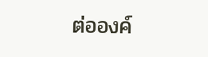ต่อองค์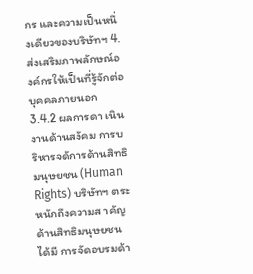กร และความเป็นหนึ่งเดียวของบริษัทฯ 4. ส่งเสริมภาพลักษณ์องค์กรให้เป็นที่รู้จักต่อบุคคลภายนอก 3.4.2 ผลการดา เนินงานด้านสงัคม การบริหารจดัการด้านสิทธิมนุษยชน (Human Rights) บริษัทฯ ตระหนักถึงความส าคัญด้านสิทธิมนุษยชนได้มี การจัดอบรมด้า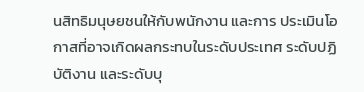นสิทธิมนุษยชนให้กับพนักงาน และการ ประเมินโอกาสที่อาจเกิดผลกระทบในระดับประเทศ ระดับปฏิบัติงาน และระดับบุ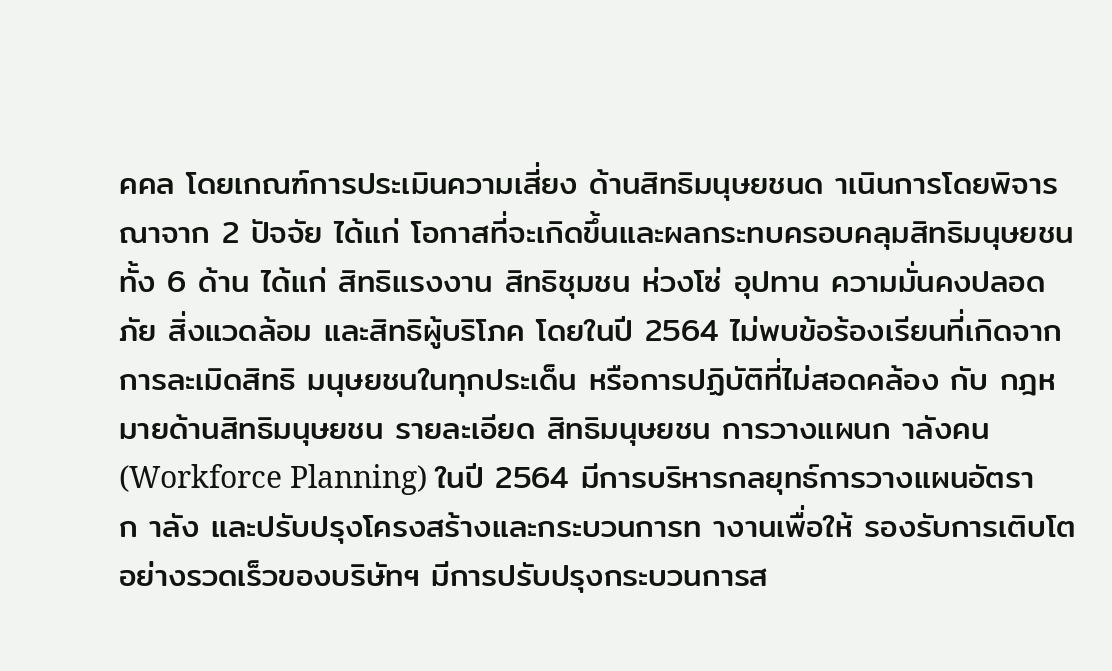คคล โดยเกณฑ์การประเมินความเสี่ยง ด้านสิทธิมนุษยชนด าเนินการโดยพิจารณาจาก 2 ปัจจัย ได้แก่ โอกาสที่จะเกิดขึ้นและผลกระทบครอบคลุมสิทธิมนุษยชน ทั้ง 6 ด้าน ได้แก่ สิทธิแรงงาน สิทธิชุมชน ห่วงโซ่ อุปทาน ความมั่นคงปลอดภัย สิ่งแวดล้อม และสิทธิผู้บริโภค โดยในปี 2564 ไม่พบข้อร้องเรียนที่เกิดจากการละเมิดสิทธิ มนุษยชนในทุกประเด็น หรือการปฏิบัติที่ไม่สอดคล้อง กับ กฎหมายด้านสิทธิมนุษยชน รายละเอียด สิทธิมนุษยชน การวางแผนก าลังคน (Workforce Planning) ในปี 2564 มีการบริหารกลยุทธ์การวางแผนอัตราก าลัง และปรับปรุงโครงสร้างและกระบวนการท างานเพื่อให้ รองรับการเติบโตอย่างรวดเร็วของบริษัทฯ มีการปรับปรุงกระบวนการส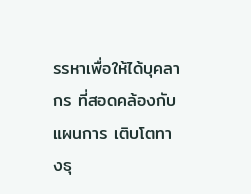รรหาเพื่อให้ได้บุคลากร ที่สอดคล้องกับแผนการ เติบโตทางธุ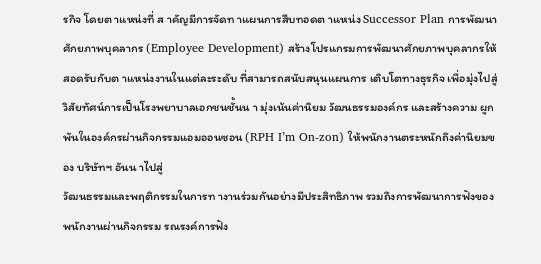รกิจ โดยต าแหน่งที่ ส าคัญมีการจัดท าแผนการสืบทอดต าแหน่ง Successor Plan การพัฒนาศักยภาพบุคลากร (Employee Development) สร้างโปรแกรมการพัฒนาศักยภาพบุคลากรให้สอดรับกับต าแหน่งงานในแต่ละระดับ ที่สามารถสนับสนุนแผนการ เติบโตทางธุรกิจ เพื่อมุ่งไปสู่วิสัยทัศน์การเป็นโรงพยาบาลเอกชนชั้นน า มุ่งเน้นค่านิยม วัฒนธรรมองค์กร และสร้างความ ผูกพันในองค์กรผ่านกิจกรรมแอมออนซอน (RPH I’m On-zon) ให้พนักงานตระหนักถึงค่านิยมของ บริษัทฯ อันน าไปสู่
วัฒนธรรมและพฤติกรรมในการท างานร่วมกันอย่างมีประสิทธิภาพ รวมถึงการพัฒนาการฟังของพนักงานผ่านกิจกรรม รณรงค์การฟัง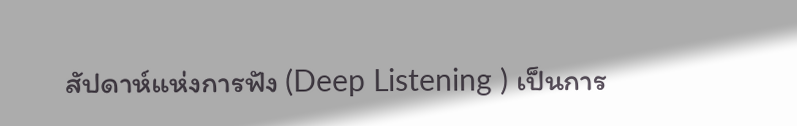สัปดาห์แห่งการฟัง (Deep Listening ) เป็นการ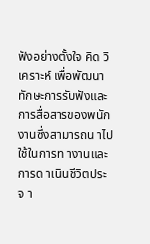ฟังอย่างตั้งใจ คิด วิเคราะห์ เพื่อพัฒนาทักษะการรับฟังและ การสื่อสารของพนักงานซึ่งสามารถน าไปใช้ในการท างานและการด าเนินชีวิตประจ า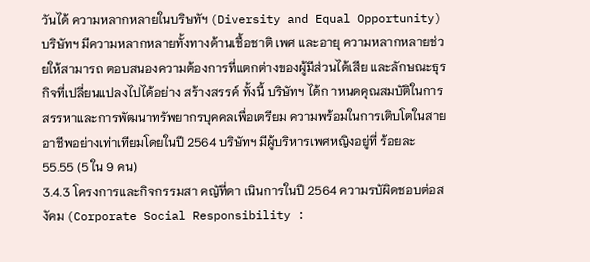วันได้ ความหลากหลายในบริษทัฯ (Diversity and Equal Opportunity) บริษัทฯ มีความหลากหลายทั้งทางด้านเชื้อชาติ เพศ และอายุ ความหลากหลายช่วยให้สามารถ ตอบสนองความต้องการที่แตกต่างของผู้มีส่วนได้เสีย และลักษณะธุรกิจที่เปลี่ยนแปลงไปได้อย่าง สร้างสรรค์ ทั้งนี้ บริษัทฯ ได้ก าหนดคุณสมบัติในการสรรหาและการพัฒนาทรัพยากรบุคคลเพื่อเตรียม ความพร้อมในการเติบโตในสายอาชีพอย่างเท่าเทียมโดยในปี 2564 บริษัทฯ มีผู้บริหารเพศหญิงอยู่ที่ ร้อยละ 55.55 (5 ใน 9 คน)
3.4.3 โครงการและกิจกรรมสา คญัที่ดา เนินการในปี 2564 ความรบัผิดชอบต่อสงัคม (Corporate Social Responsibility :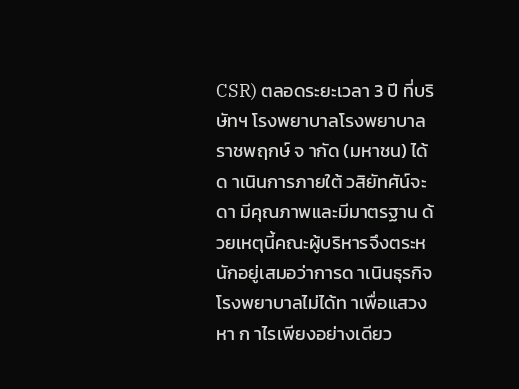CSR) ตลอดระยะเวลา 3 ปี ที่บริษัทฯ โรงพยาบาลโรงพยาบาลราชพฤกษ์ จ ากัด (มหาชน) ได้ด าเนินการภายใต้ วสิยัทศัน์จะดา มีคุณภาพและมีมาตรฐาน ด้วยเหตุนี้คณะผู้บริหารจึงตระหนักอยู่เสมอว่าการด าเนินธุรกิจโรงพยาบาลไม่ได้ท าเพื่อแสวงหา ก าไรเพียงอย่างเดียว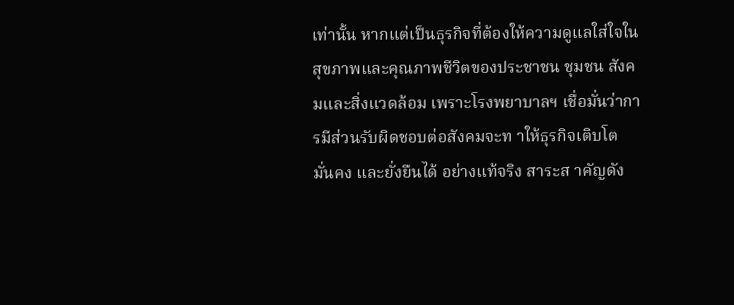เท่านั้น หากแต่เป็นธุรกิจที่ต้องให้ความดูแลใส่ใจในสุขภาพและคุณภาพชีวิตของประชาชน ชุมชน สังคมและสิ่งแวดล้อม เพราะโรงพยาบาลฯ เชื่อมั่นว่าการมีส่วนรับผิดชอบต่อสังคมจะท าให้ธุรกิจเติบโต มั่นคง และยั่งยืนได้ อย่างแท้จริง สาระส าคัญดัง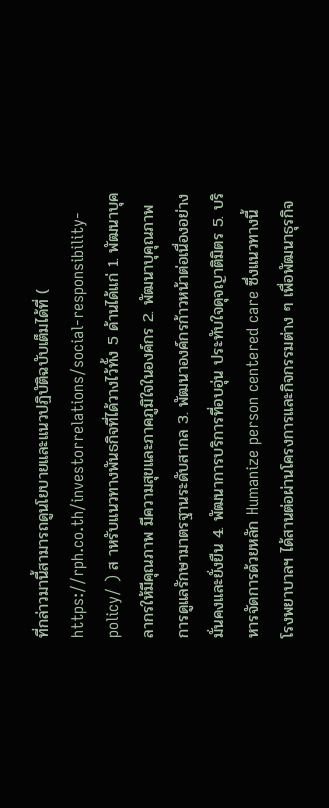ที่กล่าวมานี้สามารถดูนโยบายและแนวปฏิบัติฉบับเต็มได้ที่ ( https://rph.co.th/investorrelations/social-responsibility-policy/ ) ส าหรับแนวทางพันธกิจที่ได้วางไว้ทั้ง 5 ด้านได้แก่ 1. พัฒนาบุคลากรให้มีคุณภาพ มีความสุขและภาคภูมิใจในองค์กร 2. พัฒนาบุคุณภาพการดูแลรักษามาตรฐานระดับสากล 3. พัฒนาองค์กรก้าวหน้าต่อเนื่องอย่างมั่นคงและยั่งยืน 4. พัฒนาการบริการที่อบอุ่น ประทับใจดุจญาติมิตร 5. บริหารจัดการด้วยหลัก Humanize person centered care ซึ่งแนวทางนี้ โรงพยาบาลฯ ได้สานต่อผ่านโครงการและกิจกรรมต่าง ๆ เพื่อพัฒนาธุรกิจ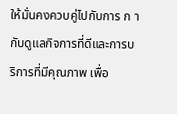ให้มั่นคงควบคู่ไปกับการ ก ากับดูแลกิจการที่ดีและการบริการที่มีคุณภาพ เพื่อ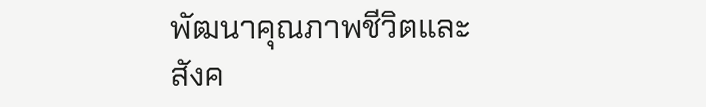พัฒนาคุณภาพชีวิตและสังค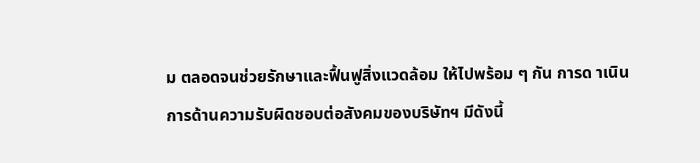ม ตลอดจนช่วยรักษาและฟื้นฟูสิ่งแวดล้อม ให้ไปพร้อม ๆ กัน การด าเนินการด้านความรับผิดชอบต่อสังคมของบริษัทฯ มีดังนี้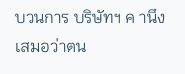บวนการ บริษัทฯ ค านึงเสมอว่าตน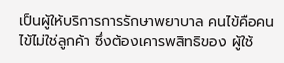เป็นผู้ให้บริการการรักษาพยาบาล คนไข้คือคนไข้ไม่ใช่ลูกค้า ซึ่งต้องเคารพสิทธิของ ผู้ใช้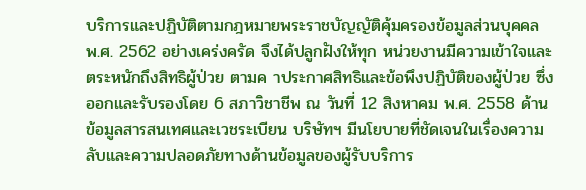บริการและปฏิบัติตามกฎหมายพระราชบัญญัติคุ้มครองข้อมูลส่วนบุคคล พ.ศ. 2562 อย่างเคร่งครัด จึงได้ปลูกฝังให้ทุก หน่วยงานมีความเข้าใจและตระหนักถึงสิทธิผู้ป่วย ตามค าประกาศสิทธิและข้อพึงปฏิบัติของผู้ป่วย ซึ่งออกและรับรองโดย 6 สภาวิชาชีพ ณ วันที่ 12 สิงหาคม พ.ศ. 2558 ด้านข้อมูลสารสนเทศและเวชระเบียน บริษัทฯ มีนโยบายที่ชัดเจนในเรื่องความลับและความปลอดภัยทางด้านข้อมูลของผู้รับบริการ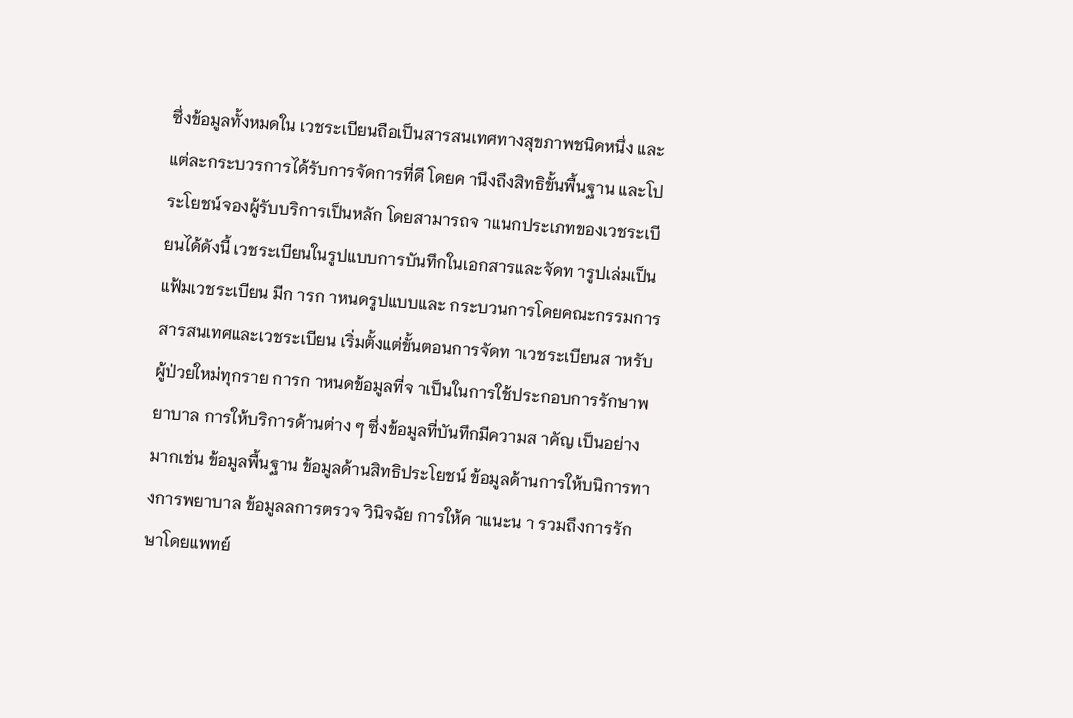ซึ่งข้อมูลทั้งหมดใน เวชระเบียนถือเป็นสารสนเทศทางสุขภาพชนิดหนึ่ง และแต่ละกระบวรการได้รับการจัดการที่ดี โดยค านึงถึงสิทธิขั้นพื้นฐาน และโประโยชน์จองผู้รับบริการเป็นหลัก โดยสามารถจ าแนกประเภทของเวชระเบียนได้ดังนี้ เวชระเบียนในรูปแบบการบันทึกในเอกสารและจัดท ารูปเล่มเป็นแฟ้มเวชระเบียน มีก ารก าหนดรูปแบบและ กระบวนการโดยคณะกรรมการสารสนเทศและเวชระเบียน เริ่มตั้งแต่ขั้นตอนการจัดท าเวชระเบียนส าหรับผู้ป่วยใหม่ทุกราย การก าหนดข้อมูลที่จ าเป็นในการใช้ประกอบการรักษาพยาบาล การให้บริการด้านต่าง ๆ ซึ่งข้อมูลที่บันทึกมีความส าคัญ เป็นอย่างมากเช่น ข้อมูลพื้นฐาน ข้อมูลด้านสิทธิประโยชน์ ข้อมูลด้านการให้บนิการทางการพยาบาล ข้อมูลลการตรวจ วินิจฉัย การให้ค าแนะน า รวมถึงการรักษาโดยแพทย์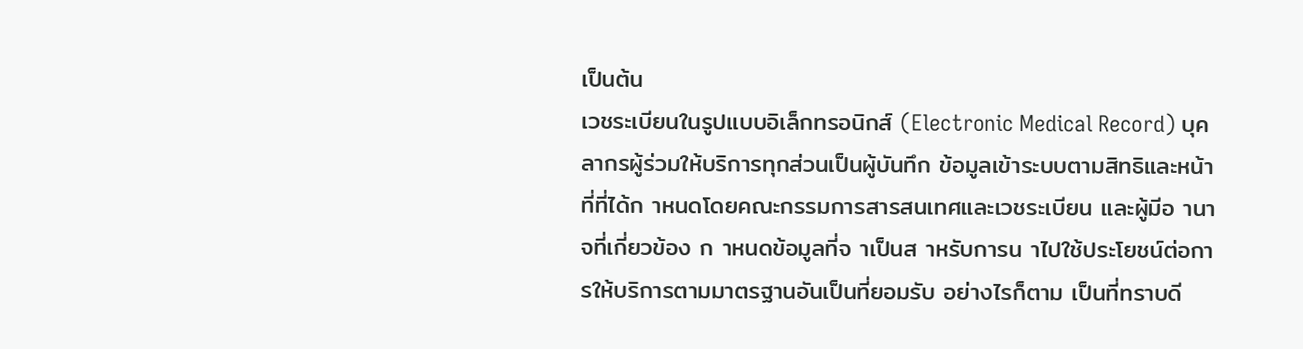เป็นต้น
เวชระเบียนในรูปแบบอิเล็กทรอนิกส์ (Electronic Medical Record) บุคลากรผู้ร่วมให้บริการทุกส่วนเป็นผู้บันทึก ข้อมูลเข้าระบบตามสิทธิและหน้าที่ที่ได้ก าหนดโดยคณะกรรมการสารสนเทศและเวชระเบียน และผู้มีอ านาจที่เกี่ยวข้อง ก าหนดข้อมูลที่จ าเป็นส าหรับการน าไปใช้ประโยชน์ต่อการให้บริการตามมาตรฐานอันเป็นที่ยอมรับ อย่างไรก็ตาม เป็นที่ทราบดี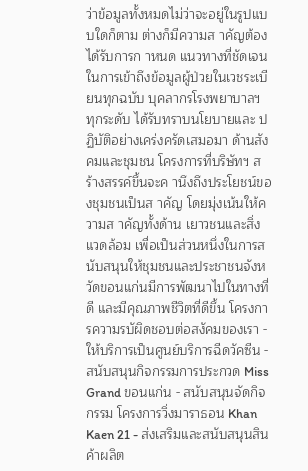ว่าข้อมูลทั้งหมดไม่ว่าจะอยู่ในรูปแบบใดก็ตาม ต่างก็มีความส าคัญต้องได้รับการก าหนด แนวทางที่ชัดเจนในการเข้าถึงข้อมูลผู้ป่วยในเวชระเบียนทุกฉบับ บุคลากรโรงพยาบาลฯ ทุกระดับ ได้รับทราบนโยบายและ ปฏิบัติอย่างเคร่งครัดเสมอมา ด้านสังคมและชุมชน โครงการที่บริษัทฯ สร้างสรรค์ขึ้นจะค านึงถึงประโยชน์ของชุมชนเป็นส าคัญ โดยมุ่งเน้นให้ความส าคัญทั้งด้าน เยาวชนและสิ่งแวดล้อม เพื่อเป็นส่วนหนึ่งในการสนับสนุนให้ชุมชนและประชาชนจังหวัดขอนแก่นมีการพัฒนาไปในทางที่ดี และมีคุณภาพชีวิตที่ดีขึ้น โครงการความรบัผิดชอบต่อสงัคมของเรา - ให้บริการเป็นศูนย์บริการฉีดวัคซีน - สนับสนุนกิจกรรมการประกวด Miss Grand ขอนแก่น - สนับสนุนจัดกิจกรรม โครงการวิ่งมาราธอน Khan Kaen 21 - ส่งเสริมและสนับสนุนสินค้าผลิต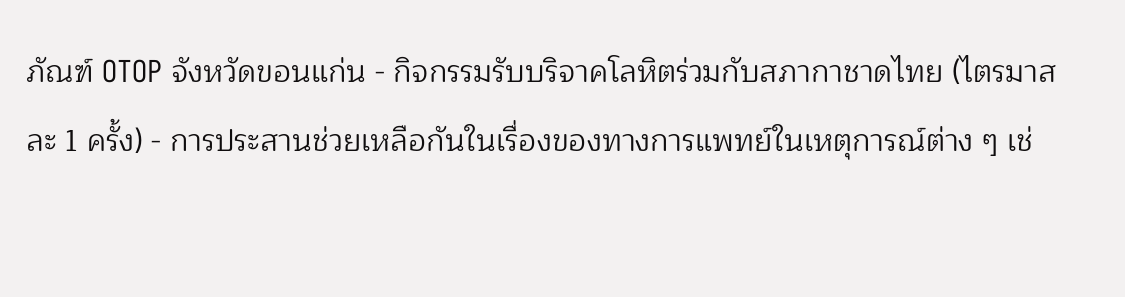ภัณฑ์ OTOP จังหวัดขอนแก่น - กิจกรรมรับบริจาคโลหิตร่วมกับสภากาชาดไทย (ไตรมาสละ 1 ครั้ง) - การประสานช่วยเหลือกันในเรื่องของทางการแพทย์ในเหตุการณ์ต่าง ๆ เช่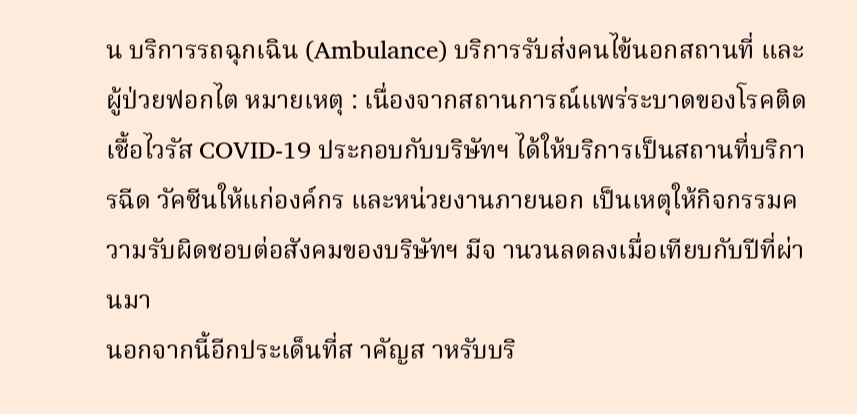น บริการรถฉุกเฉิน (Ambulance) บริการรับส่งคนไข้นอกสถานที่ และผู้ป่วยฟอกไต หมายเหตุ : เนื่องจากสถานการณ์แพร่ระบาดของโรคติดเชื้อไวรัส COVID-19 ประกอบกับบริษัทฯ ได้ให้บริการเป็นสถานที่บริการฉีด วัคซีนให้แก่องค์กร และหน่วยงานภายนอก เป็นเหตุให้กิจกรรมความรับผิดชอบต่อสังคมของบริษัทฯ มีจ านวนลดลงเมื่อเทียบกับปีที่ผ่านมา
นอกจากนี้อีกประเด็นที่ส าคัญส าหรับบริ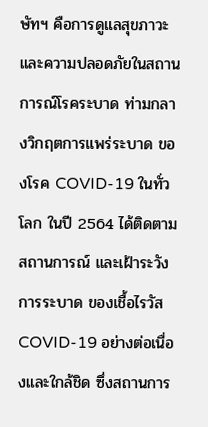ษัทฯ คือการดูแลสุขภาวะและความปลอดภัยในสถานการณ์โรคระบาด ท่ามกลางวิกฤตการแพร่ระบาด ของโรค COVID-19 ในทั่วโลก ในปี 2564 ได้ติดตามสถานการณ์ และเฝ้าระวังการระบาด ของเชื้อไรวัส COVID-19 อย่างต่อเนื่องและใกล้ชิด ซึ่งสถานการ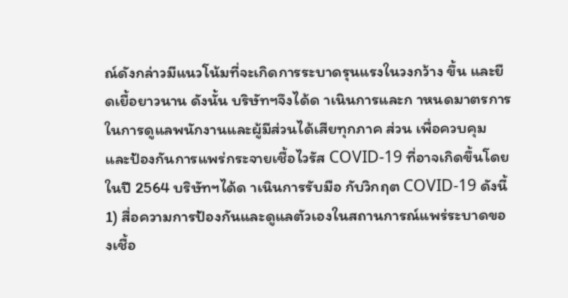ณ์ดังกล่าวมีแนวโน้มที่จะเกิดการระบาดรุนแรงในวงกว้าง ขึ้น และยืดเยื้อยาวนาน ดังนั้น บริษัทฯจึงได้ด าเนินการและก าหนดมาตรการในการดูแลพนักงานและผู้มีส่วนได้เสียทุกภาค ส่วน เพื่อควบคุม และป้องกันการแพร่กระจายเชื้อไวรัส COVID-19 ที่อาจเกิดขึ้นโดยในปี 2564 บริษัทฯได้ด าเนินการรับมือ กับวิกฤต COVID-19 ดังนี้ 1) สื่อความการป้องกันและดูแลตัวเองในสถานการณ์แพร่ระบาดของเชื้อ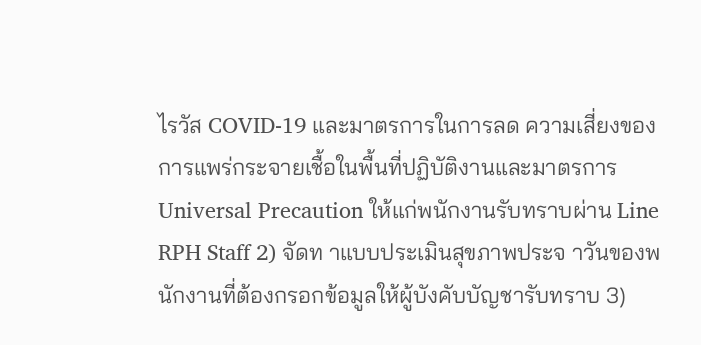ไรวัส COVID-19 และมาตรการในการลด ความเสี่ยงของการแพร่กระจายเชื้อในพื้นที่ปฏิบัติงานและมาตรการ Universal Precaution ให้แก่พนักงานรับทราบผ่าน Line RPH Staff 2) จัดท าแบบประเมินสุขภาพประจ าวันของพนักงานที่ต้องกรอกข้อมูลให้ผู้บังคับบัญชารับทราบ 3)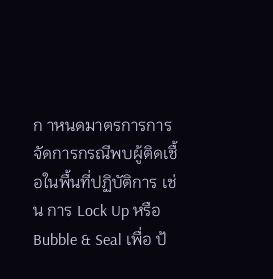ก าหนดมาตรการการจัดการกรณีพบผู้ติดเชื้อในพื้นที่ปฏิบัติการ เช่น การ Lock Up หรือ Bubble & Seal เพื่อ ป้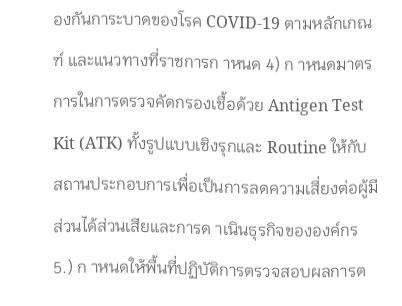องกันการะบาดของโรค COVID-19 ตามหลักเกณฑ์ และแนวทางที่ราชการก าหนด 4) ก าหนดมาตรการในการตรวจคัดกรองเชื้อด้วย Antigen Test Kit (ATK) ทั้งรูปแบบเชิงรุกและ Routine ให้กับ สถานประกอบการเพื่อเป็นการลดความเสี่ยงต่อผู้มีส่วนได้ส่วนเสียและการด าเนินธุรกิจขององค์กร 5.) ก าหนดให้พื้นที่ปฏิบัติการตรวจสอบผลการต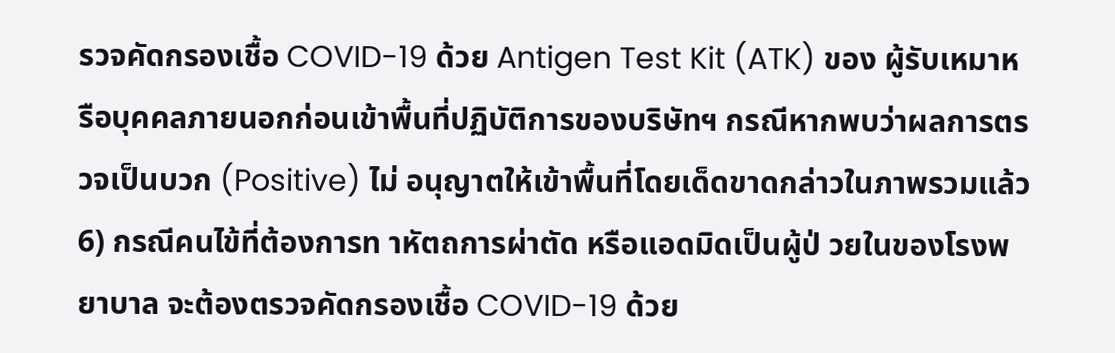รวจคัดกรองเชื้อ COVID-19 ด้วย Antigen Test Kit (ATK) ของ ผู้รับเหมาหรือบุคคลภายนอกก่อนเข้าพื้นที่ปฏิบัติการของบริษัทฯ กรณีหากพบว่าผลการตรวจเป็นบวก (Positive) ไม่ อนุญาตให้เข้าพื้นที่โดยเด็ดขาดกล่าวในภาพรวมแล้ว 6) กรณีคนไข้ที่ต้องการท าหัตถการผ่าตัด หรือแอดมิดเป็นผู้ป่ วยในของโรงพยาบาล จะต้องตรวจคัดกรองเชื้อ COVID-19 ด้วย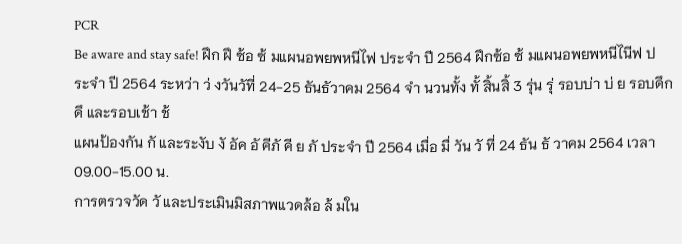PCR
Be aware and stay safe! ฝึก ฝึ ซ้อ ซ้ มแผนอพยพหนีไฟ ประจำ ปี 2564 ฝึกซ้อ ซ้ มแผนอพยพหนีไนีฟ ประจำ ปี 2564 ระหว่า ว่ งวันวัที่ 24-25 ธันธัวาคม 2564 จำ นวนทั้ง ทั้ สิ้นสิ้ 3 รุ่น รุ่ รอบบ่า บ่ ย รอบดึก ดึ และรอบเช้า ช้
แผนป้องกัน กั และระงับ งั อัค อั คีภั คี ย ภั ประจำ ปี 2564 เมื่อ มื่ วัน วั ที่ 24 ธัน ธั วาคม 2564 เวลา 09.00-15.00 น.
การตรวจวัด วั และประเมินมิสภาพแวดล้อ ล้ มใน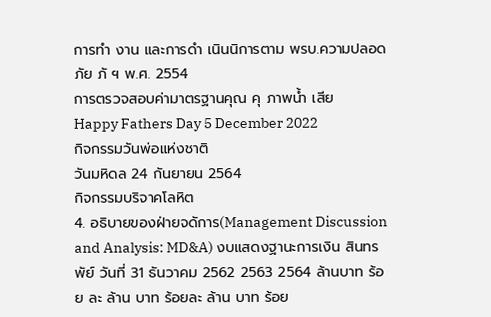การทำ งาน และการดำ เนินนิการตาม พรบ.ความปลอดภัย ภั ฯ พ.ศ. 2554
การตรวจสอบค่ามาตรฐานคุณ คุ ภาพน้ำ เสีย
Happy Fathers Day 5 December 2022
กิจกรรมวันพ่อแห่งชาติ
วันมหิดล 24 กันยายน 2564
กิจกรรมบริจาคโลหิต
4. อธิบายของฝ่ายจดัการ(Management Discussion and Analysis: MD&A) งบแสดงฐานะการเงิน สินทรพัย์ วันที่ 31 ธันวาคม 2562 2563 2564 ล้านบาท ร้อย ละ ล้าน บาท ร้อยละ ล้าน บาท ร้อย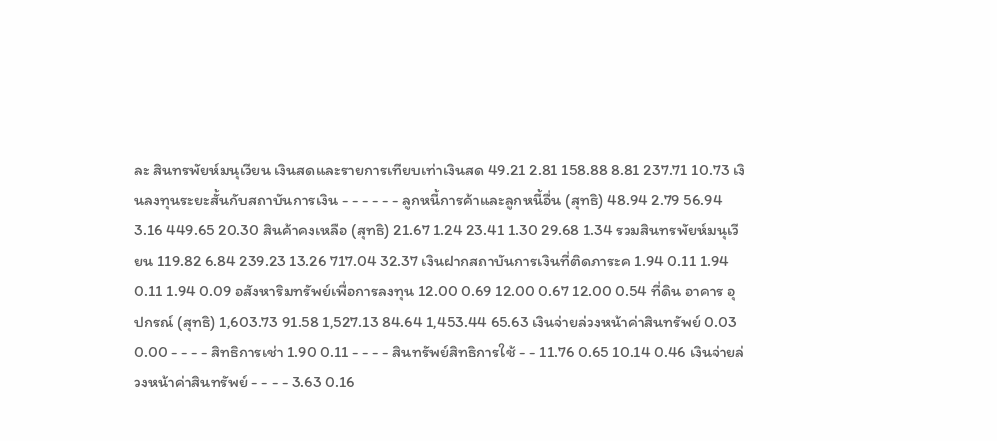ละ สินทรพัยห์มนุเวียน เงินสดและรายการเทียบเท่าเงินสด 49.21 2.81 158.88 8.81 237.71 10.73 เงินลงทุนระยะสั้นกับสถาบันการเงิน - - - - - - ลูกหนี้การค้าและลูกหนี้อื่น (สุทธิ) 48.94 2.79 56.94 3.16 449.65 20.30 สินค้าคงเหลือ (สุทธิ) 21.67 1.24 23.41 1.30 29.68 1.34 รวมสินทรพัยห์มนุเวียน 119.82 6.84 239.23 13.26 717.04 32.37 เงินฝากสถาบันการเงินที่ติดภาระค 1.94 0.11 1.94 0.11 1.94 0.09 อสังหาริมทรัพย์เพื่อการลงทุน 12.00 0.69 12.00 0.67 12.00 0.54 ที่ดิน อาคาร อุปกรณ์ (สุทธิ) 1,603.73 91.58 1,527.13 84.64 1,453.44 65.63 เงินจ่ายล่วงหน้าค่าสินทรัพย์ 0.03 0.00 - - - - สิทธิการเช่า 1.90 0.11 - - - - สินทรัพย์สิทธิการใช้ - - 11.76 0.65 10.14 0.46 เงินจ่ายล่วงหน้าค่าสินทรัพย์ - - - - 3.63 0.16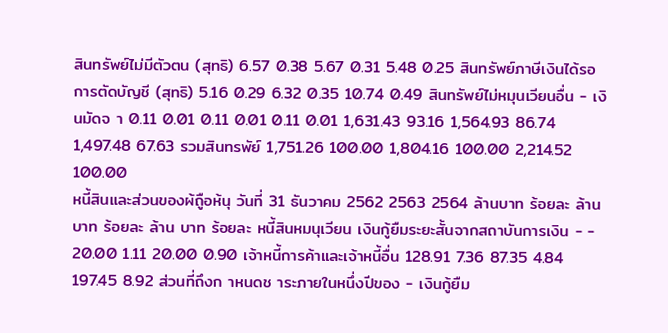สินทรัพย์ไม่มีตัวตน (สุทธิ) 6.57 0.38 5.67 0.31 5.48 0.25 สินทรัพย์ภาษีเงินได้รอการตัดบัญชี (สุทธิ) 5.16 0.29 6.32 0.35 10.74 0.49 สินทรัพย์ไม่หมุนเวียนอื่น - เงินมัดจ า 0.11 0.01 0.11 0.01 0.11 0.01 1,631.43 93.16 1,564.93 86.74 1,497.48 67.63 รวมสินทรพัย์ 1,751.26 100.00 1,804.16 100.00 2,214.52 100.00
หนี้สินและส่วนของผ้ถูือห้นุ วันที่ 31 ธันวาคม 2562 2563 2564 ล้านบาท ร้อยละ ล้าน บาท ร้อยละ ล้าน บาท ร้อยละ หนี้สินหมนุเวียน เงินกู้ยืมระยะสั้นจากสถาบันการเงิน - - 20.00 1.11 20.00 0.90 เจ้าหนี้การค้าและเจ้าหนี้อื่น 128.91 7.36 87.35 4.84 197.45 8.92 ส่วนที่ถึงก าหนดช าระภายในหนึ่งปีของ - เงินกู้ยืม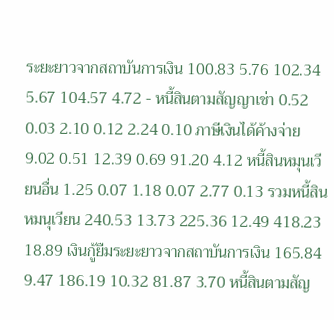ระยะยาวจากสถาบันการเงิน 100.83 5.76 102.34 5.67 104.57 4.72 - หนี้สินตามสัญญาเช่า 0.52 0.03 2.10 0.12 2.24 0.10 ภาษีเงินได้ค้างจ่าย 9.02 0.51 12.39 0.69 91.20 4.12 หนี้สินหมุนเวียนอื่น 1.25 0.07 1.18 0.07 2.77 0.13 รวมหนี้สินหมนุเวียน 240.53 13.73 225.36 12.49 418.23 18.89 เงินกู้ยืมระยะยาวจากสถาบันการเงิน 165.84 9.47 186.19 10.32 81.87 3.70 หนี้สินตามสัญ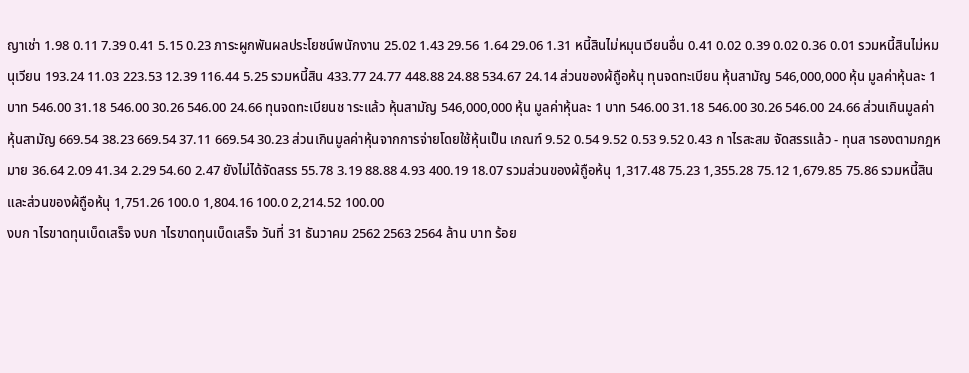ญาเช่า 1.98 0.11 7.39 0.41 5.15 0.23 ภาระผูกพันผลประโยชน์พนักงาน 25.02 1.43 29.56 1.64 29.06 1.31 หนี้สินไม่หมุนเวียนอื่น 0.41 0.02 0.39 0.02 0.36 0.01 รวมหนี้สินไม่หมนุเวียน 193.24 11.03 223.53 12.39 116.44 5.25 รวมหนี้สิน 433.77 24.77 448.88 24.88 534.67 24.14 ส่วนของผ้ถูือห้นุ ทุนจดทะเบียน หุ้นสามัญ 546,000,000 หุ้น มูลค่าหุ้นละ 1 บาท 546.00 31.18 546.00 30.26 546.00 24.66 ทุนจดทะเบียนช าระแล้ว หุ้นสามัญ 546,000,000 หุ้น มูลค่าหุ้นละ 1 บาท 546.00 31.18 546.00 30.26 546.00 24.66 ส่วนเกินมูลค่าหุ้นสามัญ 669.54 38.23 669.54 37.11 669.54 30.23 ส่วนเกินมูลค่าหุ้นจากการจ่ายโดยใช้หุ้นเป็น เกณฑ์ 9.52 0.54 9.52 0.53 9.52 0.43 ก าไรสะสม จัดสรรแล้ว - ทุนส ารองตามกฎหมาย 36.64 2.09 41.34 2.29 54.60 2.47 ยังไม่ได้จัดสรร 55.78 3.19 88.88 4.93 400.19 18.07 รวมส่วนของผ้ถูือห้นุ 1,317.48 75.23 1,355.28 75.12 1,679.85 75.86 รวมหนี้สินและส่วนของผ้ถูือห้นุ 1,751.26 100.0 1,804.16 100.0 2,214.52 100.00
งบก าไรขาดทุนเบ็ดเสร็จ งบก าไรขาดทุนเบ็ดเสร็จ วันที่ 31 ธันวาคม 2562 2563 2564 ล้าน บาท ร้อย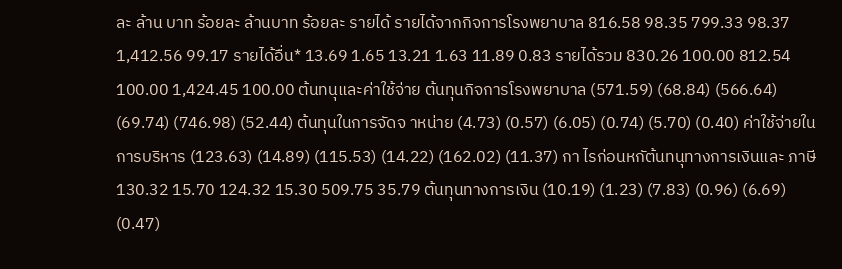ละ ล้าน บาท ร้อยละ ล้านบาท ร้อยละ รายได้ รายได้จากกิจการโรงพยาบาล 816.58 98.35 799.33 98.37 1,412.56 99.17 รายได้อื่น* 13.69 1.65 13.21 1.63 11.89 0.83 รายได้รวม 830.26 100.00 812.54 100.00 1,424.45 100.00 ต้นทนุและค่าใช้จ่าย ต้นทุนกิจการโรงพยาบาล (571.59) (68.84) (566.64) (69.74) (746.98) (52.44) ต้นทุนในการจัดจ าหน่าย (4.73) (0.57) (6.05) (0.74) (5.70) (0.40) ค่าใช้จ่ายในการบริหาร (123.63) (14.89) (115.53) (14.22) (162.02) (11.37) กา ไรก่อนหกัต้นทนุทางการเงินและ ภาษี 130.32 15.70 124.32 15.30 509.75 35.79 ต้นทุนทางการเงิน (10.19) (1.23) (7.83) (0.96) (6.69) (0.47)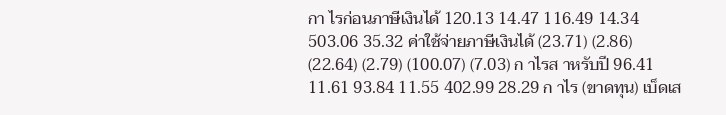กา ไรก่อนภาษีเงินได้ 120.13 14.47 116.49 14.34 503.06 35.32 ค่าใช้จ่ายภาษีเงินได้ (23.71) (2.86) (22.64) (2.79) (100.07) (7.03) ก าไรส าหรับปี 96.41 11.61 93.84 11.55 402.99 28.29 ก าไร (ขาดทุน) เบ็ดเส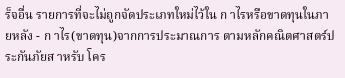ร็จอื่น รายการที่จะไม่ถูกจัดประเภทใหม่ไว้ใน ก าไรหรือขาดทุนในภายหลัง - ก าไร(ขาดทุน)จากการประมาณการ ตามหลักคณิตศาสตร์ประกันภัยส าหรับ โคร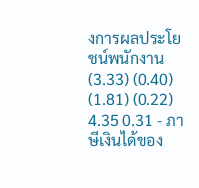งการผลประโยชน์พนักงาน (3.33) (0.40) (1.81) (0.22) 4.35 0.31 - ภาษีเงินได้ของ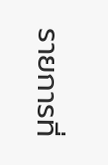รายการที่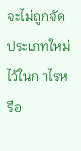จะไม่ถูกจัด ประเภทใหม่ไว้ในก าไรหรือ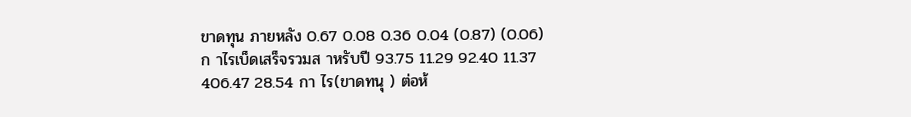ขาดทุน ภายหลัง 0.67 0.08 0.36 0.04 (0.87) (0.06) ก าไรเบ็ดเสร็จรวมส าหรับปี 93.75 11.29 92.40 11.37 406.47 28.54 กา ไร(ขาดทนุ ) ต่อห้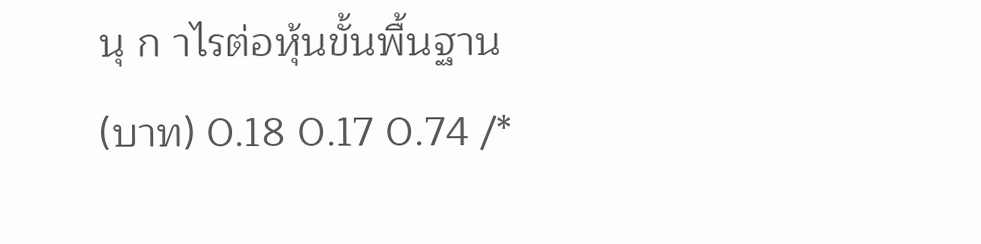นุ ก าไรต่อหุ้นขั้นพื้นฐาน (บาท) 0.18 0.17 0.74 /*